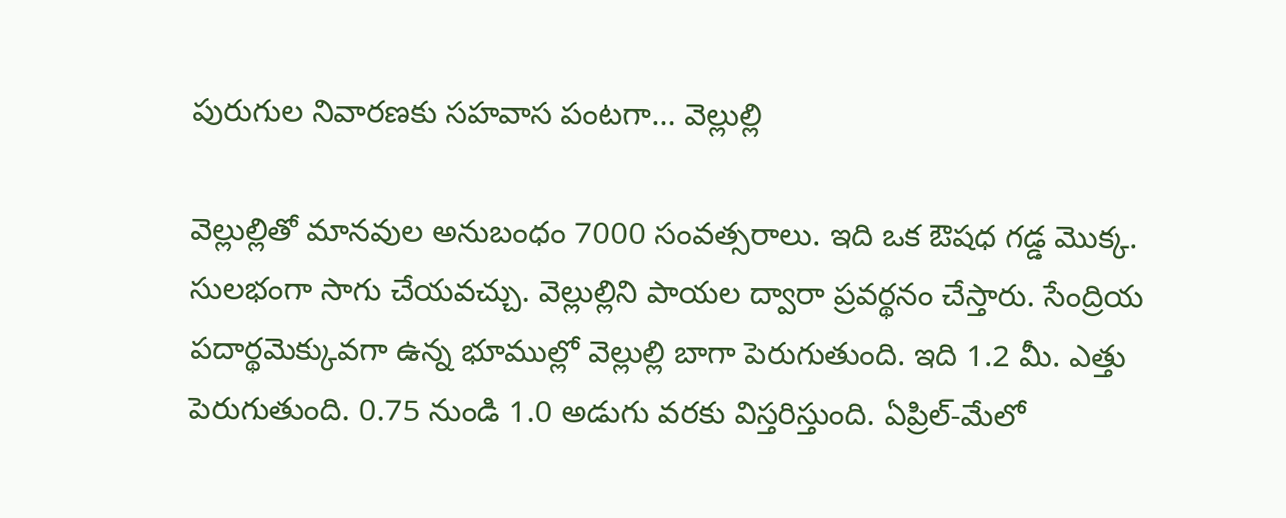పురుగుల నివారణకు సహవాస పంటగా… వెల్లుల్లి

వెల్లుల్లితో మానవుల అనుబంధం 7000 సంవత్సరాలు. ఇది ఒక ఔషధ గడ్డ మొక్క. సులభంగా సాగు చేయవచ్చు. వెల్లుల్లిని పాయల ద్వారా ప్రవర్థనం చేస్తారు. సేంద్రియ పదార్థమెక్కువగా ఉన్న భూముల్లో వెల్లుల్లి బాగా పెరుగుతుంది. ఇది 1.2 మీ. ఎత్తు పెరుగుతుంది. 0.75 నుండి 1.0 అడుగు వరకు విస్తరిస్తుంది. ఏప్రిల్-మేలో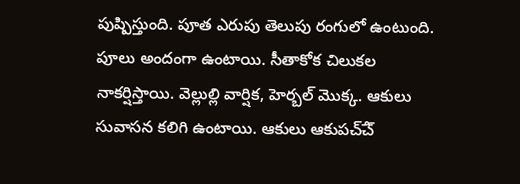పుష్పిస్తుంది. పూత ఎరుపు తెలుపు రంగులో ఉంటుంది. పూలు అందంగా ఉంటాయి. సీతాకోక చిలుకల నాకర్షిస్తాయి. వెల్లుల్లి వార్షిక, హెర్బల్ మొక్క. ఆకులు సువాసన కలిగి ఉంటాయి. ఆకులు ఆకుపచ్ౘ్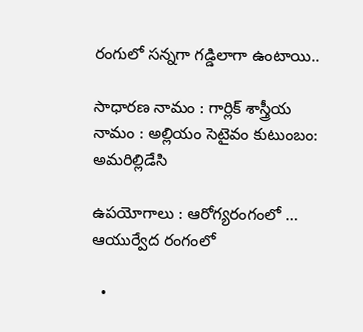రంగులో సన్నగా గడ్డిలాగా ఉంటాయి..

సాధారణ నామం : గార్లిక్ శాస్త్రీయ నామం : అల్లియం సెటైవం కుటుంబం: అమరిల్లిడేసి

ఉపయోగాలు : ఆరోగ్యరంగంలో … ఆయుర్వేద రంగంలో

  •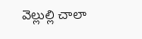వెల్లుల్లి చాలా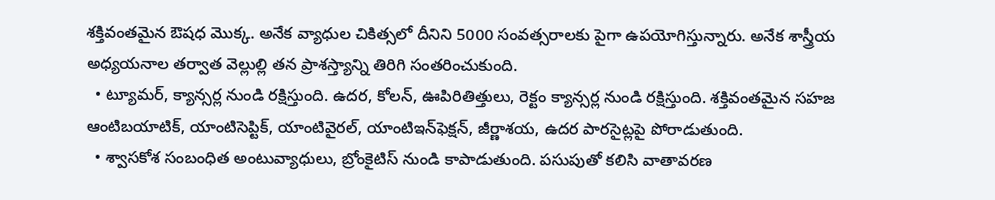శక్తివంతమైన ఔషధ మొక్క. అనేక వ్యాధుల చికిత్సలో దీనిని 5000 సంవత్సరాలకు పైగా ఉపయోగిస్తున్నారు. అనేక శాస్త్రీయ అధ్యయనాల తర్వాత వెల్లుల్లి తన ప్రాశస్త్యాన్ని తిరిగి సంతరించుకుంది.
  • ట్యూమర్, క్యాన్సర్ల నుండి రక్షిస్తుంది. ఉదర, కోలన్, ఊపిరితిత్తులు, రెక్టం క్యాన్సర్ల నుండి రక్షిస్తుంది. శక్తివంతమైన సహజ ఆంటిబయాటిక్, యాంటిసెప్టిక్, యాంటివైరల్, యాంటిఇన్‌ఫెక్షన్, జీర్ణాశయ, ఉదర పారసైట్లపై పోరాడుతుంది.
  • శ్వాసకోశ సంబంధిత అంటువ్యాధులు, బ్రోంకైటిస్ నుండి కాపాడుతుంది. పసుపుతో కలిసి వాతావరణ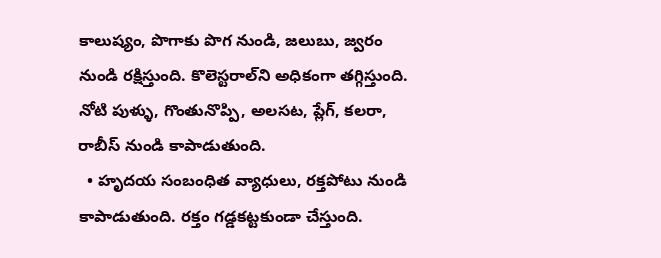కాలుష్యం, పొగాకు పొగ నుండి, జలుబు, జ్వరం నుండి రక్షిస్తుంది. కొలెస్టరాల్‌ని అధికంగా తగ్గిస్తుంది. నోటి పుళ్ళు, గొంతునొప్పి, అలసట, ప్లేగ్, కలరా, రాబీస్ నుండి కాపాడుతుంది.
  • హృదయ సంబంధిత వ్యాధులు, రక్తపోటు నుండి కాపాడుతుంది. రక్తం గడ్డకట్టకుండా చేస్తుంది.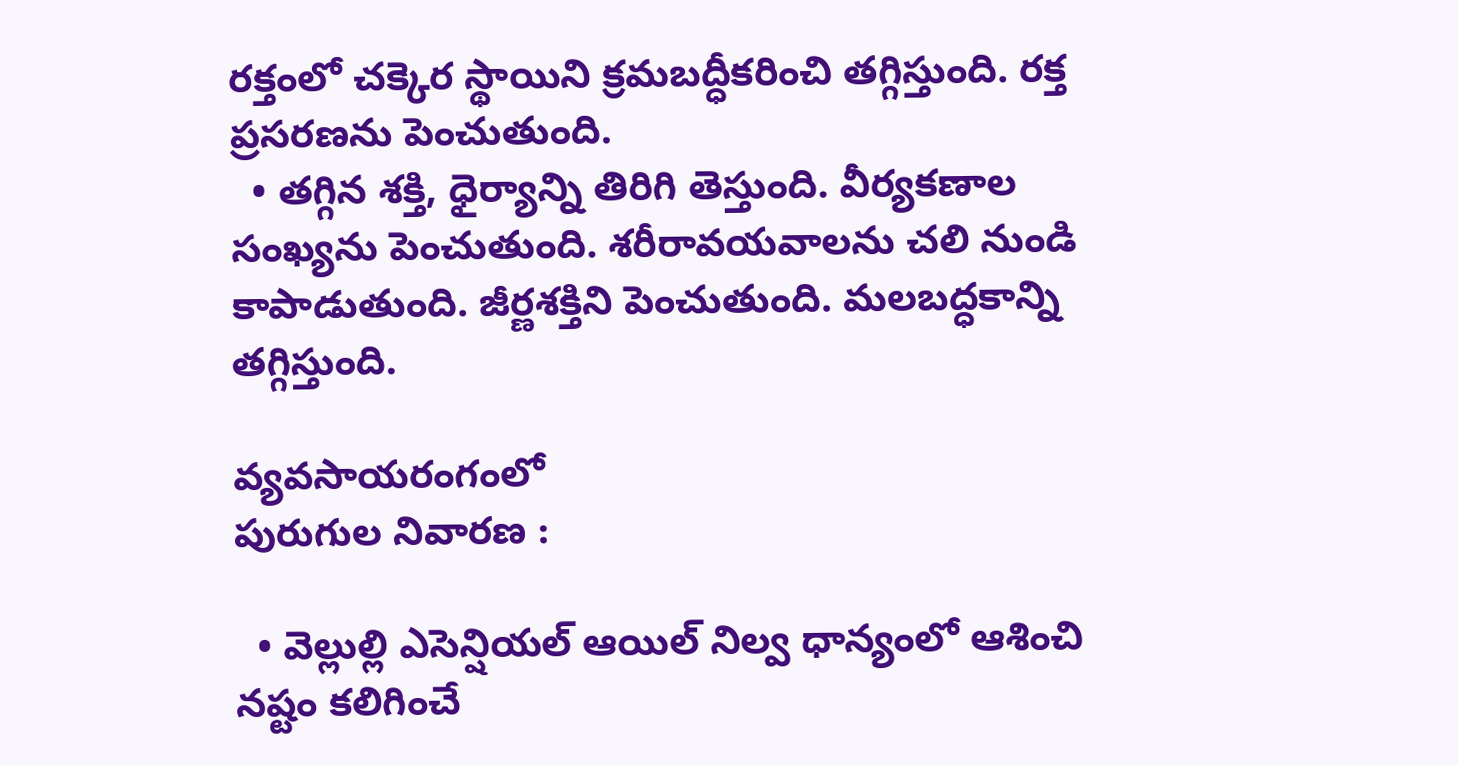రక్తంలో చక్కెర స్థాయిని క్రమబద్ధీకరించి తగ్గిస్తుంది. రక్త ప్రసరణను పెంచుతుంది.
  • తగ్గిన శక్తి, ధైర్యాన్ని తిరిగి తెస్తుంది. వీర్యకణాల సంఖ్యను పెంచుతుంది. శరీరావయవాలను చలి నుండి కాపాడుతుంది. జీర్ణశక్తిని పెంచుతుంది. మలబద్ధకాన్ని తగ్గిస్తుంది.

వ్యవసాయరంగంలో
పురుగుల నివారణ :

  • వెల్లుల్లి ఎసెన్షియల్ ఆయిల్ నిల్వ ధాన్యంలో ఆశించి నష్టం కలిగించే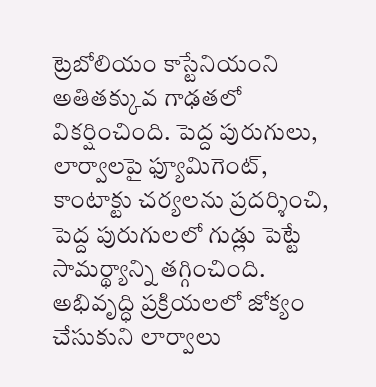ట్రెబోలియం కాస్టేనియంని అతితక్కువ గాఢతలో వికర్షించింది. పెద్ద పురుగులు, లార్వాలపై ఫ్యూమిగెంట్, కాంటాక్టు చర్యలను ప్రదర్శించి, పెద్ద పురుగులలో గుడ్లు పెట్టే సామర్థ్యాన్ని తగ్గించింది. అభివృద్ధి ప్రక్రియలలో జోక్యం చేసుకుని లార్వాలు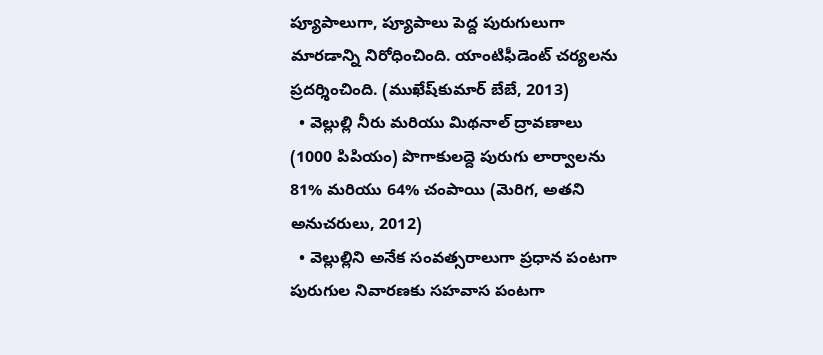ప్యూపాలుగా, ప్యూపాలు పెద్ద పురుగులుగా మారడాన్ని నిరోధించింది. యాంటిఫీడెంట్ చర్యలను ప్రదర్శించింది. (ముఖేష్‌కుమార్ బేబే, 2013)
  • వెల్లుల్లి నీరు మరియు మిథనాల్ ద్రావణాలు (1000 పిపియం) పొగాకులద్దె పురుగు లార్వాలను 81% మరియు 64% చంపాయి (మెరిగ, అతని అనుచరులు, 2012)
  • వెల్లుల్లిని అనేక సంవత్సరాలుగా ప్రధాన పంటగా పురుగుల నివారణకు సహవాస పంటగా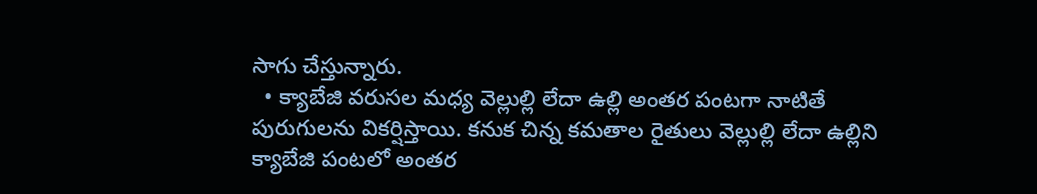సాగు చేస్తున్నారు.
  • క్యాబేజి వరుసల మధ్య వెల్లుల్లి లేదా ఉల్లి అంతర పంటగా నాటితే పురుగులను వికర్షిస్తాయి. కనుక చిన్న కమతాల రైతులు వెల్లుల్లి లేదా ఉల్లిని క్యాబేజి పంటలో అంతర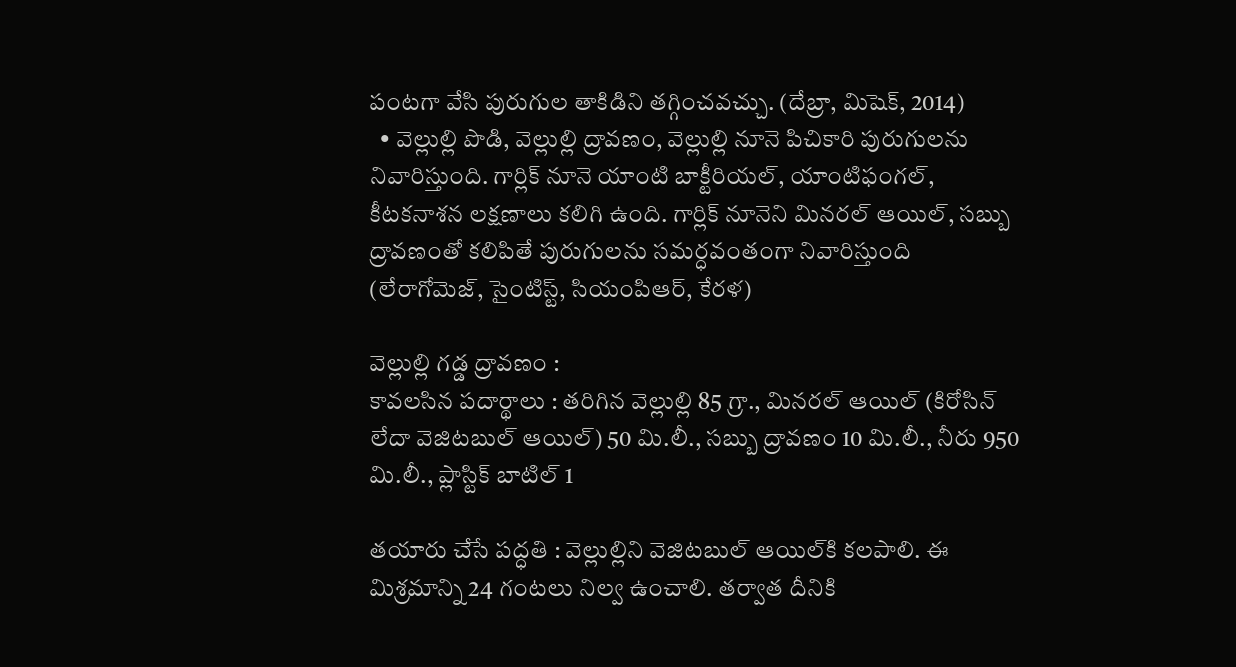పంటగా వేసి పురుగుల తాకిడిని తగ్గించవచ్చు. (దేబ్రా, మిషెక్, 2014)
  • వెల్లుల్లి పొడి, వెల్లుల్లి ద్రావణం, వెల్లుల్లి నూనె పిచికారి పురుగులను నివారిస్తుంది. గార్లిక్ నూనె యాంటి బాక్టీరియల్, యాంటిఫంగల్, కీటకనాశన లక్షణాలు కలిగి ఉంది. గార్లిక్ నూనెని మినరల్ ఆయిల్, సబ్బు ద్రావణంతో కలిపితే పురుగులను సమర్ధవంతంగా నివారిస్తుంది (లేరాగోమెజ్, సైంటిస్ట్, సియంపిఆర్, కేరళ)

వెల్లుల్లి గడ్డ ద్రావణం :
కావలసిన పదార్థాలు : తరిగిన వెల్లుల్లి 85 గ్రా., మినరల్ ఆయిల్ (కిరోసిన్ లేదా వెజిటబుల్ ఆయిల్) 50 మి.లీ., సబ్బు ద్రావణం 10 మి.లీ., నీరు 950 మి.లీ., ప్లాస్టిక్ బాటిల్ 1

తయారు చేసే పద్ధతి : వెల్లుల్లిని వెజిటబుల్ ఆయిల్‌కి కలపాలి. ఈ మిశ్రమాన్ని 24 గంటలు నిల్వ ఉంచాలి. తర్వాత దీనికి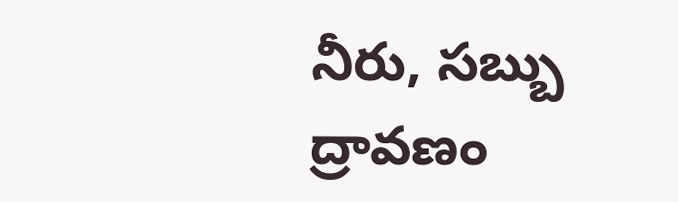నీరు, సబ్బు ద్రావణం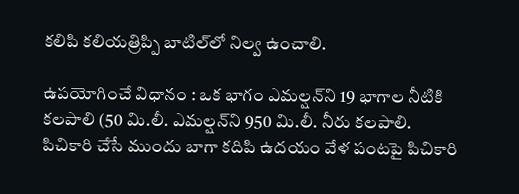కలిపి కలియత్రిప్పి బాటిల్‌లో నిల్వ ఉంచాలి.

ఉపయోగించే విధానం : ఒక భాగం ఎమల్షన్‌ని 19 భాగాల నీటికి కలపాలి (50 మి.లీ. ఎమల్షన్‌ని 950 మి.లీ. నీరు కలపాలి. పిచికారి చేసే ముందు బాగా కదిపి ఉదయం వేళ పంటపై పిచికారి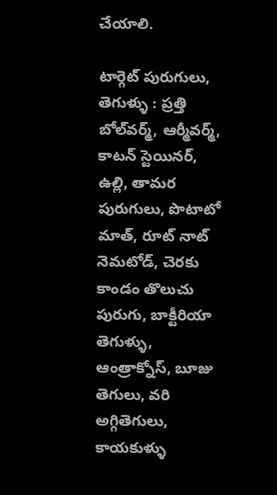చేయాలి.

టార్గెట్ పురుగులు, తెగుళ్ళు : ప్రత్తి బోల్‌వర్మ్, ఆర్మీవర్మ్, కాటన్ స్టెయినర్, ఉల్లి, తామర పురుగులు, పొటాటో మాత్, రూట్ నాట్ నెమటోడ్, చెరకు కాండం తొలుచు పురుగు, బాక్టీరియా తెగుళ్ళు, ఆంత్రాక్నోస్, బూజు తెగులు, వరి అగ్గితెగులు, కాయకుళ్ళు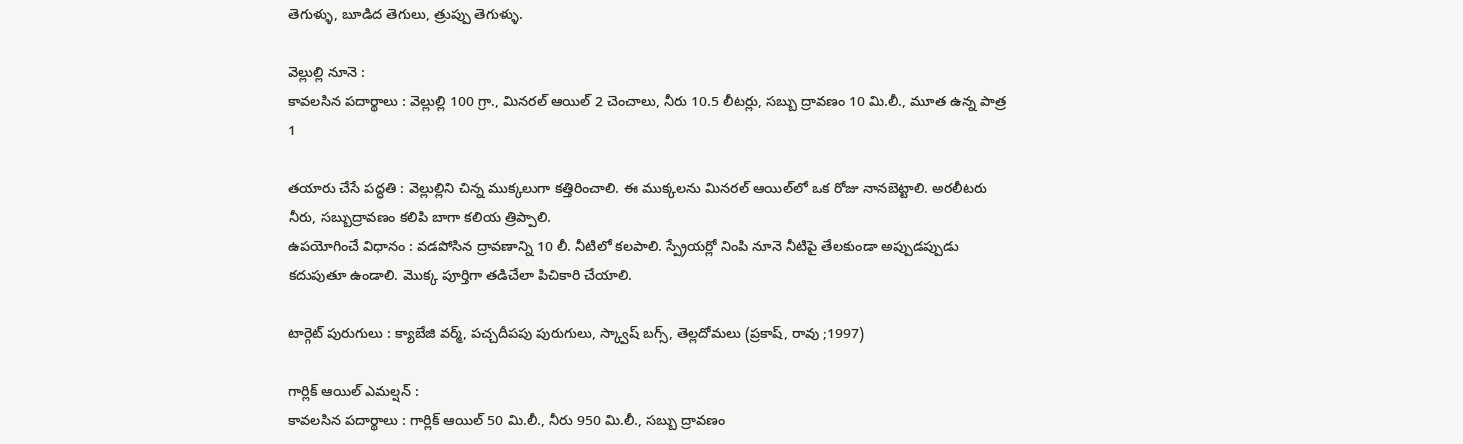తెగుళ్ళు, బూడిద తెగులు, త్రుప్పు తెగుళ్ళు.

వెల్లుల్లి నూనె :
కావలసిన పదార్థాలు : వెల్లుల్లి 100 గ్రా., మినరల్ ఆయిల్ 2 చెంచాలు, నీరు 10.5 లీటర్లు, సబ్బు ద్రావణం 10 మి.లీ., మూత ఉన్న పాత్ర 1

తయారు చేసే పద్ధతి : వెల్లుల్లిని చిన్న ముక్కలుగా కత్తిరించాలి. ఈ ముక్కలను మినరల్ ఆయిల్‌లో ఒక రోజు నానబెట్టాలి. అరలీటరు నీరు, సబ్బుద్రావణం కలిపి బాగా కలియ త్రిప్పాలి.
ఉపయోగించే విధానం : వడపోసిన ద్రావణాన్ని 10 లీ. నీటిలో కలపాలి. స్ప్రేయర్లో నింపి నూనె నీటిపై తేలకుండా అప్పుడప్పుడు కదుపుతూ ఉండాలి. మొక్క పూర్తిగా తడిచేలా పిచికారి చేయాలి.

టార్గెట్ పురుగులు : క్యాబేజి వర్మ్, పచ్చదీపపు పురుగులు, స్క్వాష్ బగ్స్, తెల్లదోమలు (ప్రకాష్, రావు ;1997)

గార్లిక్ ఆయిల్ ఎమల్షన్ :
కావలసిన పదార్థాలు : గార్లిక్ ఆయిల్ 50 మి.లీ., నీరు 950 మి.లీ., సబ్బు ద్రావణం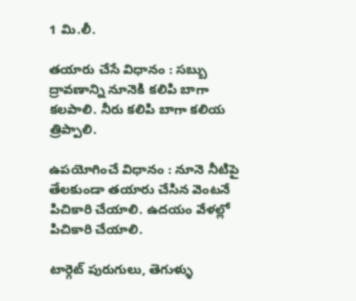1 మి.లీ.

తయారు చేసే విధానం : సబ్బు ద్రావణాన్ని నూనెకి కలిపి బాగా కలపాలి. నీరు కలిపి బాగా కలియ త్రిప్పాలి.

ఉపయోగించే విధానం : నూనె నీటిపై తేలకుండా తయారు చేసిన వెంటనే పిచికారి చేయాలి. ఉదయం వేళల్లో పిచికారి చేయాలి.

టార్గెట్ పురుగులు, తెగుళ్ళు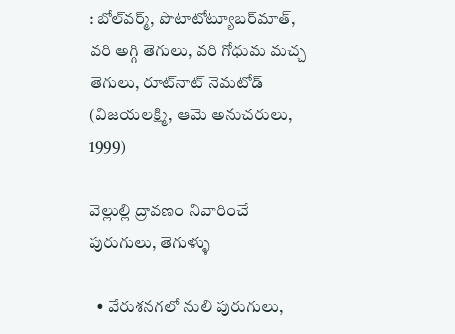: బోల్‌వర్మ్, పొటాటోట్యూబర్‌మాత్, వరి అగ్గి తెగులు, వరి గోధుమ మచ్చ తెగులు, రూట్‌నాట్ నెమటోడ్ (విజయలక్ష్మి, ఆమె అనుచరులు, 1999)

వెల్లుల్లి ద్రావణం నివారించే పురుగులు, తెగుళ్ళు

  • వేరుశనగలో నులి పురుగులు,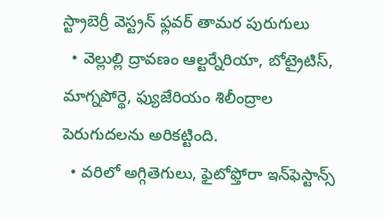స్ట్రాబెర్రీ వెస్ట్రన్ ఫ్లవర్ తామర పురుగులు
  • వెల్లుల్లి ద్రావణం ఆల్టర్నేరియా, బోట్రైటిస్, మాగ్నపోర్థె, ఫ్యుజేరియం శిలీంద్రాల పెరుగుదలను అరికట్టింది.
  • వరిలో అగ్గితెగులు, ఫైటోఫ్తోరా ఇన్‌ఫెస్టాన్స్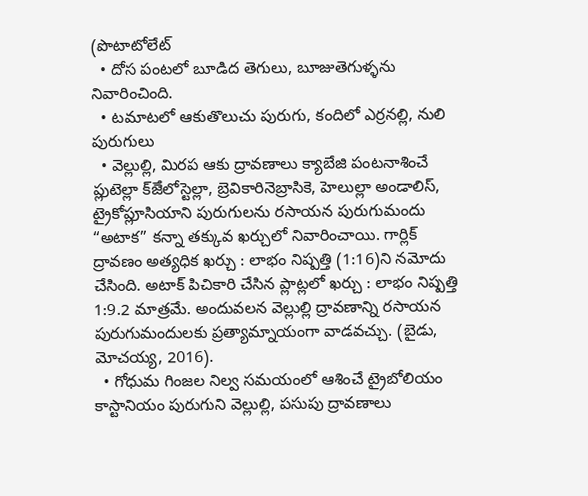(పొటాటోలేట్
  • దోస పంటలో బూడిద తెగులు, బూజుతెగుళ్ళను నివారించింది.
  • టమాటలో ఆకుతొలుచు పురుగు, కందిలో ఎర్రనల్లి, నులి పురుగులు
  • వెల్లుల్లి, మిరప ఆకు ద్రావణాలు క్యాబేజి పంటనాశించే ప్లుటెల్లా క్ౙెలోస్టెల్లా, బ్రెవికారినెబ్రాసికె, హెలుల్లా అండాలిస్, ట్రైకోప్లూసియాని పురుగులను రసాయన పురుగుమందు “అటాక” కన్నా తక్కువ ఖర్చులో నివారించాయి. గార్లిక్ ద్రావణం అత్యధిక ఖర్చు : లాభం నిష్పత్తి (1:16)ని నమోదు చేసింది. అటాక్ పిచికారి చేసిన ప్లాట్లలో ఖర్చు : లాభం నిష్పత్తి 1:9.2 మాత్రమే. అందువలన వెల్లుల్లి ద్రావణాన్ని రసాయన పురుగుమందులకు ప్రత్యామ్నాయంగా వాడవచ్చు. (బైడు, మోచయ్య, 2016).
  • గోధుమ గింజల నిల్వ సమయంలో ఆశించే ట్రైబోలియం కాస్టానియం పురుగుని వెల్లుల్లి, పసుపు ద్రావణాలు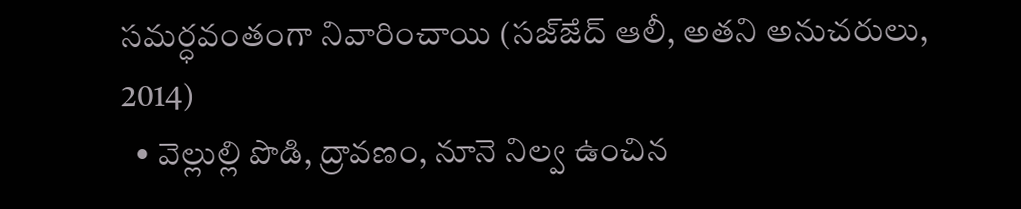సమర్ధవంతంగా నివారించాయి (సజ్ౙద్ ఆలీ, అతని అనుచరులు, 2014)
  • వెల్లుల్లి పొడి, ద్రావణం, నూనె నిల్వ ఉంచిన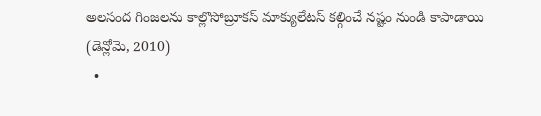అలసంద గింజలను కాల్లొసోబ్రూకస్ మాక్యులేటస్ కల్గించే నష్టం నుండి కాపాడాయి (డెన్లోమె, 2010)
  •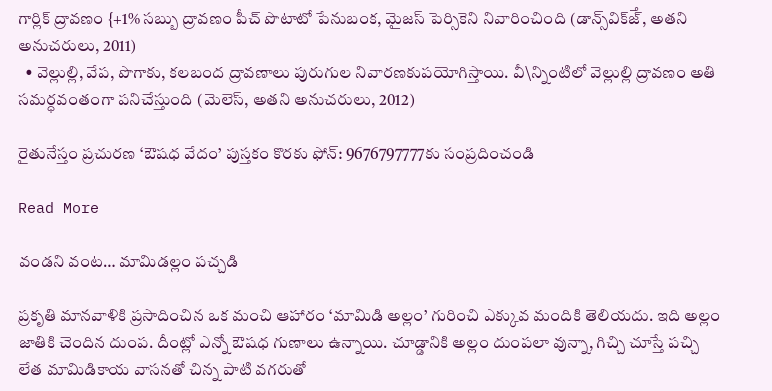గార్లిక్ ద్రావణం {+1% సబ్బు ద్రావణం పీచ్ పొటాటో పేనుబంక, మైజస్ పెర్సికెని నివారించింది (డాన్స్‌విక్ౙ్, అతని అనుచరులు, 2011)
  • వెల్లుల్లి, వేప, పొగాకు, కలబంద ద్రావణాలు పురుగుల నివారణకుపయోగిస్తాయి. వీ\న్నింటిలో వెల్లుల్లి ద్రావణం అతి సమర్ధవంతంగా పనిచేస్తుంది (మెలెస్, అతని అనుచరులు, 2012)

రైతునేస్తం ప్రచురణ ‘ఔషధ వేదం’ పుస్తకం కొరకు ఫోన్: 9676797777కు సంప్రదించండి

Read More

వండని వంట… మామిడల్లం పచ్చడి

ప్రకృతి మానవాళికి ప్రసాదించిన ఒక మంచి ఆహారం ‘మామిడి అల్లం’ గురించి ఎక్కువ మందికి తెలియదు. ఇది అల్లం జాతికి చెందిన దుంప. దీంట్లో ఎన్నో ఔషధ గుణాలు ఉన్నాయి. చూడ్డానికి అల్లం దుంపలా వున్నా, గిచ్చి చూస్తే పచ్చి లేత మామిడికాయ వాసనతో చిన్న పాటి వగరుతో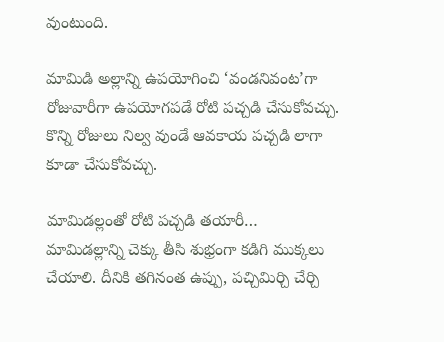వుంటుంది.

మామిడి అల్లాన్ని ఉపయోగించి ‘వండనివంట’గా రోజువారీగా ఉపయోగపడే రోటి పచ్చడి చేసుకోవచ్చు.
కొన్ని రోజులు నిల్వ వుండే ఆవకాయ పచ్చడి లాగా కూడా చేసుకోవచ్చు.

మామిడల్లంతో రోటి పచ్చడి తయారీ…
మామిడల్లాన్ని చెక్కు తీసి శుభ్రంగా కడిగి ముక్కలు చేయాలి. దీనికి తగినంత ఉప్పు, పచ్చిమిర్చి చేర్చి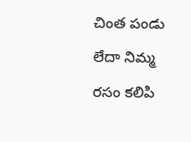చింత పండు లేదా నిమ్మ రసం కలిపి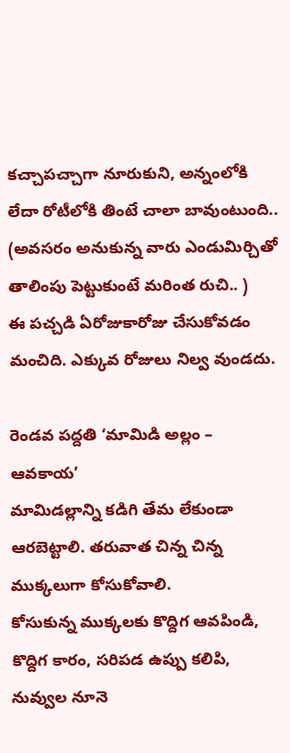కచ్చాపచ్చాగా నూరుకుని, అన్నంలోకి లేదా రోటీలోకి తింటే చాలా బావుంటుంది.. (అవసరం అనుకున్న వారు ఎండుమిర్చితో తాలింపు పెట్టుకుంటే మరింత రుచి.. )
ఈ పచ్చడి ఏరోజుకారోజు చేసుకోవడం మంచిది. ఎక్కువ రోజులు నిల్వ వుండదు.

రెండవ పద్దతి ‘మామిడి అల్లం – ఆవకాయ’
మామిడల్లాన్ని కడిగి తేమ లేకుండా ఆరబెట్టాలి. తరువాత చిన్న చిన్న ముక్కలుగా కోసుకోవాలి.
కోసుకున్న ముక్కలకు కొద్దిగ ఆవపిండి, కొద్దిగ కారం, సరిపడ ఉప్పు కలిపి, నువ్వుల నూనె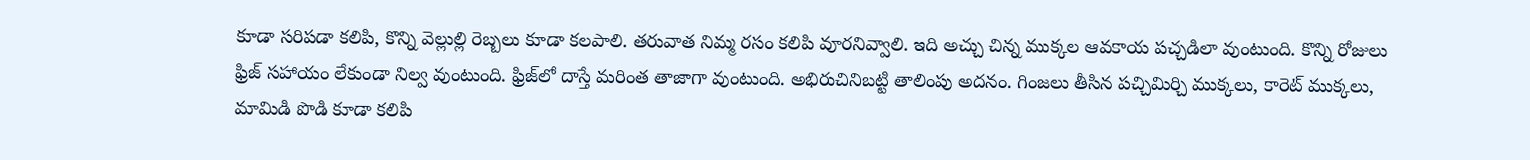కూడా సరిపడా కలిపి, కొన్ని వెల్లుల్లి రెబ్బలు కూడా కలపాలి. తరువాత నిమ్మ రసం కలిపి వూరనివ్వాలి. ఇది అచ్చు చిన్న ముక్కల ఆవకాయ పచ్చడిలా వుంటుంది. కొన్ని రోజులు ఫ్రిజ్ సహాయం లేకుండా నిల్వ వుంటుంది. ఫ్రిజ్‌లో దాస్తే మరింత తాజాగా వుంటుంది. అభిరుచినిబట్టి తాలింపు అదనం. గింజలు తీసిన పచ్చిమిర్చి ముక్కలు, కారెట్ ముక్కలు, మామిడి పొడి కూడా కలిపి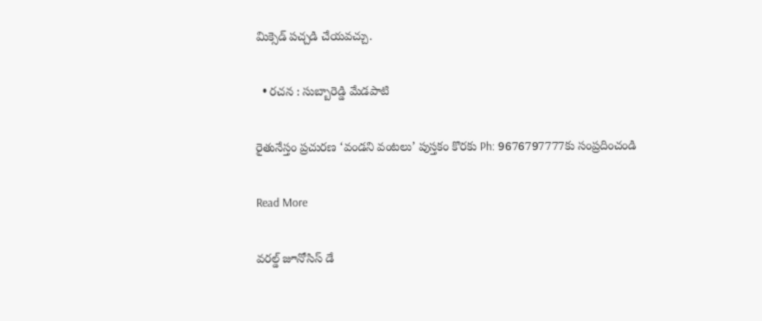మిక్సెడ్ పచ్చడి చేయవచ్చు.

  • రచన : సుబ్బారెడ్డి మేడపాటి

రైతునేస్తం ప్రచురణ ‘వండని వంటలు’ పుస్తకం కొరకు Ph: 9676797777కు సంప్రదించండి

Read More

వరల్డ్‌ జూనోసిస్‌ డే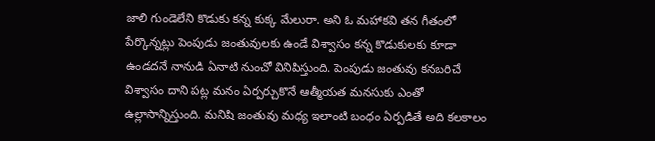జాలి గుండెలేని కొడుకు కన్న కుక్క మేలురా. అని ఓ మహాకవి తన గీతంలో పేర్కొన్నట్లు పెంపుడు జంతువులకు ఉండే విశ్వాసం కన్న కొడుకులకు కూడా ఉండదనే నానుడి ఏనాటి నుంచో వినిపిస్తుంది. పెంపుడు జంతువు కనబరిచే విశ్వాసం దాని పట్ల మనం ఏర్పర్చుకొనే ఆత్మీయత మనసుకు ఎంతో ఉల్లాసాన్నిస్తుంది. మనిషి జంతువు మధ్య ఇలాంటి బంధం ఏర్పడితే అది కలకాలం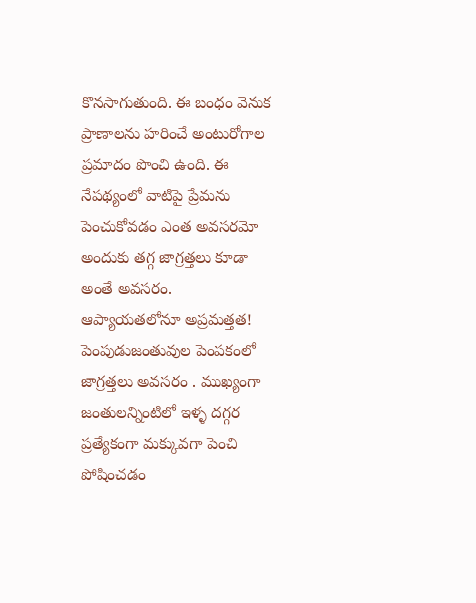కొనసాగుతుంది. ఈ బంధం వెనుక ప్రాణాలను హరించే అంటురోగాల ప్రమాదం పొంచి ఉంది. ఈ నేపథ్యంలో వాటిపై ప్రేమను పెంచుకోవడం ఎంత అవసరమో అందుకు తగ్గ జాగ్రత్తలు కూడా అంతే అవసరం. ఆప్యాయతలోనూ అప్రమత్తత! పెంపుడుజంతువుల పెంపకంలో జాగ్రత్తలు అవసరం . ముఖ్యంగా జంతులన్నింటిలో ఇళ్ళ దగ్గర ప్రత్యేకంగా మక్కువగా పెంచి పోషించడం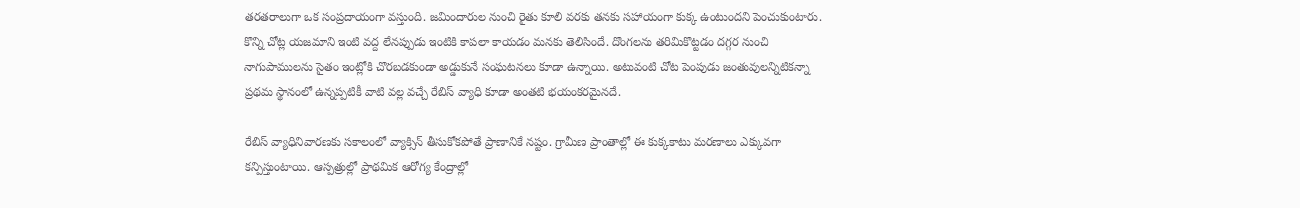తరతరాలుగా ఒక సంప్రదాయంగా వస్తుంది. జమిందారుల నుంచి రైతు కూలి వరకు తనకు సహాయంగా కుక్క ఉంటుందని పెంచుకుంటారు. కొన్ని చోట్ల యజమాని ఇంటి వద్ద లేనప్పుడు ఇంటికి కాపలా కాయడం మనకు తెలిసిందే. దొంగలను తరిమికొట్టడం దగ్గర నుంచి నాగుపాములను సైతం ఇంట్లోకి చొరబడకుండా అడ్డుకునే సంఘటనలు కూడా ఉన్నాయి. అటువంటి చోట పెంపుడు జంతువులన్నిటికన్నా ప్రథమ స్థానంలో ఉన్నప్పటికీ వాటి వల్ల వచ్చే రేబిస్‌ వ్యాధి కూడా అంతటి భయంకరమైనదే.

రేబిస్‌ వ్యాధినివారణకు సకాలంలో వ్యాక్సిన్‌ తీసుకోకపోతే ప్రాణానికే నష్టం. గ్రామీణ ప్రాంతాల్లో ఈ కుక్కకాటు మరణాలు ఎక్కువగా కన్పిస్తుంటాయి. ఆస్పత్రుల్లో ప్రాథమిక ఆరోగ్య కేంద్రాల్లో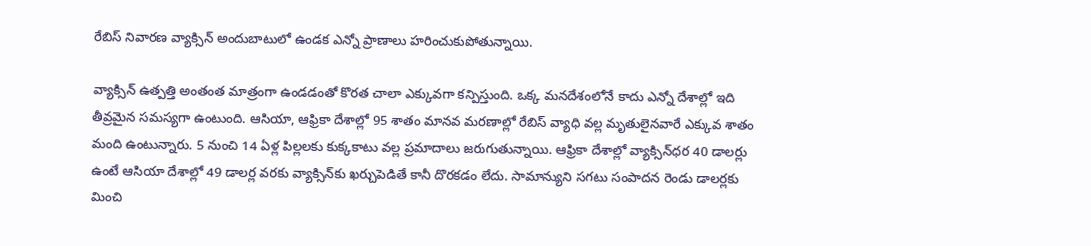రేబిస్‌ నివారణ వ్యాక్సిన్‌ అందుబాటులో ఉండక ఎన్నో ప్రాణాలు హరించుకుపోతున్నాయి.

వ్యాక్సిన్‌ ఉత్పత్తి అంతంత మాత్రంగా ఉండడంతో కొరత చాలా ఎక్కువగా కన్పిస్తుంది. ఒక్క మనదేశంలోనే కాదు ఎన్నో దేశాల్లో ఇది తీవ్రమైన సమస్యగా ఉంటుంది. ఆసియా, ఆఫ్రికా దేశాల్లో 95 శాతం మానవ మరణాల్లో రేబిస్‌ వ్యాధి వల్ల మృతులైనవారే ఎక్కువ శాతం మంది ఉంటున్నారు. 5 నుంచి 14 ఏళ్ల పిల్లలకు కుక్కకాటు వల్ల ప్రమాదాలు జరుగుతున్నాయి. ఆఫ్రికా దేశాల్లో వ్యాక్సిన్‌ధర 40 డాలర్లు ఉంటే ఆసియా దేశాల్లో 49 డాలర్ల వరకు వ్యాక్సిన్‌కు ఖర్చుపెడితే కానీ దొరకడం లేదు. సామాన్యుని సగటు సంపాదన రెండు డాలర్లకు మించి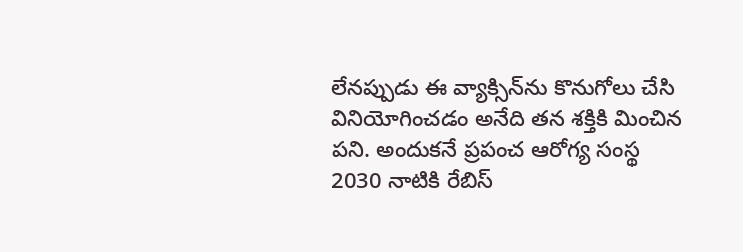లేనప్పుడు ఈ వ్యాక్సిన్‌ను కొనుగోలు చేసి వినియోగించడం అనేది తన శక్తికి మించిన పని. అందుకనే ప్రపంచ ఆరోగ్య సంస్థ 2030 నాటికి రేబిస్‌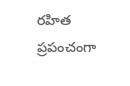రహిత ప్రపంచంగా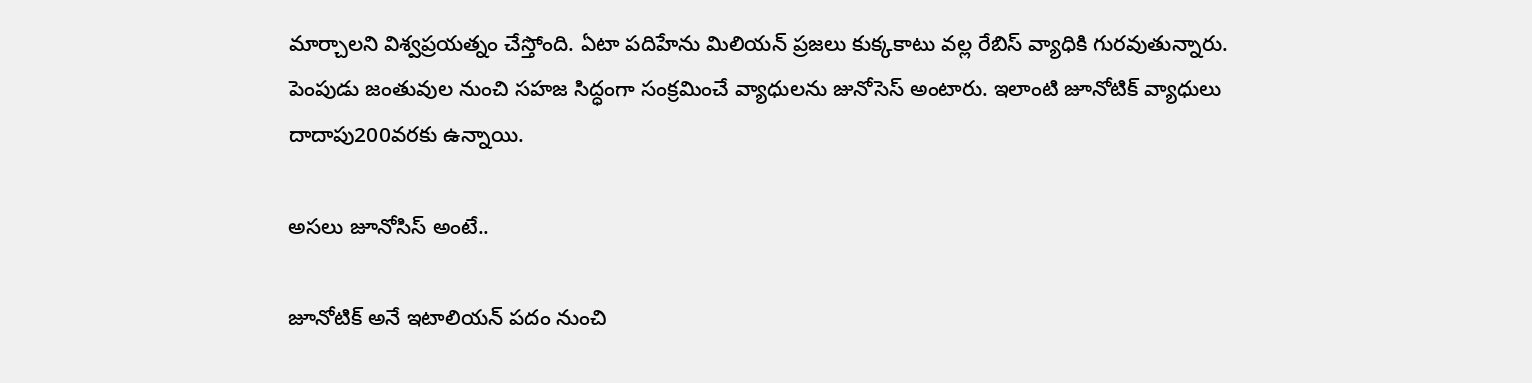మార్చాలని విశ్వప్రయత్నం చేస్తోంది. ఏటా పదిహేను మిలియన్‌ ప్రజలు కుక్కకాటు వల్ల రేబిస్‌ వ్యాధికి గురవుతున్నారు. పెంపుడు జంతువుల నుంచి సహజ సిద్ధంగా సంక్రమించే వ్యాధులను జునోసెస్‌ అంటారు. ఇలాంటి జూనోటిక్‌ వ్యాధులు దాదాపు200వరకు ఉన్నాయి.

అసలు జూనోసిస్‌ అంటే..

జూనోటిక్‌ అనే ఇటాలియన్‌ పదం నుంచి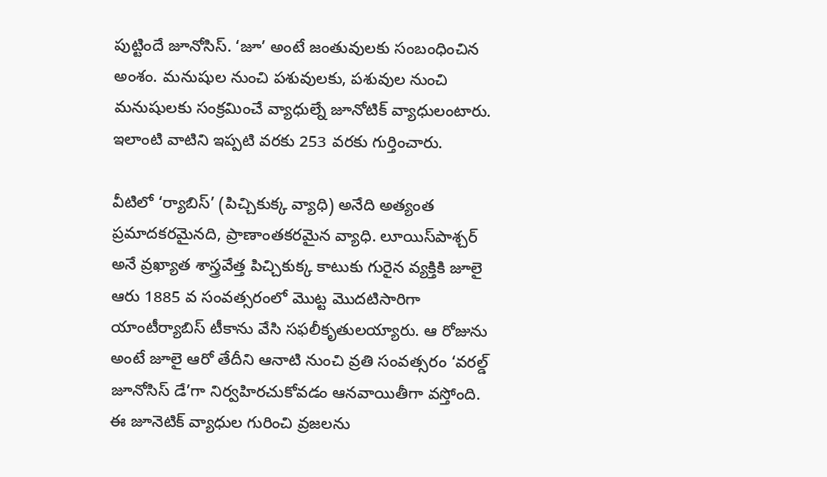పుట్టిందే జూనోసిస్‌. ‘జూ’ అంటే జంతువులకు సంబంధించిన అంశం. మనుషుల నుంచి పశువులకు, పశువుల నుంచి మనుషులకు సంక్రమించే వ్యాధుల్నే జూనోటిక్‌ వ్యాధులంటారు. ఇలాంటి వాటిని ఇప్పటి వరకు 253 వరకు గుర్తించారు.

వీటిలో ‘ర్యాబిస్‌’ (పిచ్చికుక్క వ్యాధి) అనేది అత్యంత ప్రమాదకరమైనది, ప్రాణాంతకరమైన వ్యాధి. లూయిస్‌పాశ్చర్‌ అనే వ్రఖ్యాత శాస్త్రవేత్త పిచ్చికుక్క కాటుకు గురైన వ్యక్తికి జూలై ఆరు 1885 వ సంవత్సరంలో మొట్ట మొదటిసారిగా యాంటీర్యాబిస్‌ టీకాను వేసి సఫలీకృతులయ్యారు. ఆ రోజును అంటే జూలై ఆరో తేదీని ఆనాటి నుంచి వ్రతి సంవత్సరం ‘వరల్డ్‌ జూనోసిస్‌ డే’గా నిర్వహిరచుకోవడం ఆనవాయితీగా వస్తోంది. ఈ జూనెటిక్‌ వ్యాధుల గురించి వ్రజలను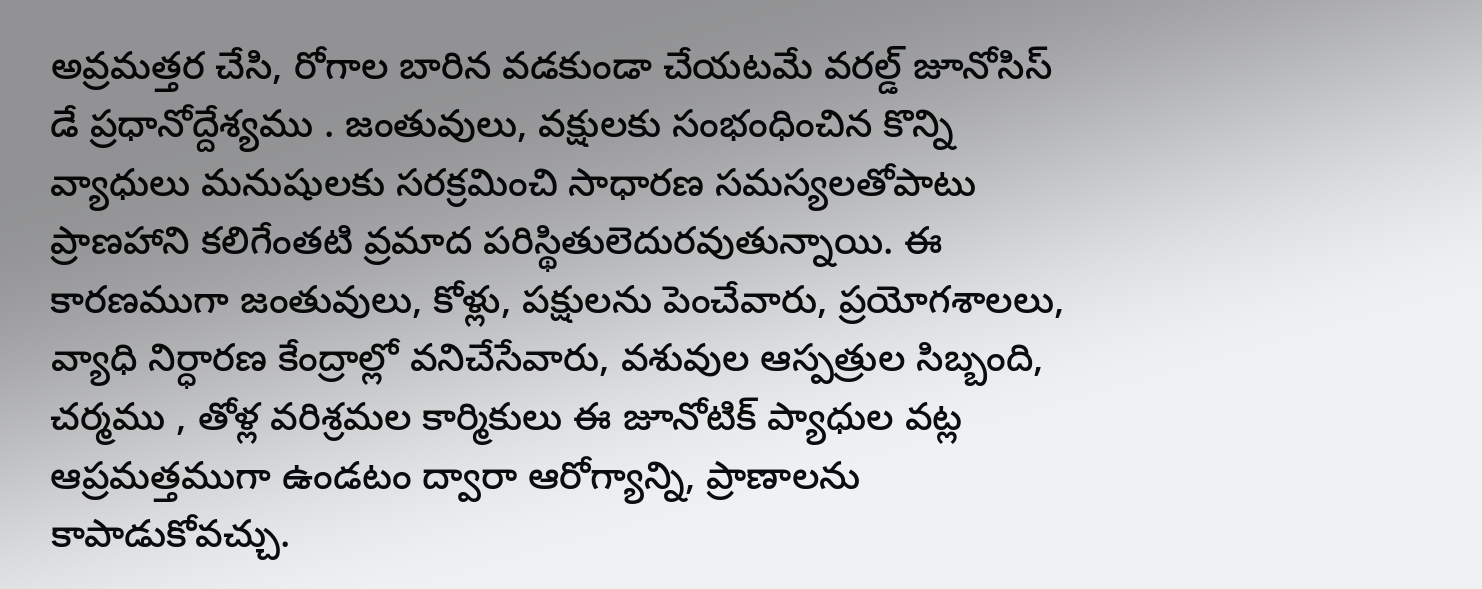అవ్రమత్తర చేసి, రోగాల బారిన వడకుండా చేయటమే వరల్డ్‌ జూనోసిస్‌ డే ప్రధానోద్దేశ్యము . జంతువులు, వక్షులకు సంభంధించిన కొన్ని వ్యాధులు మనుషులకు సరక్రమించి సాధారణ సమస్యలతోపాటు ప్రాణహాని కలిగేంతటి వ్రమాద పరిస్థితులెదురవుతున్నాయి. ఈ కారణముగా జంతువులు, కోళ్లు, పక్షులను పెంచేవారు, ప్రయోగశాలలు, వ్యాధి నిర్ధారణ కేంద్రాల్లో వనిచేసేవారు, వశువుల ఆస్పత్రుల సిబ్బంది, చర్మము , తోళ్ల వరిశ్రమల కార్మికులు ఈ జూనోటిక్‌ ప్యాధుల వట్ల ఆప్రమత్తముగా ఉండటం ద్వారా ఆరోగ్యాన్ని, ప్రాణాలను కాపాడుకోవచ్చు.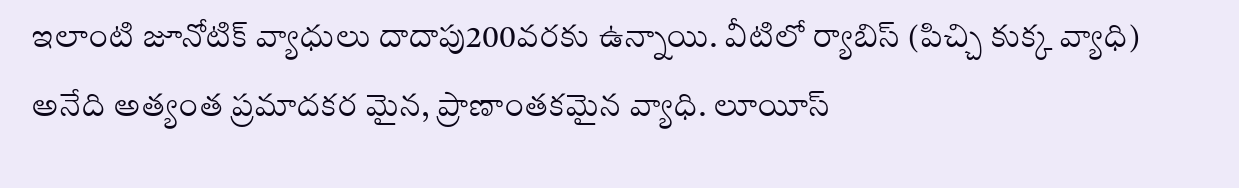ఇలాంటి జూనోటిక్‌ వ్యాధులు దాదాపు200వరకు ఉన్నాయి. వీటిలో ర్యాబిస్‌ (పిచ్చి కుక్క వ్యాధి) అనేది అత్యంత ప్రమాదకర మైన, ప్రాణాంతకమైన వ్యాధి. లూయీస్‌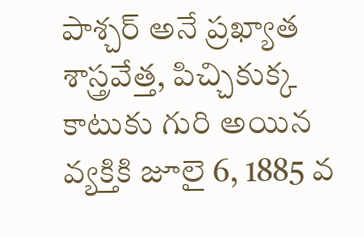పాశ్చర్‌ అనే ప్రఖ్యాత శాస్త్రవేత్త, పిచ్చికుక్క కాటుకు గురి అయిన వ్యక్తికి జూలై 6, 1885 వ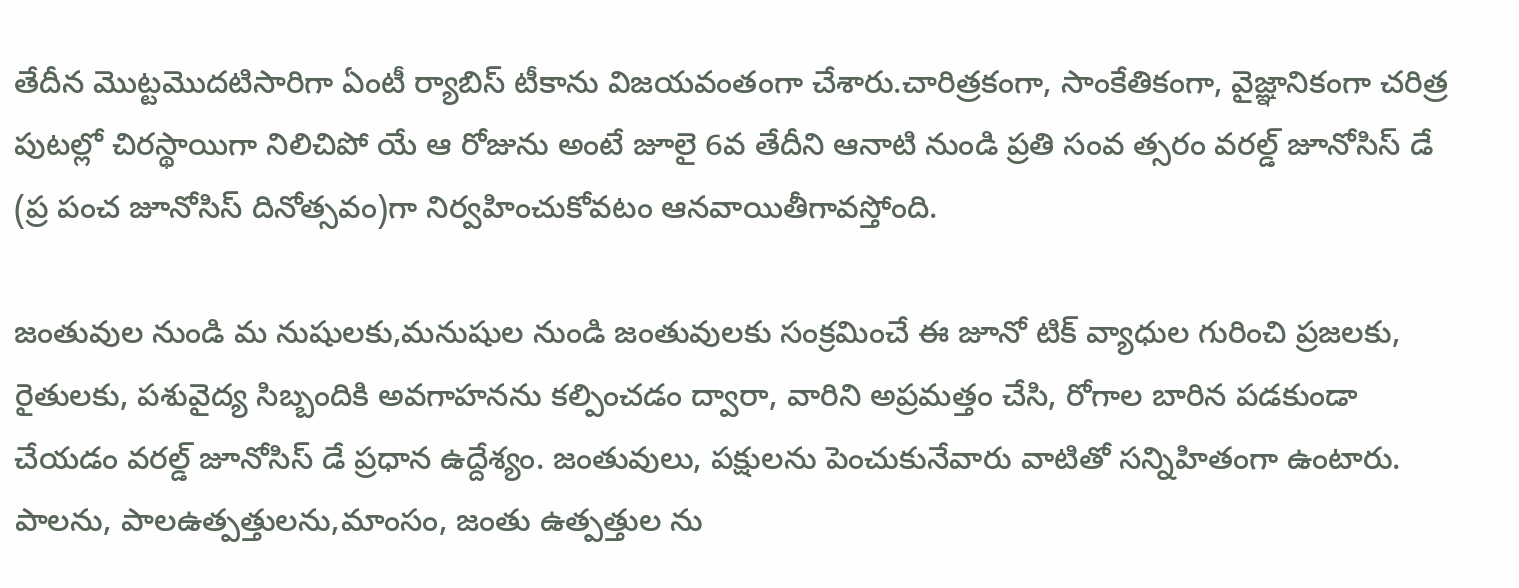తేదీన మొట్టమొదటిసారిగా ఏంటీ ర్యాబిస్‌ టీకాను విజయవంతంగా చేశారు.చారిత్రకంగా, సాంకేతికంగా, వైజ్ఞానికంగా చరిత్ర పుటల్లో చిరస్థాయిగా నిలిచిపో యే ఆ రోజును అంటే జూలై 6వ తేదీని ఆనాటి నుండి ప్రతి సంవ త్సరం వరల్డ్‌ జూనోసిస్‌ డే (ప్ర పంచ జూనోసిస్‌ దినోత్సవం)గా నిర్వహించుకోవటం ఆనవాయితీగావస్తోంది.

జంతువుల నుండి మ నుషులకు,మనుషుల నుండి జంతువులకు సంక్రమించే ఈ జూనో టిక్‌ వ్యాధుల గురించి ప్రజలకు, రైతులకు, పశువైద్య సిబ్బందికి అవగాహనను కల్పించడం ద్వారా, వారిని అప్రమత్తం చేసి, రోగాల బారిన పడకుండా చేయడం వరల్డ్‌ జూనోసిస్‌ డే ప్రధాన ఉద్దేశ్యం. జంతువులు, పక్షులను పెంచుకునేవారు వాటితో సన్నిహితంగా ఉంటారు. పాలను, పాలఉత్పత్తులను,మాంసం, జంతు ఉత్పత్తుల ను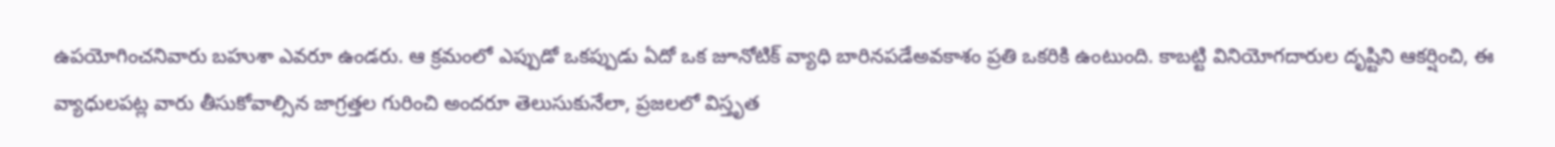ఉపయోగించనివారు బహుశా ఎవరూ ఉండరు. ఆ క్రమంలో ఎప్పుడో ఒకప్పుడు ఏదో ఒక జూనోటిక్‌ వ్యాధి బారినపడేఅవకాశం ప్రతి ఒకరికి ఉంటుంది. కాబట్టి వినియోగదారుల దృష్టిని ఆకర్షించి, ఈ వ్యాధులపట్ల వారు తీసుకోవాల్సిన జాగ్రత్తల గురించి అందరూ తెలుసుకునేలా, ప్రజలలో విస్తృత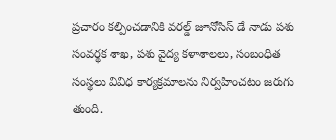ప్రచారం కల్పించడానికి వరల్డ్‌ జూనోసిస్‌ డే నాడు పశు సంవర్థక శాఖ, పశు వైద్య కళాశాలలు, సంబంధిత సంస్థలు వివిధ కార్యక్రమాలను నిర్వహించటం జరుగు తుంది.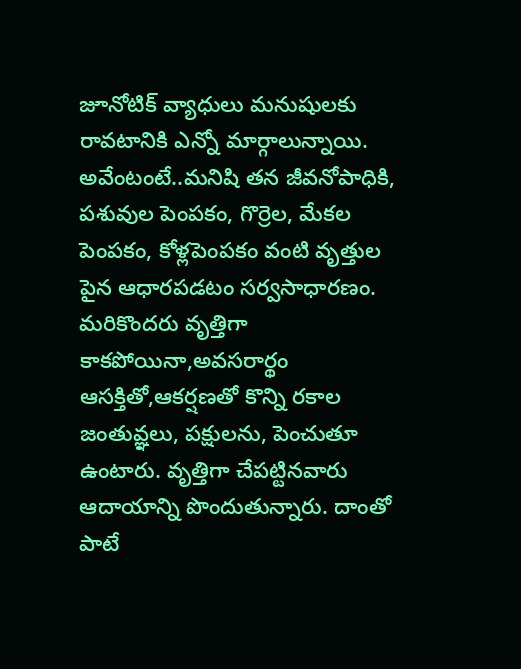జూనోటిక్‌ వ్యాధులు మనుషులకు రావటానికి ఎన్నో మార్గాలున్నాయి. అవేంటంటే..మనిషి తన జీవనోపాధికి, పశువుల పెంపకం, గొర్రెల, మేకల పెంపకం, కోళ్లపెంపకం వంటి వృత్తుల పైన ఆధారపడటం సర్వసాధారణం. మరికొందరు వృత్తిగా కాకపోయినా,అవసరార్థం ఆసక్తితో,ఆకర్షణతో కొన్ని రకాల జంతువ్ఞలు, పక్షులను, పెంచుతూ ఉంటారు. వృత్తిగా చేపట్టినవారు ఆదాయాన్ని పొందుతున్నారు. దాంతో పాటే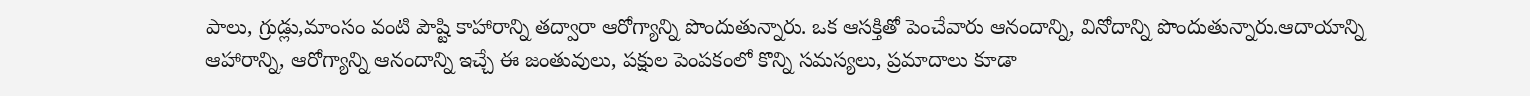పాలు, గ్రుడ్లు,మాంసం వంటి పౌష్టి కాహారాన్ని తద్వారా ఆరోగ్యాన్ని పొందుతున్నారు. ఒక ఆసక్తితో పెంచేవారు ఆనందాన్ని, వినోదాన్ని పొందుతున్నారు.ఆదాయాన్ని ఆహారాన్ని, ఆరోగ్యాన్ని ఆనందాన్ని ఇచ్చే ఈ జంతువులు, పక్షుల పెంపకంలో కొన్ని సమస్యలు, ప్రమాదాలు కూడా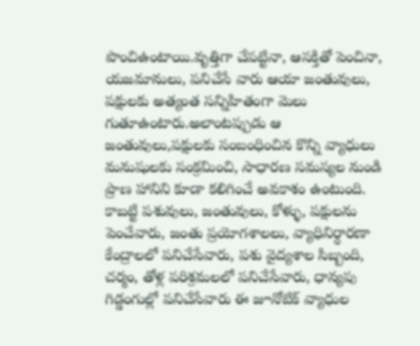పొంచిఉంటాయి.వృత్తిగా చేపట్టినా, ఆసక్తితో పెంచినా, యజమానులు, పనిచేసే వారు ఆయా జంతువులు, పక్షులకు అత్యంత సన్నిహితంగా మెలు గుతూఉంటారు.అలాంటప్పుడు ఆ జంతువులు,పక్షులకు సంబంధించిన కొన్ని వ్యాధులు మనుషులకు సంక్రమించి, సాధారణ సమస్యల నుండి ప్రాణ హానిని కూడా కలిగించే అవకాశం ఉంటుంది. కాబట్టి పశువులు, జంతువులు, కోళ్ళు, పక్షులను పెంచేవారు, జంతు ప్రయోగశాలలు, వ్యాధినిర్ధారణా కేంద్రాలలో పనిచేసేవారు, పశు వైద్యశాల సిబ్బంది, చర్మం, తోళ్ల పరిశ్రమలలో పనిచేసేవారు, ధాన్యపు గిడ్డంగుల్లో పనిచేసేవారు ఈ జూనోటిక్‌ వ్యాధుల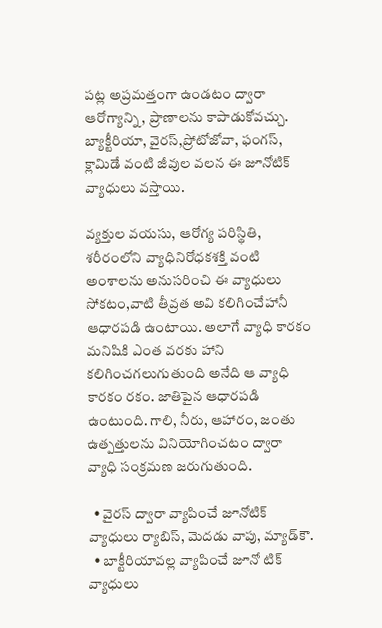పట్ల అప్రమత్తంగా ఉండటం ద్వారా ఆరోగ్యాన్ని, ప్రాణాలను కాపాడుకోవచ్చు. బ్యాక్టీరియా, వైరస్‌,ప్రోటోజోవా, ఫంగస్‌, క్లామిడే వంటి జీవుల వలన ఈ జూనోటిక్‌ వ్యాధులు వస్తాయి.

వ్యక్తుల వయసు, ఆరోగ్య పరిస్థితి, శరీరంలోని వ్యాధినిరోధకశక్తి వంటి అంశాలను అనుసరించి ఈ వ్యాధులు సోకటం,వాటి తీవ్రత అవి కలిగించేహానీ ఆధారపడి ఉంటాయి. అలాగే వ్యాధి కారకం మనిషికి ఎంత వరకు హాని కలిగించగలుగుతుంది అనేది ఆ వ్యాధి కారకం రకం. జాతిపైన ఆధారపడి ఉంటుంది. గాలి, నీరు, ఆహారం, జంతు ఉత్పత్తులను వినియోగించటం ద్వారా వ్యాధి సంక్రమణ జరుగుతుంది.

  • వైరస్‌ ద్వారా వ్యాపించే జూనోటిక్‌ వ్యాధులు ర్యాబిస్‌, మెదడు వాపు, మ్యాడ్‌కౌ.
  • బాక్టీరియావల్ల వ్యాపించే జూనో టిక్‌ వ్యాధులు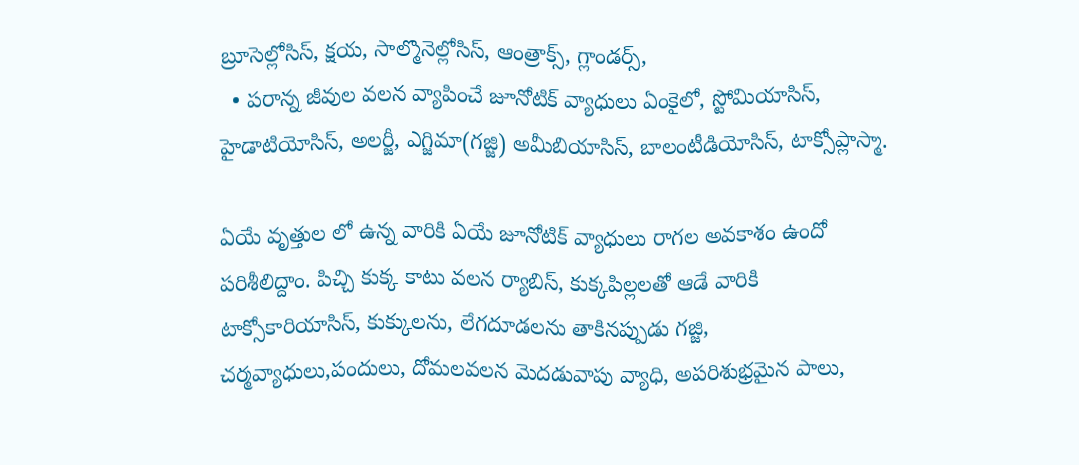బ్రూసెల్లోసిస్‌, క్షయ, సాల్మొనెల్లోసిస్‌, ఆంత్రాక్స్‌, గ్లాండర్స్‌,
  • పరాన్న జీవుల వలన వ్యాపించే జూనోటిక్‌ వ్యాధులు ఏంకైలో, స్టోమియాసిస్‌, హైడాటియోసిస్‌, అలర్జీ, ఎగ్జిమా(గజ్జి) అమీబియాసిస్‌, బాలంటీడియోసిస్‌, టాక్సోప్లాస్మా.

ఏయే వృత్తుల లో ఉన్న వారికి ఏయే జూనోటిక్‌ వ్యాధులు రాగల అవకాశం ఉందో పరిశీలిద్దాం. పిచ్చి కుక్క కాటు వలన ర్యాబిస్‌, కుక్కపిల్లలతో ఆడే వారికి టాక్సోకారియాసిస్‌, కుక్కులను, లేగదూడలను తాకినప్పుడు గజ్జి, చర్మవ్యాధులు,పందులు, దోమలవలన మెదడువాపు వ్యాధి, అపరిశుభ్రమైన పాలు,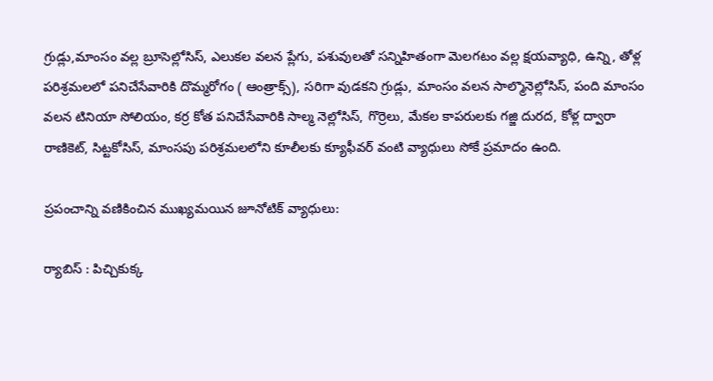గ్రుడ్లు,మాంసం వల్ల బ్రూసెల్లోసిస్‌, ఎలుకల వలన ప్లేగు, పశువులతో సన్నిహితంగా మెలగటం వల్ల క్షయవ్యాధి, ఉన్ని, తోళ్ల పరిశ్రమలలో పనిచేసేవారికి దొమ్మరోగం ( ఆంత్రాక్స్‌), సరిగా వుడకని గ్రుడ్లు, మాంసం వలన సాల్మొనెల్లోసిస్‌, పంది మాంసం వలన టినియా సోలియం, కర్ర కోత పనిచేసేవారికి సాల్మ నెల్లోసిస్‌, గొర్రెలు, మేకల కాపరులకు గజ్జి దురద, కోళ్ల ద్వారా రాణికెట్‌, సిట్టకోసిస్‌, మాంసపు పరిశ్రమలలోని కూలీలకు క్యూఫీవర్‌ వంటి వ్యాధులు సోకే ప్రమాదం ఉంది.

ప్రపంచాన్ని వణికించిన ముఖ్యమయిన జూనోటిక్‌ వ్యాధులు:

ర్యాబిస్‌ : పిచ్చికుక్క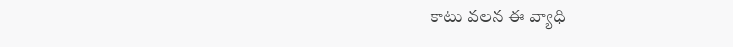కాటు వలన ఈ వ్యాధి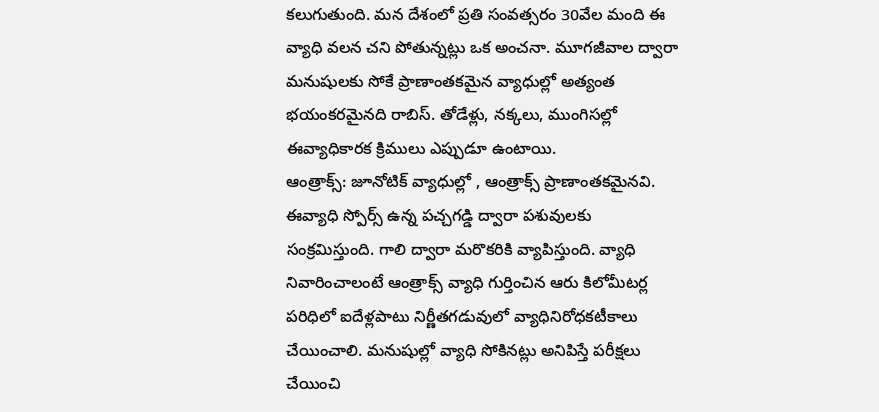కలుగుతుంది. మన దేశంలో ప్రతి సంవత్సరం 30వేల మంది ఈ వ్యాధి వలన చని పోతున్నట్లు ఒక అంచనా. మూగజీవాల ద్వారా మనుషులకు సోకే ప్రాణాంతకమైన వ్యాధుల్లో అత్యంత భయంకరమైనది రాబిస్‌. తోడేళ్లు, నక్కలు, ముంగిసల్లో ఈవ్యాధికారక క్రిములు ఎప్పుడూ ఉంటాయి.
ఆంత్రాక్స్‌: జూనోటిక్‌ వ్యాధుల్లో , ఆంత్రాక్స్‌ ప్రాణాంతకమైనవి. ఈవ్యాధి స్పోర్స్ ఉన్న పచ్చగడ్డి ద్వారా పశువులకు సంక్రమిస్తుంది. గాలి ద్వారా మరొకరికి వ్యాపిస్తుంది. వ్యాధి నివారించాలంటే ఆంత్రాక్స్‌ వ్యాధి గుర్తించిన ఆరు కిలోమీటర్ల పరిధిలో ఐదేళ్లపాటు నిర్ణీతగడువులో వ్యాధినిరోధకటీకాలు చేయించాలి. మనుషుల్లో వ్యాధి సోకినట్లు అనిపిస్తే పరీక్షలు చేయించి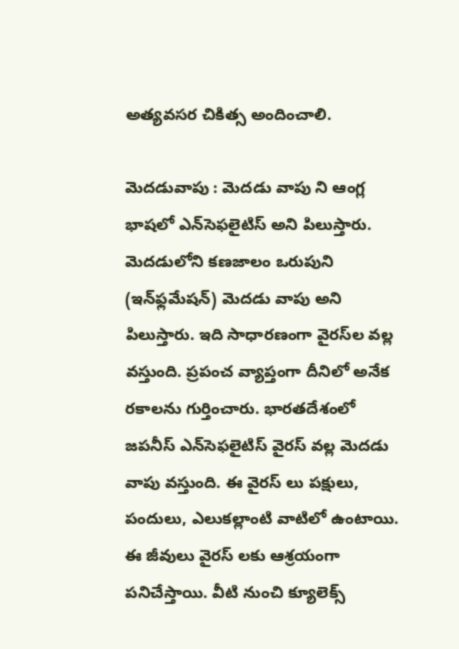అత్యవసర చికిత్స అందించాలి.

మెదడువాపు : మెదడు వాపు ని ఆంగ్ల భాషలో ఎన్‌సెఫలైటిస్ అని పిలుస్తారు. మెదడులోని కణజాలం ఒరుపుని (ఇన్‌ఫ్లమేషన్) మెదడు వాపు అని పిలుస్తారు. ఇది సాధారణంగా వైరస్‌ల వల్ల వస్తుంది. ప్రపంచ వ్యాప్తంగా దీనిలో అనేక రకాలను గుర్తించారు. భారతదేశంలో జపనీస్ ఎన్‌సెఫలైటిస్ వైరస్ వల్ల మెదడు వాపు వస్తుంది. ఈ వైరస్ లు పక్షులు, పందులు, ఎలుకల్లాంటి వాటిలో ఉంటాయి. ఈ జీవులు వైరస్ లకు ఆశ్రయంగా పనిచేస్తాయి. వీటి నుంచి క్యూలెక్స్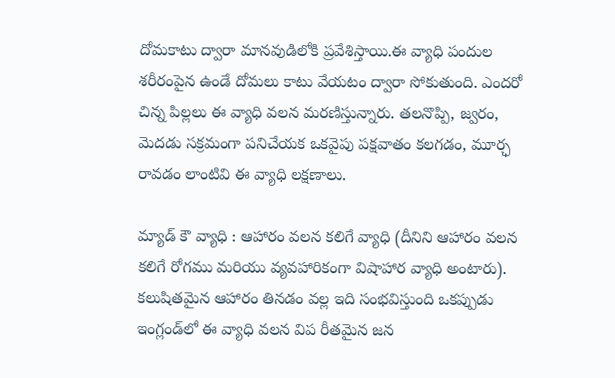దోమకాటు ద్వారా మానవుడిలోకి ప్రవేశిస్తాయి.ఈ వ్యాధి పందుల శరీరంపైన ఉండే దోమలు కాటు వేయటం ద్వారా సోకుతుంది. ఎందరో చిన్న పిల్లలు ఈ వ్యాధి వలన మరణిస్తున్నారు. తలనొప్పి, జ్వరం, మెదడు సక్రమంగా పనిచేయక ఒకవైపు పక్షవాతం కలగడం, మూర్ఛ రావడం లాంటివి ఈ వ్యాధి లక్షణాలు.

మ్యాడ్‌ కౌ వ్యాధి : ఆహారం వలన కలిగే వ్యాధి (దీనిని ఆహారం వలన కలిగే రోగము మరియు వ్యవహారికంగా విషాహార వ్యాధి అంటారు). కలుషితమైన ఆహారం తినడం వల్ల ఇది సంభవిస్తుంది ఒకప్పుడు ఇంగ్లండ్‌లో ఈ వ్యాధి వలన విప రీతమైన జన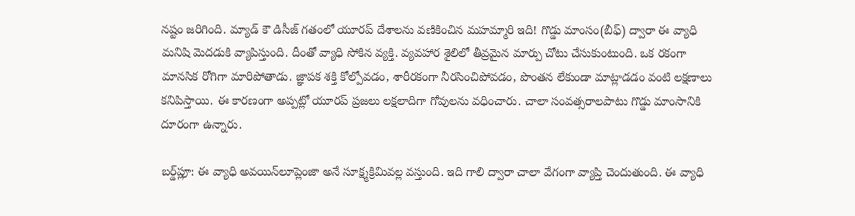నష్టం జరిగింది. మ్యాడ్‌ కౌ డిసీజ్‌ గతంలో యూరప్‌ దేశాలను వణికించిన మహమ్మారి ఇది! గొడ్డు మాంసం(బీఫ్‌) ద్వారా ఈ వ్యాధి మనిషి మెదడుకి వ్యాపిస్తుంది. దీంతో వ్యాధి సోకిన వ్యక్తి. వ్యవహార శైలిలో తీవ్రమైన మార్పు చోటు చేసుకుంటుంది. ఒక రకంగా మానసిక రోగిగా మారిపోతాడు. జ్ఞాపక శక్తి కోల్పోవడం, శారీరకంగా నీరసించిపోవడం, పొంతన లేకుండా మాట్లాడడం వంటి లక్షణాలు కనిపిస్తాయి. ఈ కారణంగా అప్పట్లో యూరప్‌ ప్రజలు లక్షలాదిగా గోవులను వధించారు. చాలా సంవత్సరాలపాటు గొడ్డు మాంసానికి దూరంగా ఉన్నారు.

బర్డ్‌ప్లూ: ఈ వ్యాధి అవయిన్‌లూప్లెంజా అనే సూక్ష్మక్రిమివల్ల వస్తుంది. ఇది గాలి ద్వారా చాలా వేగంగా వ్యాప్తి చెందుతుంది. ఈ వ్యాధి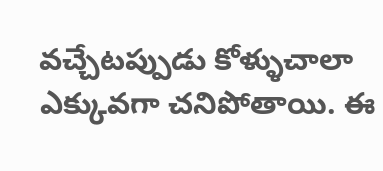వచ్చేటప్పుడు కోళ్ళుచాలా ఎక్కువగా చనిపోతాయి. ఈ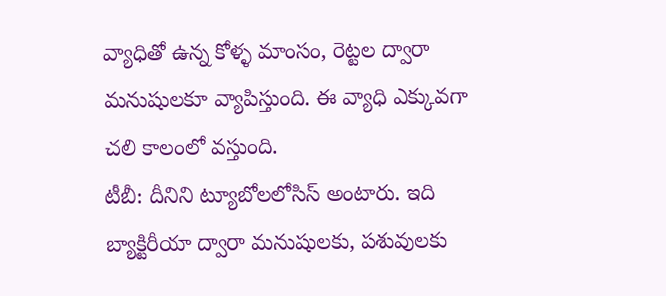వ్యాధితో ఉన్న కోళ్ళ మాంసం, రెట్టల ద్వారా మనుషులకూ వ్యాపిస్తుంది. ఈ వ్యాధి ఎక్కువగా చలి కాలంలో వస్తుంది.
టీబీ: దీనిని ట్యూబోలలోసిస్ అంటారు. ఇది బ్యాక్టిరీయా ద్వారా మనుషులకు, పశువులకు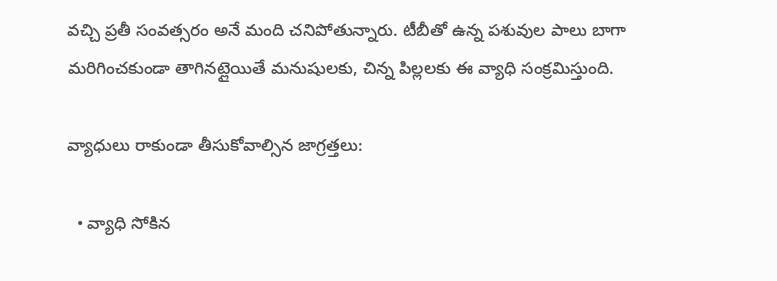వచ్చి ప్రతీ సంవత్సరం అనే మంది చనిపోతున్నారు. టీబీతో ఉన్న పశువుల పాలు బాగా మరిగించకుండా తాగినట్లైయితే మనుషులకు, చిన్న పిల్లలకు ఈ వ్యాధి సంక్రమిస్తుంది.

వ్యాధులు రాకుండా తీసుకోవాల్సిన జాగ్రత్తలు:

  • వ్యాధి సోకిన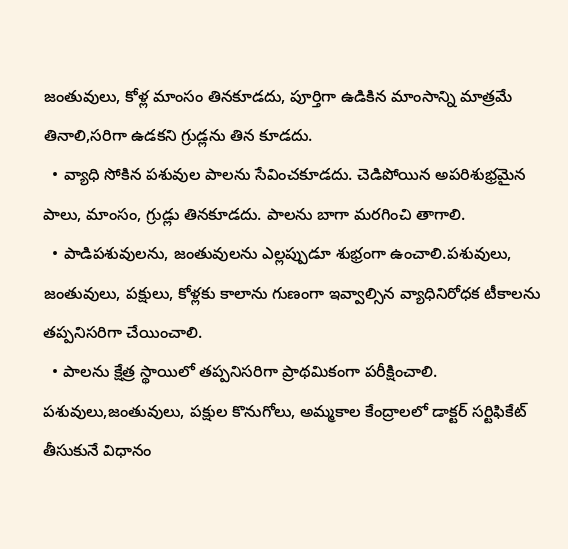జంతువులు, కోళ్ల మాంసం తినకూడదు, పూర్తిగా ఉడికిన మాంసాన్ని మాత్రమే తినాలి,సరిగా ఉడకని గ్రుడ్లను తిన కూడదు.
  • వ్యాధి సోకిన పశువుల పాలను సేవించకూడదు. చెడిపోయిన అపరిశుభ్రమైన పాలు, మాంసం, గ్రుడ్లు తినకూడదు. పాలను బాగా మరగించి తాగాలి.
  • పాడిపశువులను, జంతువులను ఎల్లప్పుడూ శుభ్రంగా ఉంచాలి.పశువులు, జంతువులు, పక్షులు, కోళ్లకు కాలాను గుణంగా ఇవ్వాల్సిన వ్యాధినిరోధక టీకాలను తప్పనిసరిగా చేయించాలి.
  • పాలను క్షేత్ర స్థాయిలో తప్పనిసరిగా ప్రాథమికంగా పరీక్షించాలి. పశువులు,జంతువులు, పక్షుల కొనుగోలు, అమ్మకాల కేంద్రాలలో డాక్టర్‌ సర్టిఫికేట్‌ తీసుకునే విధానం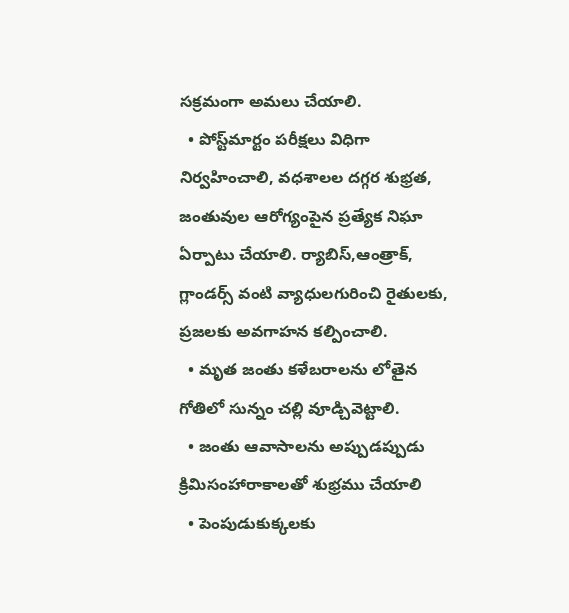సక్రమంగా అమలు చేయాలి.
  • పోస్ట్‌మార్టం పరీక్షలు విధిగా నిర్వహించాలి, వధశాలల దగ్గర శుభ్రత, జంతువుల ఆరోగ్యంపైన ప్రత్యేక నిఘా ఏర్పాటు చేయాలి. ర్యాబిస్‌,ఆంత్రాక్‌, గ్లాండర్స్‌ వంటి వ్యాధులగురించి రైతులకు, ప్రజలకు అవగాహన కల్పించాలి.
  • మృత జంతు కళేబరాలను లోతైన గోతిలో సున్నం చల్లి వూడ్చివెట్టాలి.
  • జంతు ఆవాసాలను అప్పుడప్పుడు క్రిమిసంహారాకాలతో శుభ్రము చేయాలి
  • పెంపుడుకుక్కలకు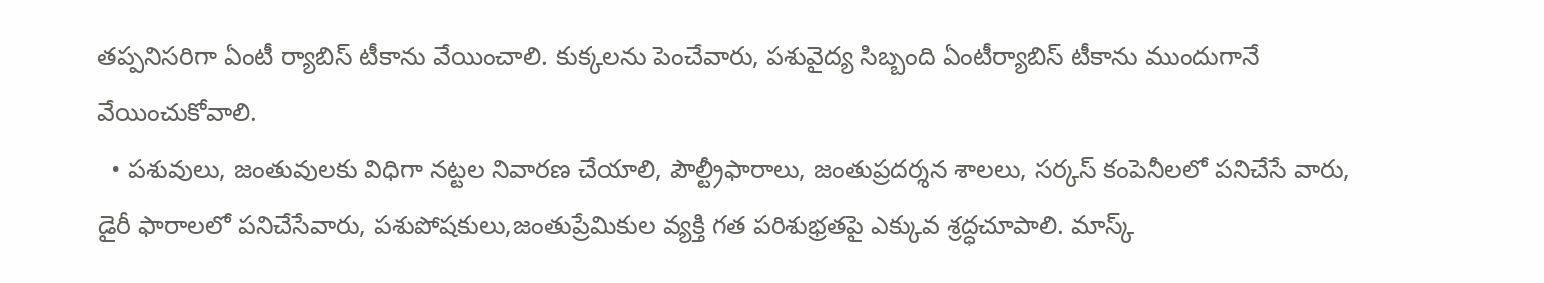తప్పనిసరిగా ఏంటీ ర్యాబిస్‌ టీకాను వేయించాలి. కుక్కలను పెంచేవారు, పశువైద్య సిబ్బంది ఏంటీర్యాబిస్‌ టీకాను ముందుగానే వేయించుకోవాలి.
  • పశువులు, జంతువులకు విధిగా నట్టల నివారణ చేయాలి, పౌల్ట్రీఫారాలు, జంతుప్రదర్శన శాలలు, సర్కస్‌ కంపెనీలలో పనిచేసే వారు, డైరీ ఫారాలలో పనిచేసేవారు, పశుపోషకులు,జంతుప్రేమికుల వ్యక్తి గత పరిశుభ్రతపై ఎక్కువ శ్రద్ధచూపాలి. మాస్క్‌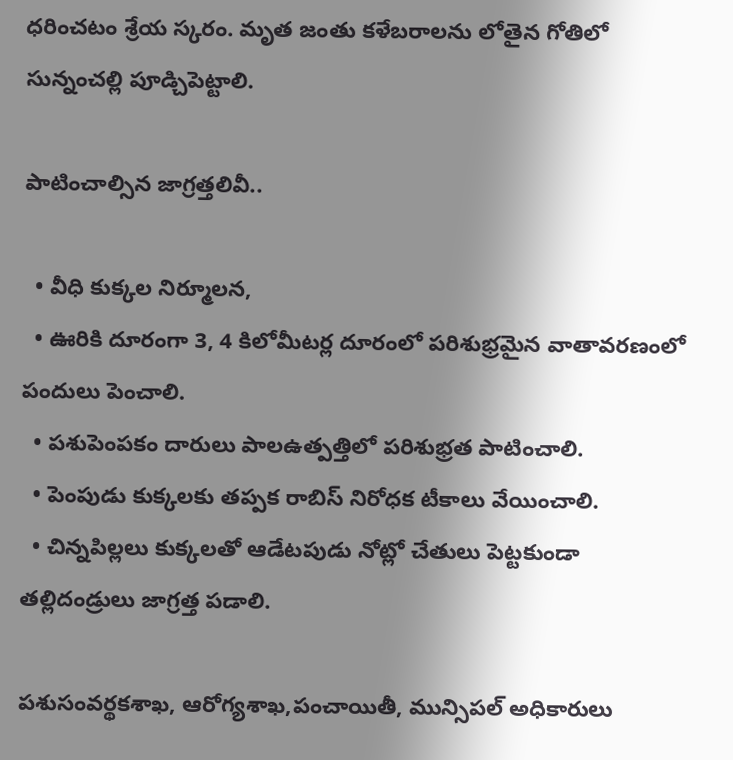ధరించటం శ్రేయ స్కరం. మృత జంతు కళేబరాలను లోతైన గోతిలో సున్నంచల్లి పూడ్చిపెట్టాలి.

పాటించాల్సిన జాగ్రత్తలివీ..

  • వీధి కుక్కల నిర్మూలన,
  • ఊరికి దూరంగా 3, 4 కిలోమీటర్ల దూరంలో పరిశుభ్రమైన వాతావరణంలో పందులు పెంచాలి.
  • పశుపెంపకం దారులు పాలఉత్పత్తిలో పరిశుభ్రత పాటించాలి.
  • పెంపుడు కుక్కలకు తప్పక రాబిస్‌ నిరోధక టీకాలు వేయించాలి.
  • చిన్నపిల్లలు కుక్కలతో ఆడేటపుడు నోట్లో చేతులు పెట్టకుండా తల్లిదండ్రులు జాగ్రత్త పడాలి.

పశుసంవర్థకశాఖ, ఆరోగ్యశాఖ,పంచాయితీ, మున్సిపల్‌ అధికారులు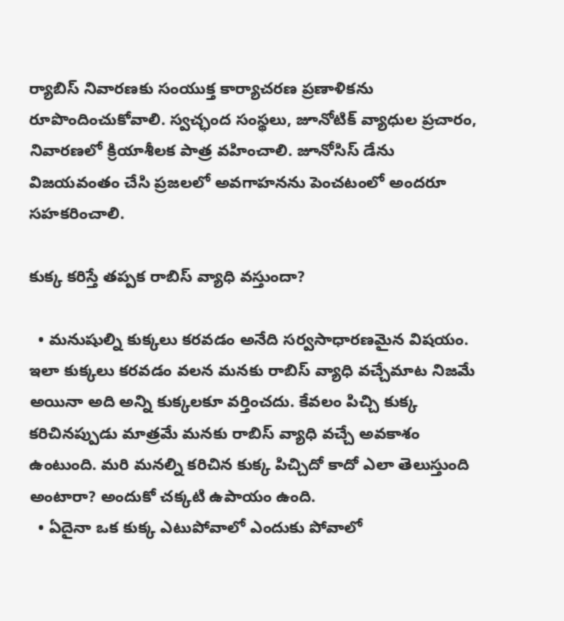ర్యాబిస్‌ నివారణకు సంయుక్త కార్యాచరణ ప్రణాళికను రూపొందించుకోవాలి. స్వచ్ఛంద సంస్థలు, జూనోటిక్‌ వ్యాధుల ప్రచారం, నివారణలో క్రియాశీలక పాత్ర వహించాలి. జూనోసిస్‌ డేను విజయవంతం చేసి ప్రజలలో అవగాహనను పెంచటంలో అందరూ సహకరించాలి.

కుక్క కరిస్తే తప్పక రాబిస్‌ వ్యాధి వస్తుందా?

  • మనుషుల్ని కుక్కలు కరవడం అనేది సర్వసాధారణమైన విషయం. ఇలా కుక్కలు కరవడం వలన మనకు రాబిస్‌ వ్యాధి వచ్చేమాట నిజమే అయినా అది అన్ని కుక్కలకూ వర్తించదు. కేవలం పిచ్చి కుక్క కరిచినప్పుడు మాత్రమే మనకు రాబిస్‌ వ్యాధి వచ్చే అవకాశం ఉంటుంది. మరి మనల్ని కరిచిన కుక్క పిచ్చిదో కాదో ఎలా తెలుస్తుంది అంటారా? అందుకో చక్కటి ఉపాయం ఉంది.
  • ఏదైనా ఒక కుక్క ఎటుపోవాలో ఎందుకు పోవాలో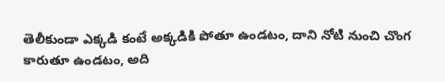తెలీకుండా ఎక్కడి కంటే అక్కడికి పోతూ ఉండటం, దాని నోటి నుంచి చొంగ కారుతూ ఉండటం, అది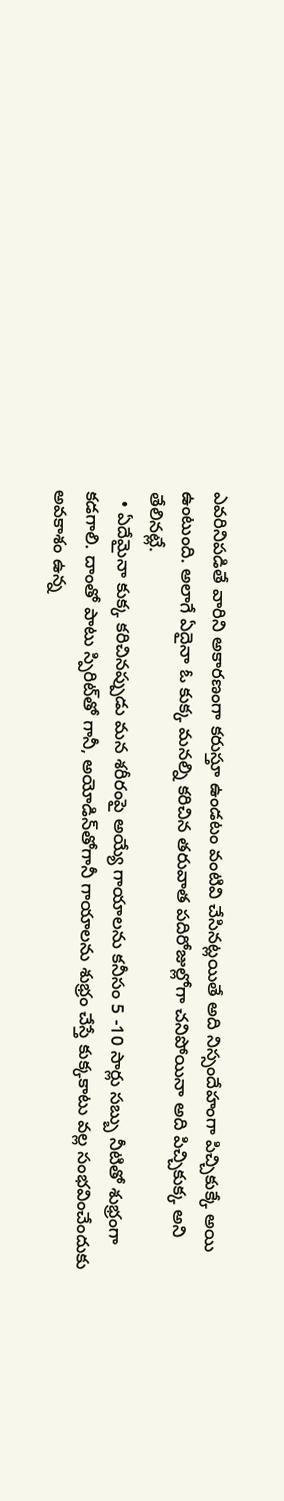ఎవరినిపడితే వారిని అకారణంగా కరుస్తూ ఉండటం వంటివి చేసినట్లయితే అది నిస్సందేహంగా పిచ్చికుక్కే అయి ఉంటుంది. అలాగే ఏదైనా ఓ కుక్క మనల్ని కరిచిన తరువాత పదిరోజుల్లోగా చనిపోయినా అది పిచ్చికుక్క అని తేలినట్లే.
  • ఏదేమైనా కుక్క కరిచినప్పుడు మన శరీరంపై అయ్యే గాయాలను కనీసం 5 -10 సార్లు సబ్బు నీటితో శుభ్రంగా కడగాలి. దాంతో పాటు స్పిరిట్‌తో గానీ, అయోడిన్‌తోగానీ గాయాలను శుభ్రం చేస్తే కుక్కకాటు వల్ల సంభవించేందుకు అవకాశం ఉన్న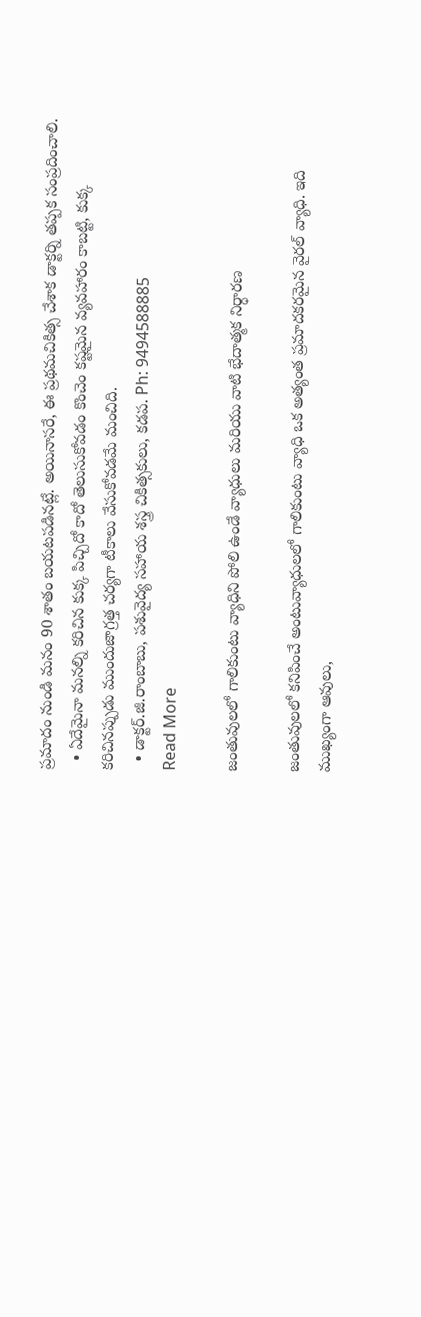ప్రమాదం నుండి మనం 90 శాతం బయటపడినట్లే. అయినాసరే, ఈ ప్రథమచికిత్స చేశాక డాక్టర్ని తప్పక సంప్రదించాలి.
  • ఏదేమైనా మనల్ని కరిచిన కుక్క పిచ్చిదో కాదో తెలుసుకోవడం కొంచెం కష్టమైన వ్యవహారం కాబట్టి, కుక్క కరిచినప్పుడు ముందుజాగ్రత్త చర్యగా టీకాలు వేసుకోవడమే మంచిది.
  • డాక్టర్.జి.రాంబాబు, పశువైద్య సహాయ శస్త్ర చికిత్సకులు, కడప. Ph: 9494588885
Read More

జంతువులలో గాలికుంటు వ్యాధిని పోలి ఉండే వ్యాధులు మరియు వాటి భేదాత్మక నిర్ధారణ

జంతువులలో కనిపించే అంటువ్యాధులలో గాలికుంటు వ్యాధి ఒక అత్యంత ప్రమాదకరమైన వైరల్ వ్యాధి. ఇది ముఖ్యంగా ఆవులు,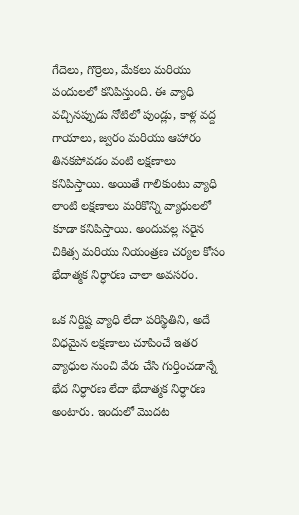గేదెలు, గొర్రెలు, మేకలు మరియు పందులలో కనిపిస్తుంది. ఈ వ్యాధి వచ్చినప్పుడు నోటిలో పుండ్లు, కాళ్ల వద్ద గాయాలు, జ్వరం మరియు ఆహారం తినకపోవడం వంటి లక్షణాలు కనిపిస్తాయి. అయితే గాలికుంటు వ్యాధి లాంటి లక్షణాలు మరికొన్ని వ్యాధులలో కూడా కనిపిస్తాయి. అందువల్ల సరైన చికిత్స మరియు నియంత్రణ చర్యల కోసం భేదాత్మక నిర్ధారణ చాలా అవసరం.

ఒక నిర్దిష్ట వ్యాధి లేదా పరిస్థితిని, అదే విధమైన లక్షణాలు చూపించే ఇతర వ్యాధుల నుంచి వేరు చేసి గుర్తించడాన్నే భేద నిర్ధారణ లేదా భేదాత్మక నిర్ధారణ అంటారు. ఇందులో మొదట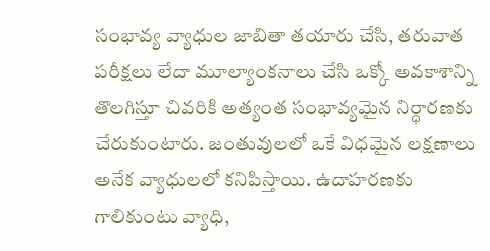సంభావ్య వ్యాధుల జాబితా తయారు చేసి, తరువాత పరీక్షలు లేదా మూల్యాంకనాలు చేసి ఒక్కో అవకాశాన్ని తొలగిస్తూ చివరికి అత్యంత సంభావ్యమైన నిర్ధారణకు చేరుకుంటారు. జంతువులలో ఒకే విధమైన లక్షణాలు అనేక వ్యాధులలో కనిపిస్తాయి. ఉదాహరణకు గాలికుంటు వ్యాధి,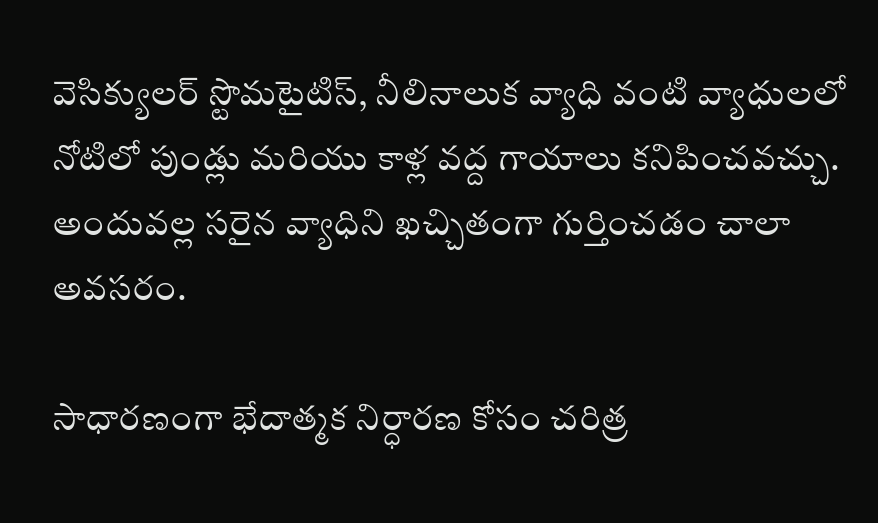వెసిక్యులర్ స్టొమటైటిస్, నీలినాలుక వ్యాధి వంటి వ్యాధులలో నోటిలో పుండ్లు మరియు కాళ్ల వద్ద గాయాలు కనిపించవచ్చు. అందువల్ల సరైన వ్యాధిని ఖచ్చితంగా గుర్తించడం చాలా అవసరం.

సాధారణంగా భేదాత్మక నిర్ధారణ కోసం చరిత్ర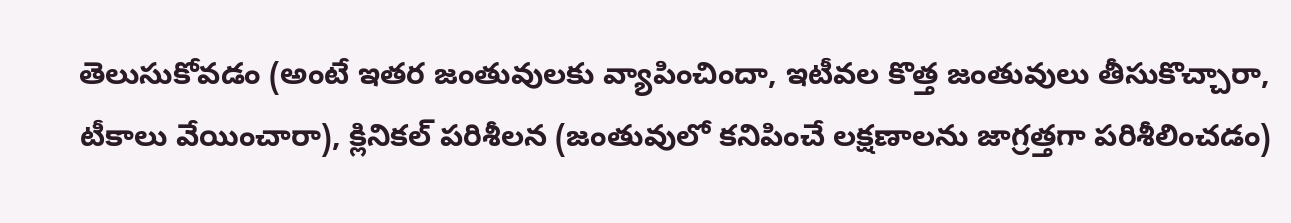తెలుసుకోవడం (అంటే ఇతర జంతువులకు వ్యాపించిందా, ఇటీవల కొత్త జంతువులు తీసుకొచ్చారా, టీకాలు వేయించారా), క్లినికల్ పరిశీలన (జంతువులో కనిపించే లక్షణాలను జాగ్రత్తగా పరిశీలించడం)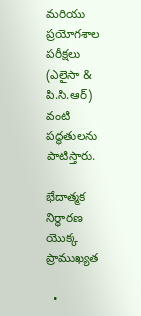మరియు ప్రయోగశాల పరీక్షలు (ఎలైసా & పి.సి.ఆర్)  వంటి పద్ధతులను పాటిస్తారు.

భేదాత్మక నిర్ధారణ యొక్క ప్రాముఖ్యత

  •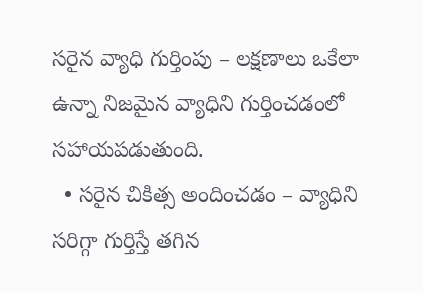సరైన వ్యాధి గుర్తింపు – లక్షణాలు ఒకేలా ఉన్నా నిజమైన వ్యాధిని గుర్తించడంలో సహాయపడుతుంది.
  • సరైన చికిత్స అందించడం – వ్యాధిని సరిగ్గా గుర్తిస్తే తగిన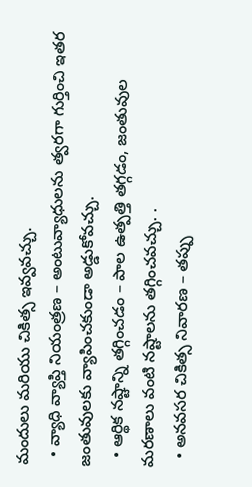మందులు మరియు చికిత్స ఇవ్వవచ్చు.
  • వ్యాధి వ్యాప్తి నియంత్రణ – అంటువ్యాధులను త్వరగా గుర్తించి ఇతర జంతువులకు వ్యాపించకుండా అడ్డుకోవచ్చు.
  • ఆర్థిక నష్టాన్ని తగ్గించడం – పాల ఉత్పత్తి తగ్గడం, జంతువుల మరణాలు వంటి నష్టాలను తగ్గించవచ్చు. .
  • అనవసర చికిత్స నివారణ – తప్పు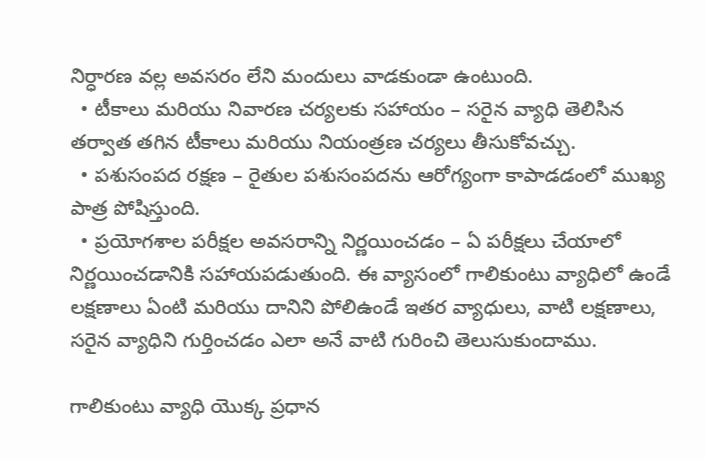నిర్ధారణ వల్ల అవసరం లేని మందులు వాడకుండా ఉంటుంది.
  • టీకాలు మరియు నివారణ చర్యలకు సహాయం – సరైన వ్యాధి తెలిసిన తర్వాత తగిన టీకాలు మరియు నియంత్రణ చర్యలు తీసుకోవచ్చు.
  • పశుసంపద రక్షణ – రైతుల పశుసంపదను ఆరోగ్యంగా కాపాడడంలో ముఖ్య పాత్ర పోషిస్తుంది.
  • ప్రయోగశాల పరీక్షల అవసరాన్ని నిర్ణయించడం – ఏ పరీక్షలు చేయాలో నిర్ణయించడానికి సహాయపడుతుంది. ఈ వ్యాసంలో గాలికుంటు వ్యాధిలో ఉండే లక్షణాలు ఏంటి మరియు దానిని పోలిఉండే ఇతర వ్యాధులు, వాటి లక్షణాలు, సరైన వ్యాధిని గుర్తించడం ఎలా అనే వాటి గురించి తెలుసుకుందాము.

గాలికుంటు వ్యాధి యొక్క ప్రధాన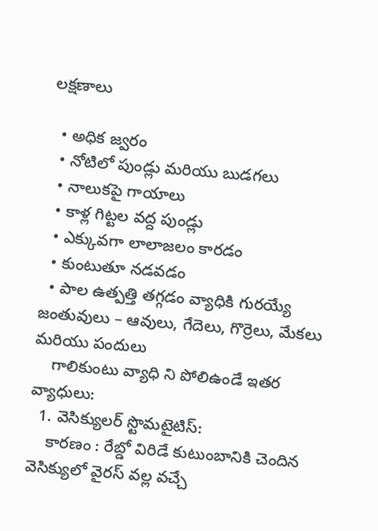లక్షణాలు

  • అధిక జ్వరం
  • నోటిలో పుండ్లు మరియు బుడగలు
  • నాలుకపై గాయాలు
  • కాళ్ల గిట్టల వద్ద పుండ్లు
  • ఎక్కువగా లాలాజలం కారడం
  • కుంటుతూ నడవడం
  • పాల ఉత్పత్తి తగ్గడం వ్యాధికి గురయ్యే జంతువులు – ఆవులు, గేదెలు, గొర్రెలు, మేకలు మరియు పందులు
    గాలికుంటు వ్యాధి ని పోలిఉండే ఇతర వ్యాధులు:
  1. వెసిక్యులర్ స్టొమటైటిస్:
    కారణం : రేబ్డో విరిడే కుటుంబానికి చెందిన వెసిక్యులో వైరస్ వల్ల వచ్చే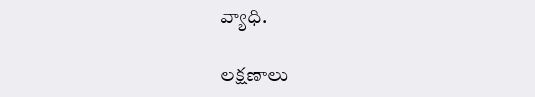వ్యాధి.

లక్షణాలు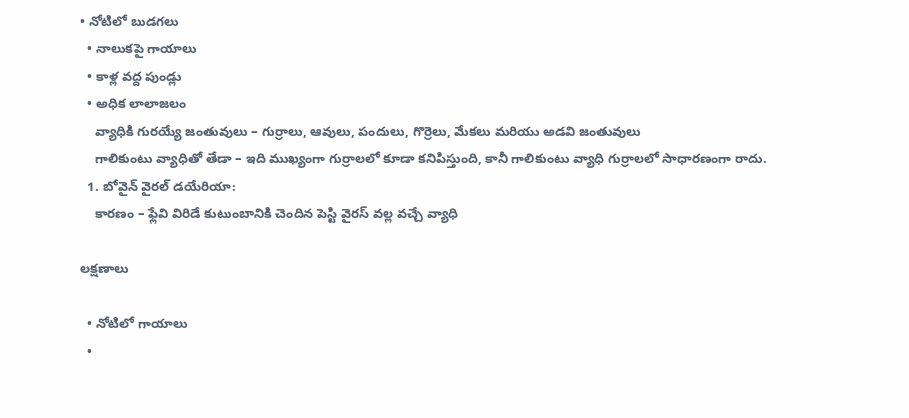• నోటిలో బుడగలు
  • నాలుకపై గాయాలు
  • కాళ్ల వద్ద పుండ్లు
  • అధిక లాలాజలం
    వ్యాధికి గురయ్యే జంతువులు – గుర్రాలు, ఆవులు, పందులు, గొర్రెలు, మేకలు మరియు అడవి జంతువులు
    గాలికుంటు వ్యాధితో తేడా – ఇది ముఖ్యంగా గుర్రాలలో కూడా కనిపిస్తుంది, కానీ గాలికుంటు వ్యాధి గుర్రాలలో సాధారణంగా రాదు.
  1. బోవైన్ వైరల్ డయేరియా:
    కారణం – ఫ్లేవి విరిడే కుటుంబానికి చెందిన పెస్టి వైరస్ వల్ల వచ్చే వ్యాధి

లక్షణాలు

  • నోటిలో గాయాలు
  •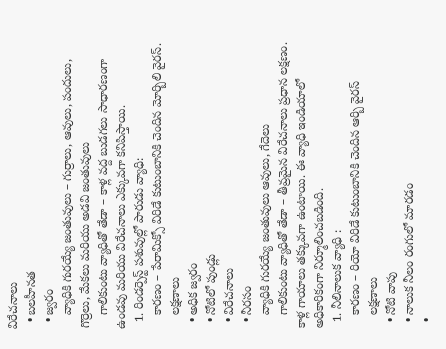విరేచనాలు
  • బలహీనత
  • జ్వరం
    వ్యాధికి గురయ్యే జంతువులు – గుర్రాలు, ఆవులు, పందులు, గొర్రెలు, మేకలు మరియు అడవి జంతువులు
    గాలికుంటు వ్యాధితో తేడా – కాళ్ల వద్ద బుడగలు సాధారణంగా ఉండవు మరియు విరేచనాలు ఎక్కువగా కనిపిస్తాయి.
  1. రిండర్పెస్ట్ పశువుల్లో పారుడు వ్యాధి:
    కారణం – పేరామిక్సో విరిడే కుటుంబానికి చెందిన మోర్బిలి వైరస్.
    లక్షణాలు
  • అధిక జ్వరం
  • నోటిలో పుండ్లు
  • విరేచనాలు
  • నీరసం
    వ్యాధికి గురయ్యే జంతువులు ఆవులు, గేదెలు
    గాలికుంటు వ్యాధితో తేడా – తీవ్రమైన విరేచనాలు ప్రధాన లక్షణం. కాళ్ల గాయాలు తక్కువగా ఉంటాయి. ఈ వ్యాధి ఇండియాలో అధికారికంగా నిర్మూలించబడింది.
  1. నీలినాలుక వ్యాధి :
    కారణం – రియో విరిడే కుటుంబానికి చెందిన ఆర్బి వైరస్
    లక్షణాలు
  • నోటి వాపు
  • నాలుక నీలం రంగులో మారడం
  •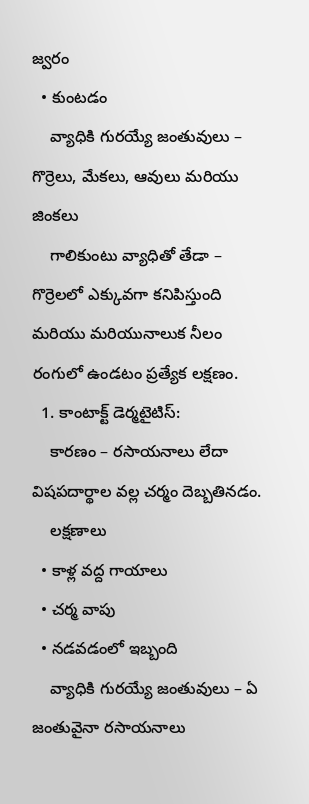జ్వరం
  • కుంటడం
    వ్యాధికి గురయ్యే జంతువులు – గొర్రెలు, మేకలు, ఆవులు మరియు జింకలు
    గాలికుంటు వ్యాధితో తేడా – గొర్రెలలో ఎక్కువగా కనిపిస్తుంది మరియు మరియునాలుక నీలం రంగులో ఉండటం ప్రత్యేక లక్షణం.
  1. కాంటాక్ట్ డెర్మటైటిస్:
    కారణం – రసాయనాలు లేదా విషపదార్థాల వల్ల చర్మం దెబ్బతినడం.
    లక్షణాలు
  • కాళ్ల వద్ద గాయాలు
  • చర్మ వాపు
  • నడవడంలో ఇబ్బంది
    వ్యాధికి గురయ్యే జంతువులు – ఏ జంతువైనా రసాయనాలు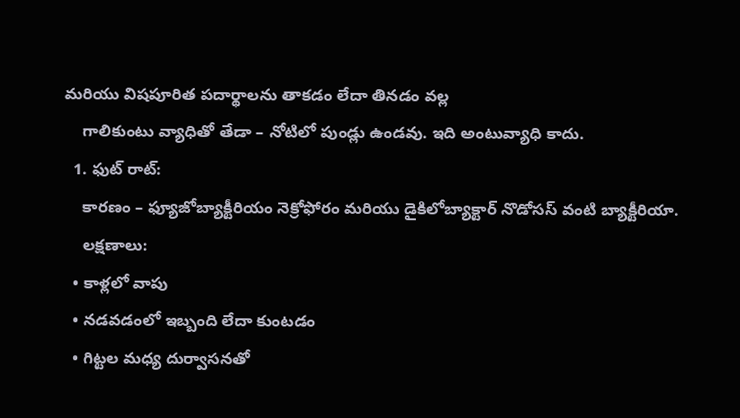మరియు విషపూరిత పదార్థాలను తాకడం లేదా తినడం వల్ల
    గాలికుంటు వ్యాధితో తేడా – నోటిలో పుండ్లు ఉండవు. ఇది అంటువ్యాధి కాదు.
  1. ఫుట్ రాట్:
    కారణం – ఫ్యూజోబ్యాక్టీరియం నెక్రోఫోరం మరియు డైకిలోబ్యాక్టార్ నొడోసస్ వంటి బ్యాక్టీరియా.
    లక్షణాలు:
  • కాళ్లలో వాపు
  • నడవడంలో ఇబ్బంది లేదా కుంటడం
  • గిట్టల మధ్య దుర్వాసనతో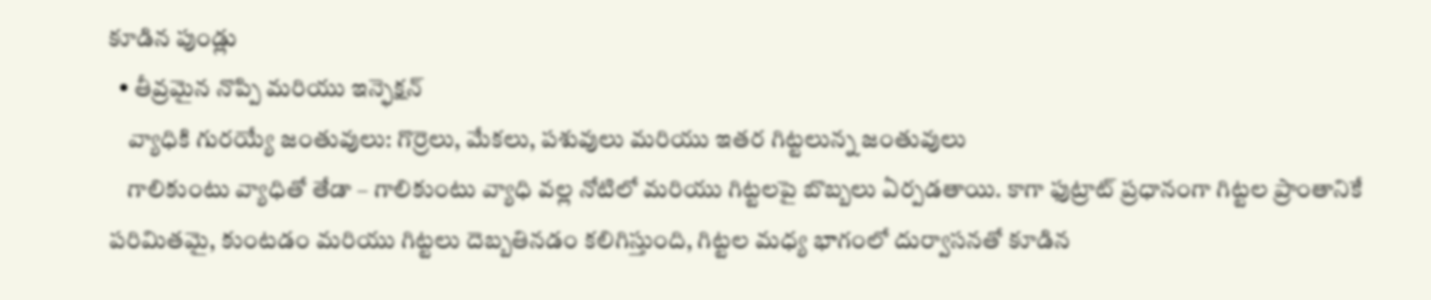కూడిన పుండ్లు
  • తీవ్రమైన నొప్పి మరియు ఇన్ఫెక్షన్
    వ్యాధికి గురయ్యే జంతువులు: గొర్రెలు, మేకలు, పశువులు మరియు ఇతర గిట్టలున్న జంతువులు
    గాలికుంటు వ్యాధితో తేడా – గాలికుంటు వ్యాధి వల్ల నోటిలో మరియు గిట్టలపై బొబ్బలు ఏర్పడతాయి. కాగా ఫుట్రాట్ ప్రధానంగా గిట్టల ప్రాంతానికే పరిమితమై, కుంటడం మరియు గిట్టలు దెబ్బతినడం కలిగిస్తుంది, గిట్టల మధ్య భాగంలో దుర్వాసనతో కూడిన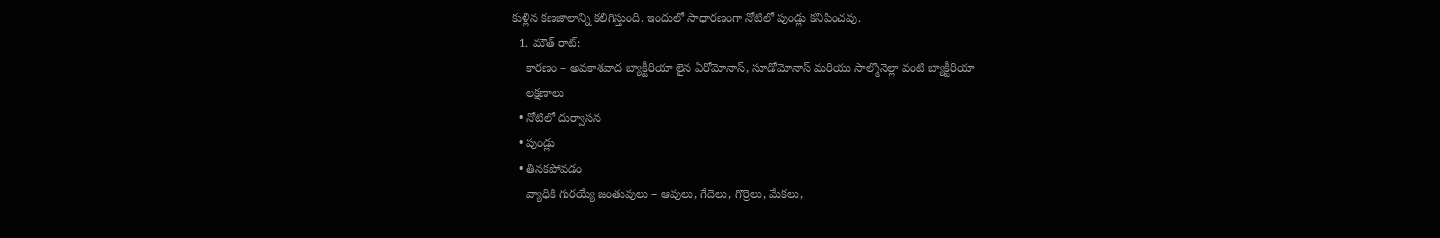కుళ్లిన కణజాలాన్ని కలిగిస్తుంది. ఇందులో సాధారణంగా నోటిలో పుండ్లు కనిపించవు.
  1. మౌత్ రాట్:
    కారణం – అవకాశవాద బ్యాక్టీరియా లైన ఏరోమోనాస్, సూడోమోనాస్ మరియు సాల్మొనెల్లా వంటి బ్యాక్టీరియా
    లక్షణాలు
  • నోటిలో దుర్వాసన
  • పుండ్లు
  • తినకపోవడం
    వ్యాధికి గురయ్యే జంతువులు – ఆవులు, గేదెలు, గొర్రెలు, మేకలు,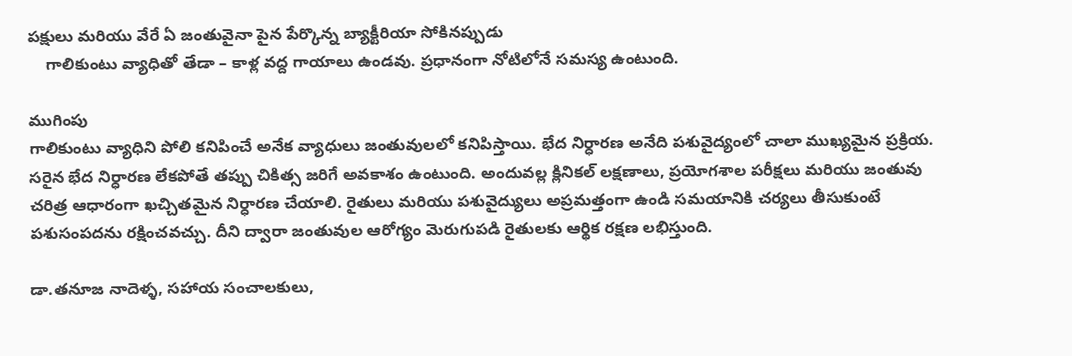పక్షులు మరియు వేరే ఏ జంతువైనా పైన పేర్కొన్న బ్యాక్టీరియా సోకినప్పుడు
    గాలికుంటు వ్యాధితో తేడా – కాళ్ల వద్ద గాయాలు ఉండవు. ప్రధానంగా నోటిలోనే సమస్య ఉంటుంది.

ముగింపు
గాలికుంటు వ్యాధిని పోలి కనిపించే అనేక వ్యాధులు జంతువులలో కనిపిస్తాయి. భేద నిర్ధారణ అనేది పశువైద్యంలో చాలా ముఖ్యమైన ప్రక్రియ. సరైన భేద నిర్ధారణ లేకపోతే తప్పు చికిత్స జరిగే అవకాశం ఉంటుంది. అందువల్ల క్లినికల్ లక్షణాలు, ప్రయోగశాల పరీక్షలు మరియు జంతువు చరిత్ర ఆధారంగా ఖచ్చితమైన నిర్ధారణ చేయాలి. రైతులు మరియు పశువైద్యులు అప్రమత్తంగా ఉండి సమయానికి చర్యలు తీసుకుంటే పశుసంపదను రక్షించవచ్చు. దీని ద్వారా జంతువుల ఆరోగ్యం మెరుగుపడి రైతులకు ఆర్థిక రక్షణ లభిస్తుంది.

డా.తనూజ నాదెళ్ళ, సహాయ సంచాలకులు,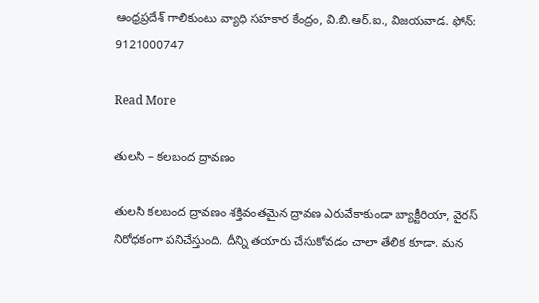ఆంధ్రప్రదేశ్ గాలికుంటు వ్యాధి సహకార కేంద్రం, వి.బి.ఆర్.ఐ., విజయవాడ. ఫోన్: 9121000747

Read More

తులసి – కలబంద ద్రావణం

తులసి కలబంద ద్రావణం శక్తివంతమైన ద్రావణ ఎరువేకాకుండా బ్యాక్టీరియా, వైరస్ నిరోధకంగా పనిచేస్తుంది. దీన్ని తయారు చేసుకోవడం చాలా తేలిక కూడా. మన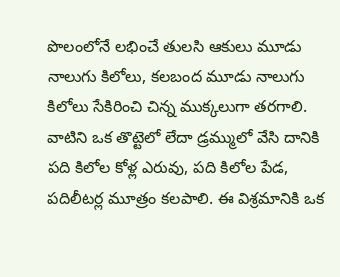పొలంలోనే లభించే తులసి ఆకులు మూడు నాలుగు కిలోలు, కలబంద మూడు నాలుగు కిలోలు సేకిరించి చిన్న ముక్కలుగా తరగాలి. వాటిని ఒక తొట్టెలో లేదా డ్రమ్ములో వేసి దానికి పది కిలోల కోళ్ల ఎరువు, పది కిలోల పేడ, పదిలీటర్ల మూత్రం కలపాలి. ఈ విశ్రమానికి ఒక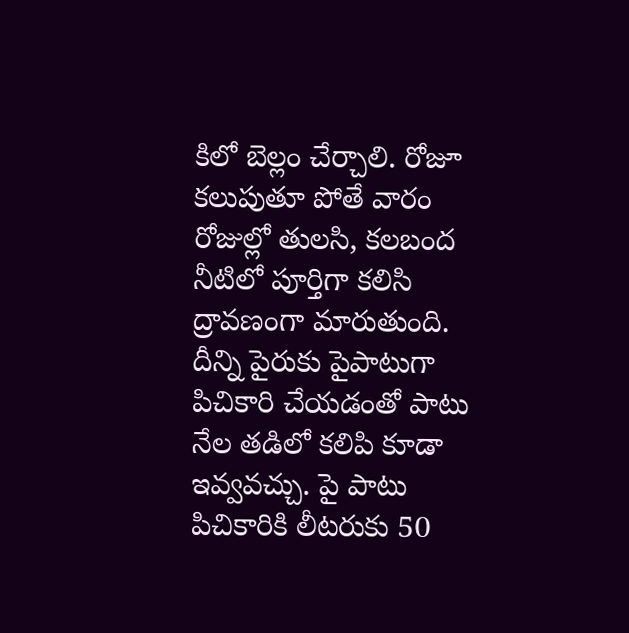కిలో బెల్లం చేర్చాలి. రోజూ కలుపుతూ పోతే వారం రోజుల్లో తులసి, కలబంద నీటిలో పూర్తిగా కలిసి ద్రావణంగా మారుతుంది. దీన్ని పైరుకు పైపాటుగా పిచికారి చేయడంతో పాటు నేల తడిలో కలిపి కూడా ఇవ్వవచ్చు. పై పాటు పిచికారికి లీటరుకు 50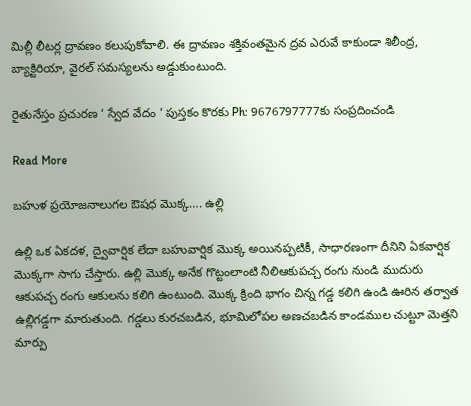మిల్లీ లీటర్ల ద్రావణం కలుపుకోవాలి. ఈ ద్రావణం శక్తివంతమైన ద్రవ ఎరువే కాకుండా శిలీంద్ర, బ్యాక్టిరియా, వైరల్ సమస్యలను అడ్డుకుంటుంది.

రైతునేస్తం ప్రచురణ ‘ స్వేద వేదం ’ పుస్తకం కొరకు Ph: 9676797777కు సంప్రదించండి

Read More

బహుళ ప్రయోజనాలుగల ఔషధ మొక్క…. ఉల్లి

ఉల్లి ఒక ఏకదళ, ద్వైవార్షిక లేదా బహువార్షిక మొక్క అయినప్పటికీ, సాధారణంగా దీనిని ఏకవార్షిక మొక్కగా సాగు చేస్తారు. ఉల్లి మొక్క అనేక గొట్టంలాంటి నీలిఆకుపచ్చ రంగు నుండి ముదురు ఆకుపచ్చ రంగు ఆకులను కలిగి ఉంటుంది. మొక్క క్రింది భాగం చిన్న గడ్డ కలిగి ఉండి ఊరిన తర్వాత ఉల్లిగడ్డగా మారుతుంది. గడ్డలు కురచబడిన, భూమిలోపల అణచబడిన కాండముల చుట్టూ మెత్తని మార్పు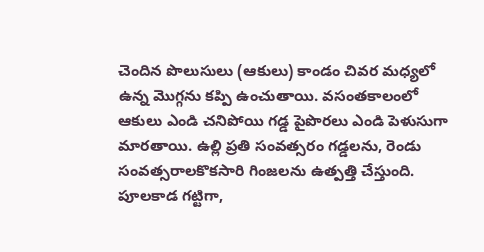చెందిన పొలుసులు (ఆకులు) కాండం చివర మధ్యలో ఉన్న మొగ్గను కప్పి ఉంచుతాయి. వసంతకాలంలో ఆకులు ఎండి చనిపోయి గడ్డ పైపొరలు ఎండి పెళుసుగా మారతాయి. ఉల్లి ప్రతి సంవత్సరం గడ్డలను, రెండు సంవత్సరాలకొకసారి గింజలను ఉత్పత్తి చేస్తుంది. పూలకాడ గట్టిగా,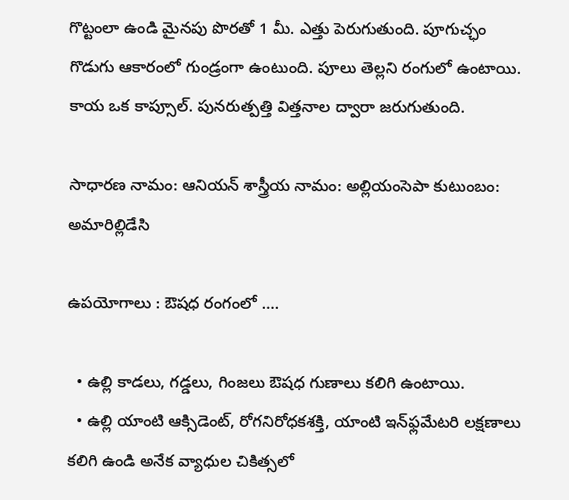గొట్టంలా ఉండి మైనపు పొరతో 1 మీ. ఎత్తు పెరుగుతుంది. పూగుచ్ఛం గొడుగు ఆకారంలో గుండ్రంగా ఉంటుంది. పూలు తెల్లని రంగులో ఉంటాయి. కాయ ఒక కాప్సూల్. పునరుత్పత్తి విత్తనాల ద్వారా జరుగుతుంది.

సాధారణ నామం: ఆనియన్ శాస్త్రీయ నామం: అల్లియంసెపా కుటుంబం: అమారిల్లిడేసి

ఉపయోగాలు : ఔషధ రంగంలో ….

  • ఉల్లి కాడలు, గడ్డలు, గింజలు ఔషధ గుణాలు కలిగి ఉంటాయి.
  • ఉల్లి యాంటి ఆక్సిడెంట్, రోగనిరోధకశక్తి, యాంటి ఇన్‌ఫ్లమేటరి లక్షణాలు కలిగి ఉండి అనేక వ్యాధుల చికిత్సలో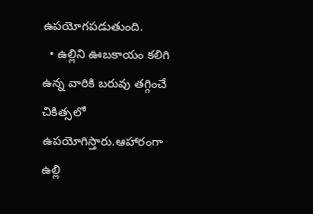ఉపయోగపడుతుంది.
  • ఉల్లిని ఊబకాయం కలిగి ఉన్న వారికి బరువు తగ్గించే చికిత్సలో ఉపయోగిస్తారు.ఆహారంగా ఉల్లి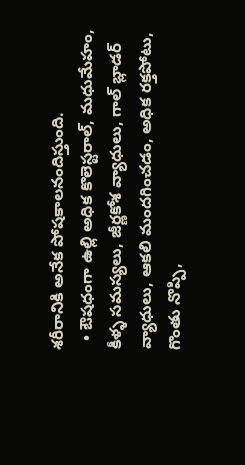శరీరానికి అనేక పోషకాలనందిస్తుంది.
  • ఔషధంగా ఉల్లి అధిక కొలెస్టరాల్, మధుమేహం, కీళ్ళ సమస్యలు, జీర్ణకోశ వ్యాధులు, గాల్ బ్లాడర్ వ్యాధులు, ఆకలి మందగించడం, అధిక రక్తపోటు, గొంతు నొప్పి,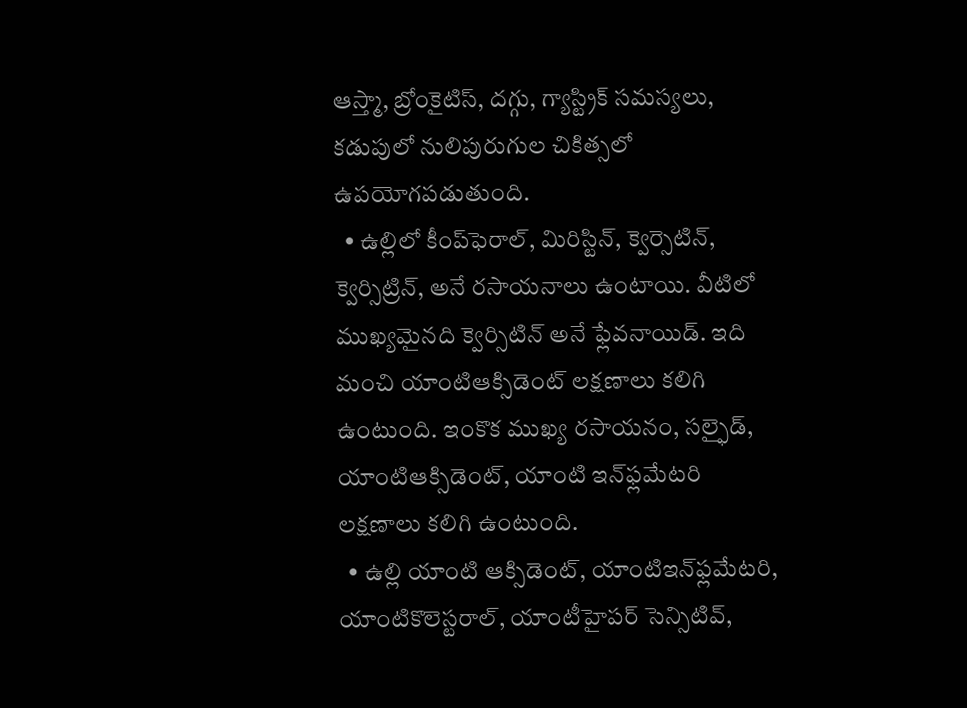ఆస్త్మా, బ్రోంకైటిస్, దగ్గు, గ్యాస్ట్రిక్ సమస్యలు, కడుపులో నులిపురుగుల చికిత్సలో ఉపయోగపడుతుంది.
  • ఉల్లిలో కీంప్‌ఫెరాల్, మిరిస్టిన్, క్వెర్సెటిన్, క్వెర్సిట్రిన్, అనే రసాయనాలు ఉంటాయి. వీటిలో ముఖ్యమైనది క్వెర్సిటిన్ అనే ఫ్లేవనాయిడ్. ఇది మంచి యాంటిఆక్సిడెంట్ లక్షణాలు కలిగి ఉంటుంది. ఇంకొక ముఖ్య రసాయనం, సల్ఫైడ్, యాంటిఆక్సిడెంట్, యాంటి ఇన్‌ఫ్లమేటరి లక్షణాలు కలిగి ఉంటుంది.
  • ఉల్లి యాంటి ఆక్సిడెంట్, యాంటిఇన్‌ఫ్లమేటరి, యాంటికొలెస్టరాల్, యాంటీహైపర్ సెన్సిటివ్,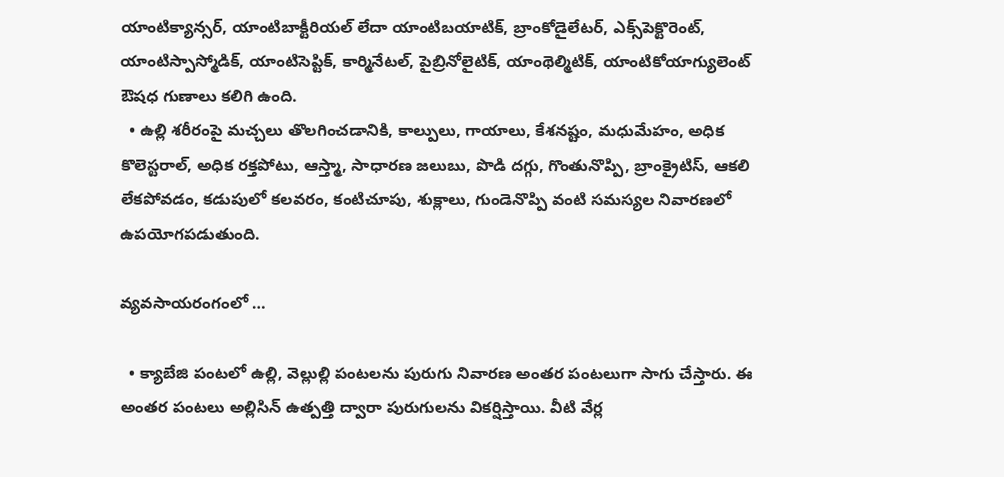యాంటిక్యాన్సర్, యాంటిబాక్టీరియల్ లేదా యాంటిబయాటిక్, బ్రాంకోడైలేటర్, ఎక్స్‌పెక్టొరెంట్, యాంటిస్పాస్మోడిక్, యాంటిసెప్టిక్, కార్మినేటల్, పైబ్రినోలైటిక్, యాంథెల్మిటిక్, యాంటికోయాగ్యులెంట్ ఔషధ గుణాలు కలిగి ఉంది.
  • ఉల్లి శరీరంపై మచ్చలు తొలగించడానికి, కాల్పులు, గాయాలు, కేశనష్టం, మధుమేహం, అధిక కొలెస్టరాల్, అధిక రక్తపోటు, ఆస్త్మా, సాధారణ జలుబు, పొడి దగ్గు, గొంతునొప్పి, బ్రాంక్రైటిస్, ఆకలి లేకపోవడం, కడుపులో కలవరం, కంటిచూపు, శుక్లాలు, గుండెనొప్పి వంటి సమస్యల నివారణలో ఉపయోగపడుతుంది.

వ్యవసాయరంగంలో …

  • క్యాబేజి పంటలో ఉల్లి, వెల్లుల్లి పంటలను పురుగు నివారణ అంతర పంటలుగా సాగు చేస్తారు. ఈ అంతర పంటలు అల్లిసిన్ ఉత్పత్తి ద్వారా పురుగులను వికర్షిస్తాయి. వీటి వేర్ల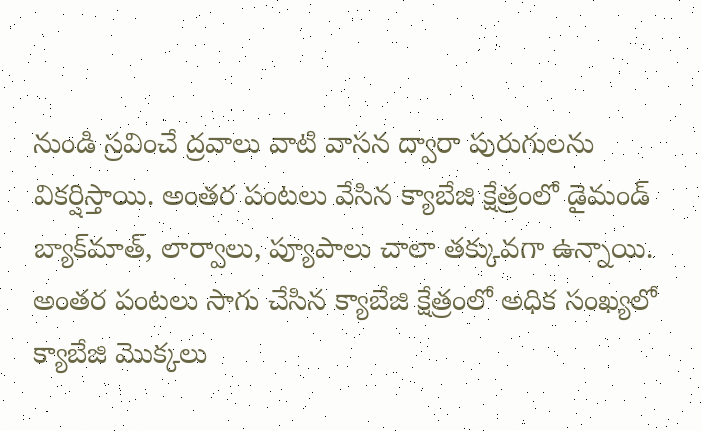నుండి స్రవించే ద్రవాలు వాటి వాసన ద్వారా పురుగులను వికర్షిస్తాయి. అంతర పంటలు వేసిన క్యాబేజి క్షేత్రంలో డైమండ్ బ్యాక్‌మాత్, లార్వాలు, ప్యూపాలు చాలా తక్కువగా ఉన్నాయి. అంతర పంటలు సాగు చేసిన క్యాబేజి క్షేత్రంలో అధిక సంఖ్యలో క్యాబేజి మొక్కలు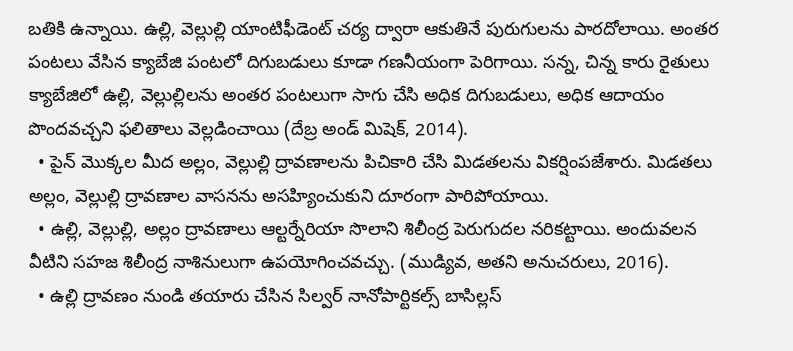బతికి ఉన్నాయి. ఉల్లి, వెల్లుల్లి యాంటిఫీడెంట్ చర్య ద్వారా ఆకుతినే పురుగులను పారదోలాయి. అంతర పంటలు వేసిన క్యాబేజి పంటలో దిగుబడులు కూడా గణనీయంగా పెరిగాయి. సన్న, చిన్న కారు రైతులు క్యాబేజిలో ఉల్లి, వెల్లుల్లిలను అంతర పంటలుగా సాగు చేసి అధిక దిగుబడులు, అధిక ఆదాయం పొందవచ్చని ఫలితాలు వెల్లడించాయి (దేబ్ర అండ్ మిషెక్, 2014).
  • పైన్ మొక్కల మీద అల్లం, వెల్లుల్లి ద్రావణాలను పిచికారి చేసి మిడతలను వికర్షింపజేశారు. మిడతలు అల్లం, వెల్లుల్లి ద్రావణాల వాసనను అసహ్యించుకుని దూరంగా పారిపోయాయి.
  • ఉల్లి, వెల్లుల్లి, అల్లం ద్రావణాలు ఆల్టర్నేరియా సొలాని శిలీంద్ర పెరుగుదల నరికట్టాయి. అందువలన వీటిని సహజ శిలీంద్ర నాశినులుగా ఉపయోగించవచ్చు. (ముడ్యివ, అతని అనుచరులు, 2016).
  • ఉల్లి ద్రావణం నుండి తయారు చేసిన సిల్వర్ నానోపార్టికల్స్ బాసిల్లస్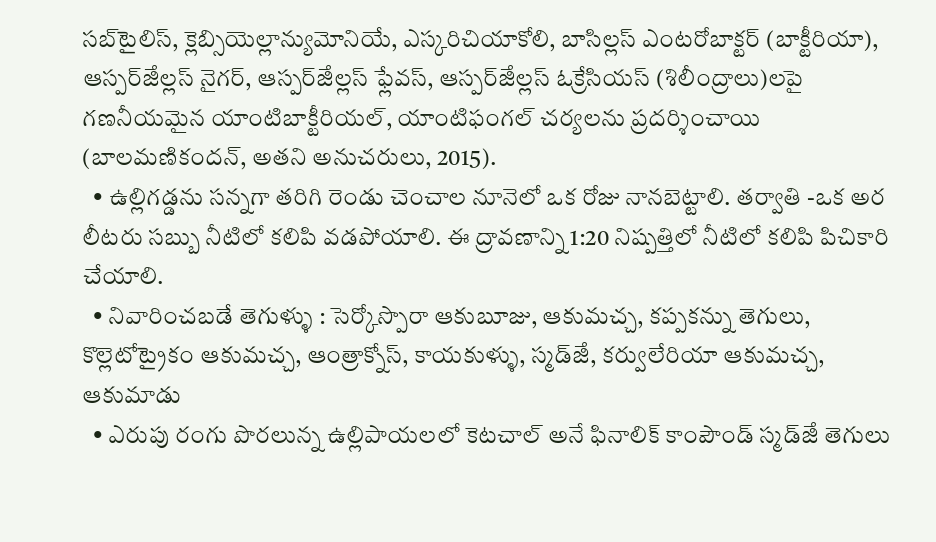సబ్‌టైలిస్, క్లెబ్సియెల్లాన్యుమోనియే, ఎస్కరిచియాకోలి, బాసిల్లస్ ఎంటరోబాక్టర్ (బాక్టీరియా), ఆస్పర్ౙిల్లస్ నైగర్, ఆస్పర్ౙిల్లస్ ఫ్లేవస్, ఆస్పర్ౙిల్లస్ ఓక్రేసియస్ (శిలీంద్రాలు)లపై గణనీయమైన యాంటిబాక్టీరియల్, యాంటిఫంగల్ చర్యలను ప్రదర్శించాయి (బాలమణికందన్, అతని అనుచరులు, 2015).
  • ఉల్లిగడ్డను సన్నగా తరిగి రెండు చెంచాల నూనెలో ఒక రోజు నానబెట్టాలి. తర్వాతి -ఒక అర లీటరు సబ్బు నీటిలో కలిపి వడపోయాలి. ఈ ద్రావణాన్ని 1:20 నిష్పత్తిలో నీటిలో కలిపి పిచికారి చేయాలి.
  • నివారించబడే తెగుళ్ళు : సెర్కోస్పొరా ఆకుబూజు, ఆకుమచ్చ, కప్పకన్ను తెగులు, కొల్లెటోట్రైకం ఆకుమచ్చ, ఆంత్రాక్నోస్, కాయకుళ్ళు, స్మడ్ౙి, కర్వులేరియా ఆకుమచ్చ, ఆకుమాడు
  • ఎరుపు రంగు పొరలున్న ఉల్లిపాయలలో కెటచాల్ అనే ఫినాలిక్ కాంపౌండ్ స్మడ్ౙి తెగులు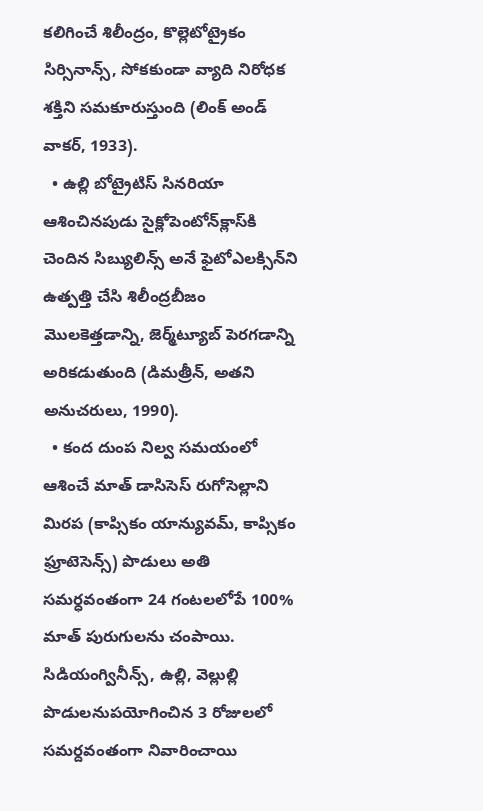కలిగించే శిలీంద్రం, కొల్లెటోట్రైకం సిర్సినాన్స్, సోకకుండా వ్యాది నిరోధక శక్తిని సమకూరుస్తుంది (లింక్ అండ్ వాకర్, 1933).
  • ఉల్లి బోట్రైటిస్ సినరియా ఆశించినపుడు సైక్లోపెంటోన్‌క్లాస్‌కి చెందిన సిబ్యులిన్స్ అనే ఫైటోఎలక్సిన్‌ని ఉత్పత్తి చేసి శిలీంద్రబీజం మొలకెత్తడాన్ని, జెర్మ్‌ట్యూబ్ పెరగడాన్ని అరికడుతుంది (డిమత్రీన్, అతని అనుచరులు, 1990).
  • కంద దుంప నిల్వ సమయంలో ఆశించే మాత్ డాసిసెస్ రుగోసెల్లాని మిరప (కాప్సికం యాన్యువమ్, కాప్సికం ఫ్రూటెసెన్స్) పొడులు అతి సమర్ధవంతంగా 24 గంటలలోపే 100% మాత్ పురుగులను చంపాయి. సిడియంగ్వినీన్స్, ఉల్లి, వెల్లుల్లి పొడులనుపయోగించిన 3 రోజులలో సమర్దవంతంగా నివారించాయి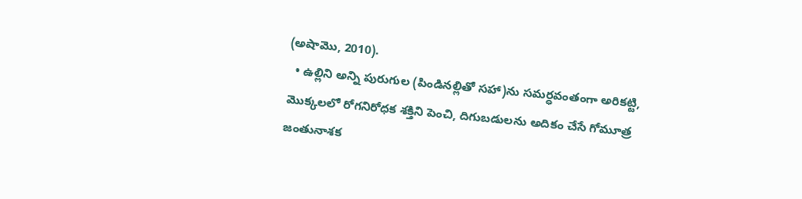(అషామొ, 2010).
  • ఉల్లిని అన్ని పురుగుల (పిండినల్లితో సహా)ను సమర్ధవంతంగా అరికట్టి, మొక్కలలో రోగనిరోధక శక్తిని పెంచి, దిగుబడులను అదికం చేసే గోమూత్ర జంతునాశక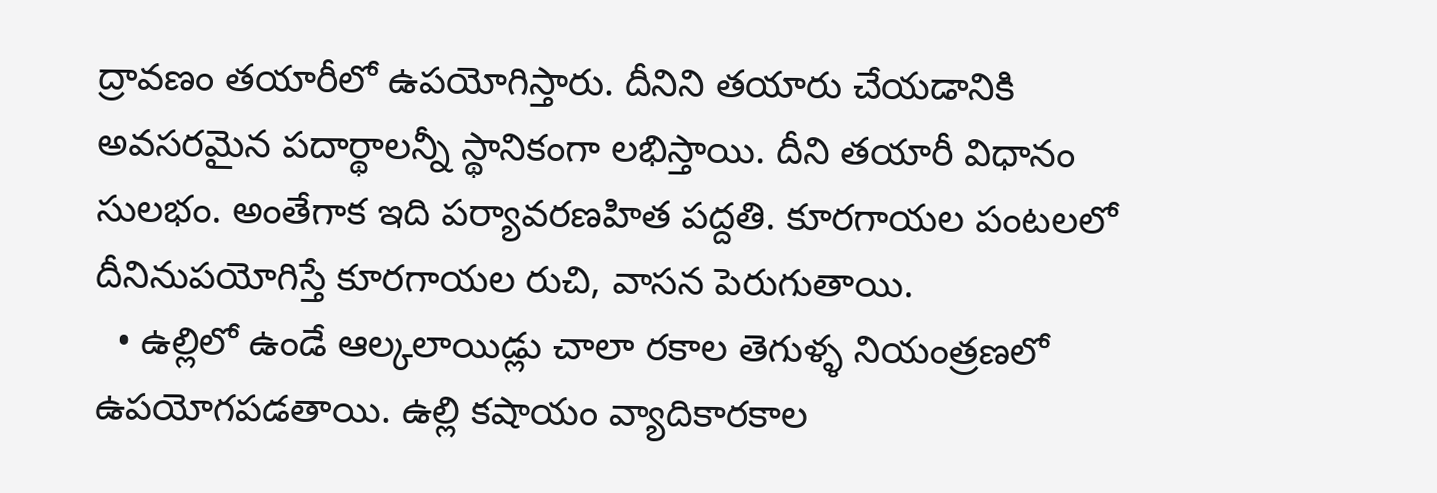ద్రావణం తయారీలో ఉపయోగిస్తారు. దీనిని తయారు చేయడానికి అవసరమైన పదార్థాలన్నీ స్థానికంగా లభిస్తాయి. దీని తయారీ విధానం సులభం. అంతేగాక ఇది పర్యావరణహిత పద్దతి. కూరగాయల పంటలలో దీనినుపయోగిస్తే కూరగాయల రుచి, వాసన పెరుగుతాయి.
  • ఉల్లిలో ఉండే ఆల్కలాయిడ్లు చాలా రకాల తెగుళ్ళ నియంత్రణలో ఉపయోగపడతాయి. ఉల్లి కషాయం వ్యాదికారకాల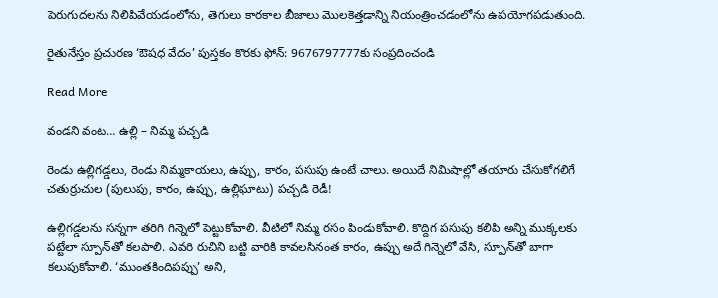పెరుగుదలను నిలిపివేయడంలోను, తెగులు కారకాల బీజాలు మొలకెత్తడాన్ని నియంత్రించడంలోను ఉపయోగపడుతుంది.

రైతునేస్తం ప్రచురణ ‘ఔషధ వేదం’ పుస్తకం కొరకు ఫోన్: 9676797777కు సంప్రదించండి

Read More

వండని వంట… ఉల్లి – నిమ్మ పచ్చడి

రెండు ఉల్లిగడ్డలు, రెండు నిమ్మకాయలు, ఉప్పు, కారం, పసుపు ఉంటే చాలు. అయిదే నిమిషాల్లో తయారు చేసుకోగలిగే చతుర్రుచుల (పులుపు, కారం, ఉప్పు, ఉల్లిఘాటు) పచ్చడి రెడీ!

ఉల్లిగడ్డలను సన్నగా తరిగి గిన్నెలో పెట్టుకోవాలి. వీటిలో నిమ్మ రసం పిండుకోవాలి. కొద్దిగ పసుపు కలిపి అన్ని ముక్కలకు పట్టేలా స్పూన్‌తో కలపాలి. ఎవరి రుచిని బట్టి వారికి కావలసినంత కారం, ఉప్పు అదే గిన్నెలో వేసి, స్పూన్‌తో బాగా కలుపుకోవాలి. ‘ముంతకిందిపప్పు’ అని,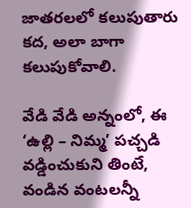జాతరలలో కలుపుతారు కద, అలా బాగా కలుపుకోవాలి.

వేడి వేడి అన్నంలో, ఈ ‘ఉల్లి – నిమ్మ’ పచ్చడి వడ్డించుకుని తింటే, వండిన వంటలన్నీ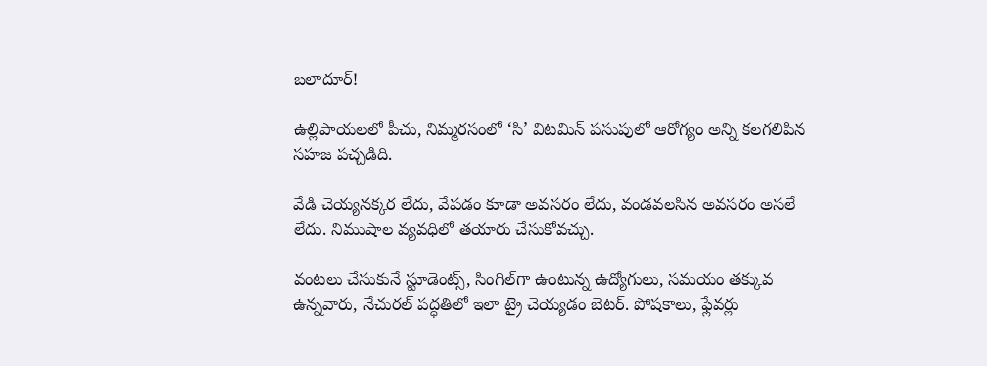బలాదూర్!

ఉల్లిపాయలలో పీచు, నిమ్మరసంలో ‘సి’ విటమిన్ పసుపులో ఆరోగ్యం అన్ని కలగలిపిన సహజ పచ్చడిది.

వేడి చెయ్యనక్కర లేదు, వేపడం కూడా అవసరం లేదు, వండవలసిన అవసరం అసలే లేదు. నిముషాల వ్యవధిలో తయారు చేసుకోవచ్చు.

వంటలు చేసుకునే స్టూడెంట్స్, సింగిల్‌గా ఉంటున్న ఉద్యోగులు, సమయం తక్కువ ఉన్నవారు, నేచురల్ పద్ధతిలో ఇలా ట్రై చెయ్యడం బెటర్. పోషకాలు, ఫ్లేవర్లు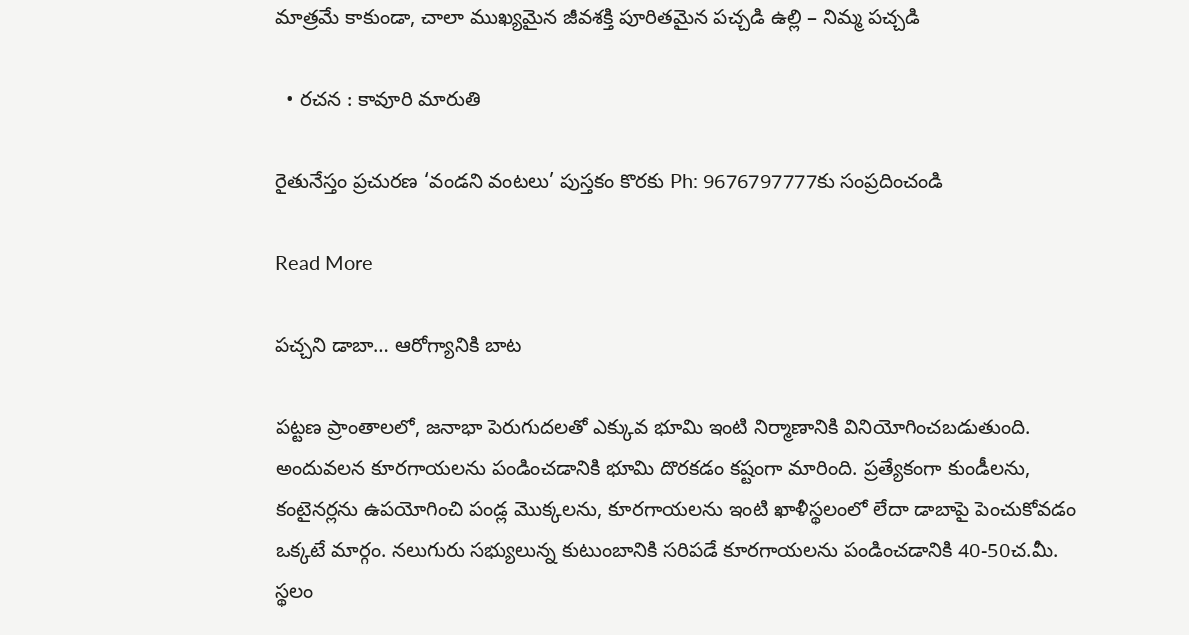మాత్రమే కాకుండా, చాలా ముఖ్యమైన జీవశక్తి పూరితమైన పచ్చడి ఉల్లి – నిమ్మ పచ్చడి

  • రచన : కావూరి మారుతి

రైతునేస్తం ప్రచురణ ‘వండని వంటలు’ పుస్తకం కొరకు Ph: 9676797777కు సంప్రదించండి

Read More

పచ్చని డాబా… ఆరోగ్యానికి బాట

పట్టణ ప్రాంతాలలో, జనాభా పెరుగుదలతో ఎక్కువ భూమి ఇంటి నిర్మాణానికి వినియోగించబడుతుంది. అందువలన కూరగాయలను పండించడానికి భూమి దొరకడం కష్టంగా మారింది. ప్రత్యేకంగా కుండీలను, కంటైనర్లను ఉపయోగించి పండ్ల మొక్కలను, కూరగాయలను ఇంటి ఖాళీస్థలంలో లేదా డాబాపై పెంచుకోవడం ఒక్కటే మార్గం. నలుగురు సభ్యులున్న కుటుంబానికి సరిపడే కూరగాయలను పండించడానికి 40-50చ.మీ. స్థలం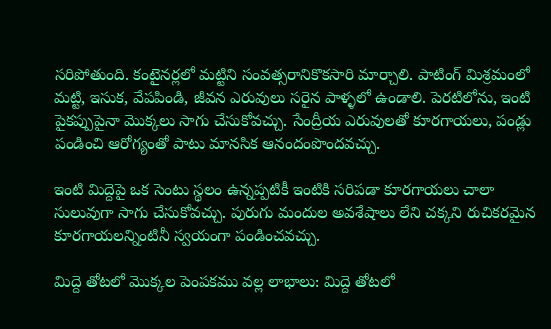సరిపోతుంది. కంటైనర్లలో మట్టిని సంవత్సరానికొకసారి మార్చాలి. పాటింగ్ మిశ్రమంలో మట్టి, ఇసుక, వేపపిండి, జీవన ఎరువులు సరైన పాళ్ళలో ఉండాలి. పెరటిలోను, ఇంటి పైకప్పుపైనా మొక్కలు సాగు చేసుకోవచ్చు. సేంద్రీయ ఎరువులతో కూరగాయలు, పండ్లు పండించి ఆరోగ్యంతో పాటు మానసిక ఆనందంపొందవచ్చు.

ఇంటి మిద్దెపై ఒక సెంటు స్థలం ఉన్నప్పటికీ ఇంటికి సరిపడా కూరగాయలు చాలా సులువుగా సాగు చేసుకోవచ్చు. పురుగు మందుల అవశేషాలు లేని చక్కని రుచికరమైన కూరగాయలన్నింటినీ స్వయంగా పండించవచ్చు.

మిద్దె తోటలో మొక్కల పెంపకము వల్ల లాభాలు: మిద్దె తోటలో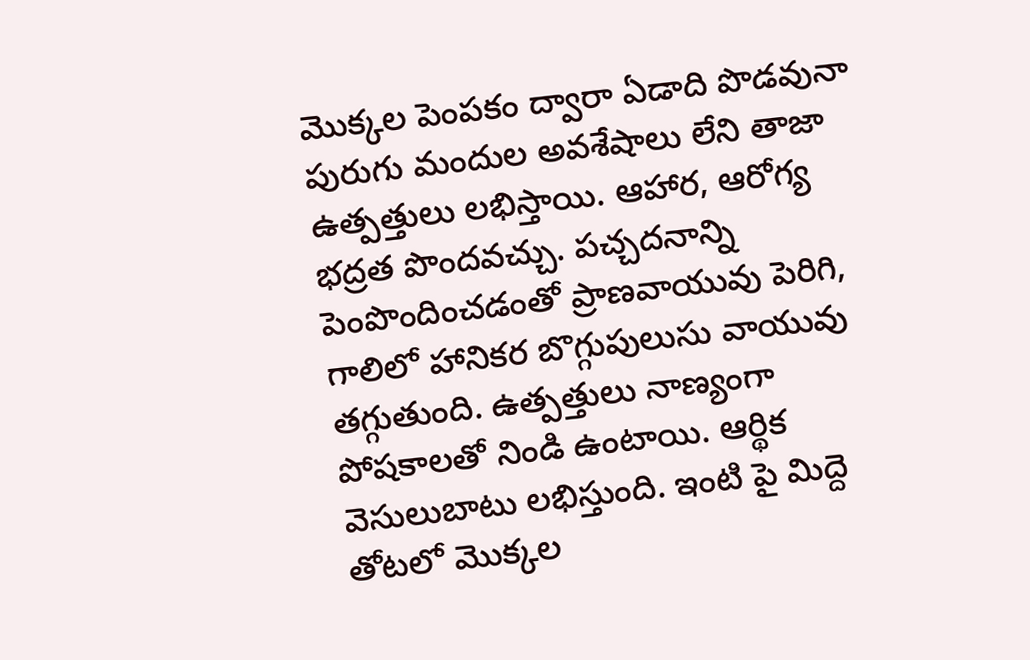మొక్కల పెంపకం ద్వారా ఏడాది పొడవునా పురుగు మందుల అవశేషాలు లేని తాజా ఉత్పత్తులు లభిస్తాయి. ఆహార, ఆరోగ్య భద్రత పొందవచ్చు. పచ్చదనాన్ని పెంపొందించడంతో ప్రాణవాయువు పెరిగి, గాలిలో హానికర బొగ్గుపులుసు వాయువు తగ్గుతుంది. ఉత్పత్తులు నాణ్యంగా పోషకాలతో నిండి ఉంటాయి. ఆర్థిక వెసులుబాటు లభిస్తుంది. ఇంటి పై మిద్దె తోటలో మొక్కల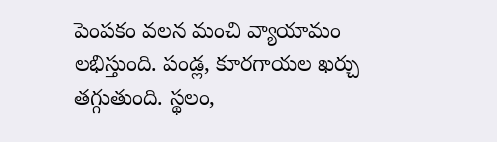పెంపకం వలన మంచి వ్యాయామం లభిస్తుంది. పండ్ల, కూరగాయల ఖర్చు తగ్గుతుంది. స్థలం,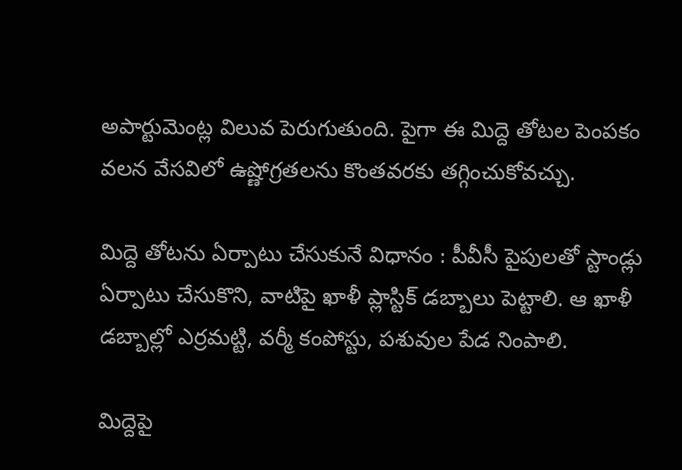అపార్టుమెంట్ల విలువ పెరుగుతుంది. పైగా ఈ మిద్దె తోటల పెంపకం వలన వేసవిలో ఉష్ణోగ్రతలను కొంతవరకు తగ్గించుకోవచ్చు.

మిద్దె తోటను ఏర్పాటు చేసుకునే విధానం : పీవీసీ పైపులతో స్టాండ్లు ఏర్పాటు చేసుకొని, వాటిపై ఖాళీ ప్లాస్టిక్‌ డబ్బాలు పెట్టాలి. ఆ ఖాళీ డబ్బాల్లో ఎర్రమట్టి, వర్మీ కంపోస్టు, పశువుల పేడ నింపాలి.

మిద్దెపై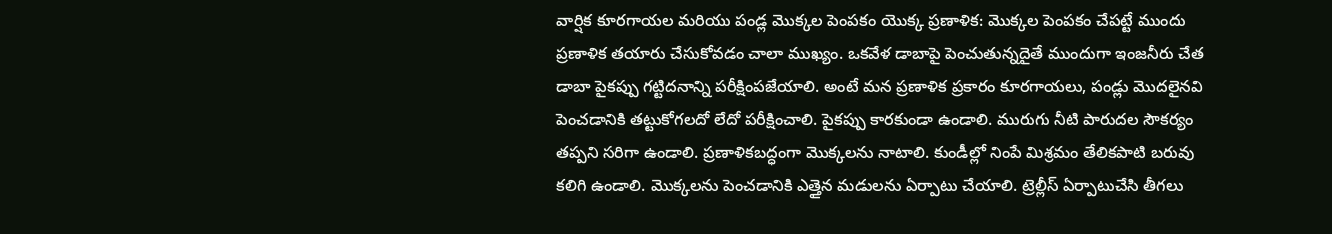వార్షిక కూరగాయల మరియు పండ్ల మొక్కల పెంపకం యొక్క ప్రణాళిక: మొక్కల పెంపకం చేపట్టే ముందు ప్రణాళిక తయారు చేసుకోవడం చాలా ముఖ్యం. ఒకవేళ డాబాపై పెంచుతున్నదైతే ముందుగా ఇంజనీరు చేత డాబా పైకప్పు గట్టిదనాన్ని పరీక్షింపజేయాలి. అంటే మన ప్రణాళిక ప్రకారం కూరగాయలు, పండ్లు మొదలైనవి పెంచడానికి తట్టుకోగలదో లేదో పరీక్షించాలి. పైకప్పు కారకుండా ఉండాలి. మురుగు నీటి పారుదల సౌకర్యం తప్పని సరిగా ఉండాలి. ప్రణాళికబద్ధంగా మొక్కలను నాటాలి. కుండీల్లో నింపే మిశ్రమం తేలికపాటి బరువు కలిగి ఉండాలి. మొక్కలను పెంచడానికి ఎత్తైన మడులను ఏర్పాటు చేయాలి. ట్రెల్లీస్ ఏర్పాటుచేసి తీగలు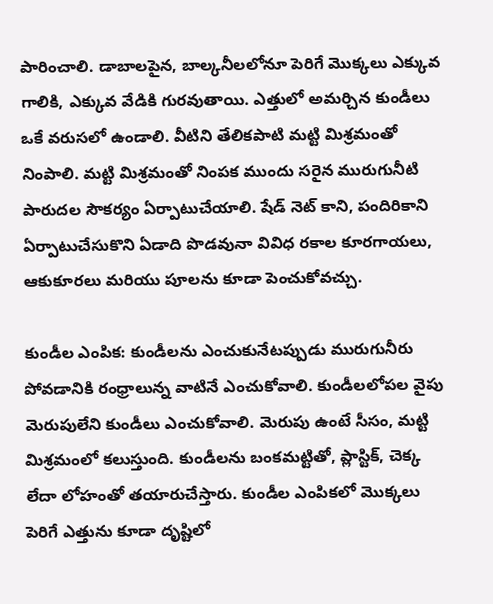పారించాలి. డాబాలపైన, బాల్కనీలలోనూ పెరిగే మొక్కలు ఎక్కువ గాలికి, ఎక్కువ వేడికి గురవుతాయి. ఎత్తులో అమర్చిన కుండీలు ఒకే వరుసలో ఉండాలి. వీటిని తేలికపాటి మట్టి మిశ్రమంతో నింపాలి. మట్టి మిశ్రమంతో నింపక ముందు సరైన మురుగునీటి పారుదల సౌకర్యం ఏర్పాటుచేయాలి. షేడ్ నెట్ కాని, పందిరికాని ఏర్పాటుచేసుకొని ఏడాది పొడవునా వివిధ రకాల కూరగాయలు, ఆకుకూరలు మరియు పూలను కూడా పెంచుకోవచ్చు.

కుండీల ఎంపిక: కుండీలను ఎంచుకునేటప్పుడు మురుగునీరు పోవడానికి రంధ్రాలున్న వాటినే ఎంచుకోవాలి. కుండీలలోపల వైపు మెరుపులేని కుండీలు ఎంచుకోవాలి. మెరుపు ఉంటే సీసం, మట్టి మిశ్రమంలో కలుస్తుంది. కుండీలను బంకమట్టితో, ప్లాస్టిక్, చెక్క లేదా లోహంతో తయారుచేస్తారు. కుండీల ఎంపికలో మొక్కలు పెరిగే ఎత్తును కూడా దృష్టిలో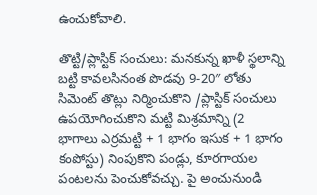ఉంచుకోవాలి.

తొట్టి/ప్లాస్టిక్ సంచులు: మనకున్న ఖాళీ స్థలాన్ని బట్టి కావలసినంత పొడవు 9-20″ లోతు సిమెంట్ తొట్లు నిర్మించుకొని /ప్లాస్టిక్ సంచులు ఉపయోగించుకొని మట్టి మిశ్రమాన్ని (2 భాగాలు ఎర్రమట్టి + 1 భాగం ఇసుక + 1 భాగం కంపోస్టు) నింపుకొని పండ్లు, కూరగాయల పంటలను పెంచుకోవచ్చు. పై అంచునుండి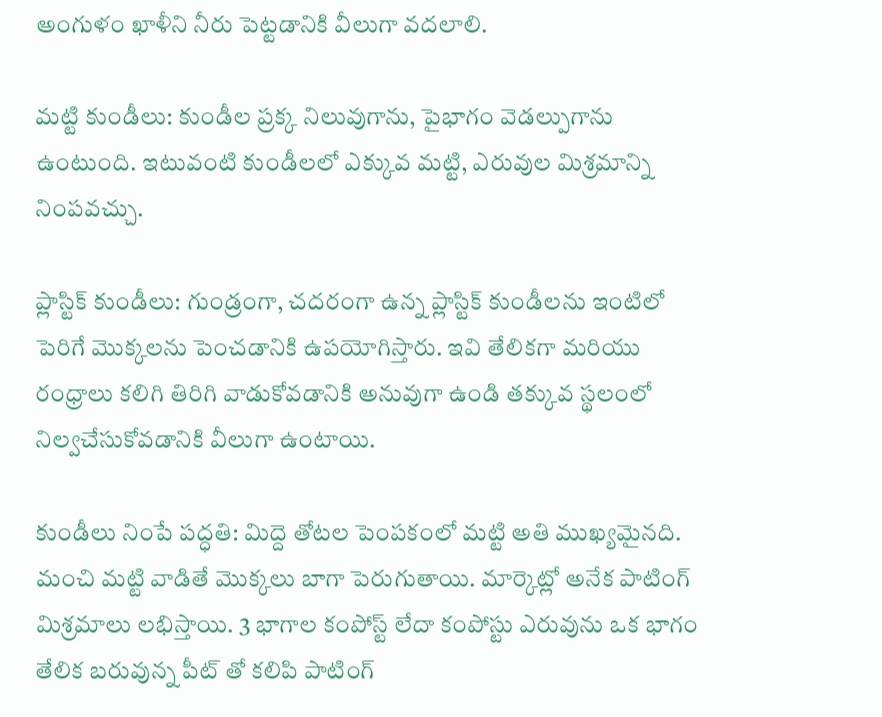అంగుళం ఖాళీని నీరు పెట్టడానికి వీలుగా వదలాలి.

మట్టి కుండీలు: కుండీల ప్రక్క నిలువుగాను, పైభాగం వెడల్పుగాను ఉంటుంది. ఇటువంటి కుండీలలో ఎక్కువ మట్టి, ఎరువుల మిశ్రమాన్ని నింపవచ్చు.

ప్లాస్టిక్ కుండీలు: గుండ్రంగా, చదరంగా ఉన్న ప్లాస్టిక్ కుండీలను ఇంటిలో పెరిగే మొక్కలను పెంచడానికి ఉపయోగిస్తారు. ఇవి తేలికగా మరియు రంధ్రాలు కలిగి తిరిగి వాడుకోవడానికి అనువుగా ఉండి తక్కువ స్థలంలో నిల్వచేసుకోవడానికి వీలుగా ఉంటాయి.

కుండీలు నింపే పద్ధతి: మిద్దె తోటల పెంపకంలో మట్టి అతి ముఖ్యమైనది. మంచి మట్టి వాడితే మొక్కలు బాగా పెరుగుతాయి. మార్కెట్లో అనేక పాటింగ్ మిశ్రమాలు లభిస్తాయి. 3 భాగాల కంపోస్ట్ లేదా కంపోస్టు ఎరువును ఒక భాగం తేలిక బరువున్న పీట్ తో కలిపి పాటింగ్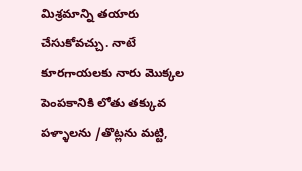మిశ్రమాన్ని తయారు చేసుకోవచ్చు. నాటే కూరగాయలకు నారు మొక్కల పెంపకానికి లోతు తక్కువ పళ్ళాలను /తొట్లను మట్టి,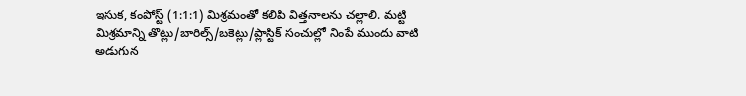ఇసుక, కంపోస్ట్ (1:1:1) మిశ్రమంతో కలిపి విత్తనాలను చల్లాలి. మట్టి మిశ్రమాన్ని తొట్లు/బారిల్స్/బకెట్లు/ప్లాస్టిక్ సంచుల్లో నింపే ముందు వాటి అడుగున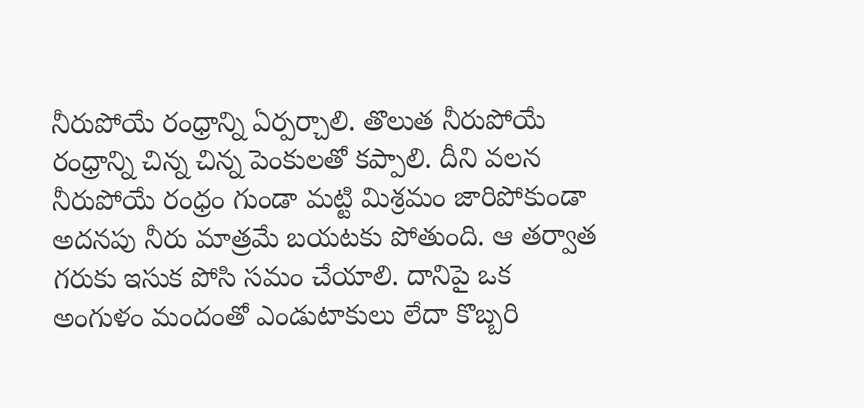నీరుపోయే రంధ్రాన్ని ఏర్పర్చాలి. తొలుత నీరుపోయే రంధ్రాన్ని చిన్న చిన్న పెంకులతో కప్పాలి. దీని వలన నీరుపోయే రంధ్రం గుండా మట్టి మిశ్రమం జారిపోకుండా అదనపు నీరు మాత్రమే బయటకు పోతుంది. ఆ తర్వాత గరుకు ఇసుక పోసి సమం చేయాలి. దానిపై ఒక అంగుళం మందంతో ఎండుటాకులు లేదా కొబ్బరి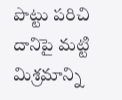పొట్టు పరిచి దానిపై మట్టి మిశ్రమాన్ని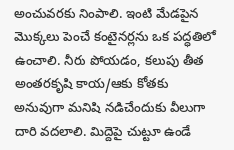అంచువరకు నింపాలి. ఇంటి మేడపైన మొక్కలు పెంచే కంటైనర్లను ఒక పద్ధతిలో ఉంచాలి. నీరు పోయడం, కలుపు తీత అంతరకృషి కాయ/ఆకు కోతకు అనువుగా మనిషి నడిచేందుకు వీలుగా దారి వదలాలి. మిద్దెపై చుట్టూ ఉండే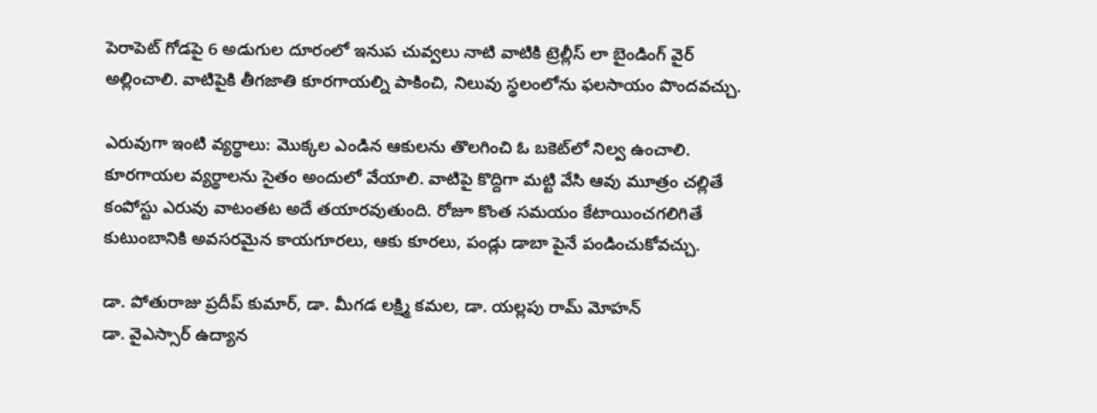పెరాపెట్ గోడపై 6 అడుగుల దూరంలో ఇనుప చువ్వలు నాటి వాటికి ట్రెల్లీస్ లా బైండింగ్ వైర్ అల్లించాలి. వాటిపైకి తీగజాతి కూరగాయల్ని పాకించి, నిలువు స్థలంలోను ఫలసాయం పొందవచ్చు.

ఎరువుగా ఇంటి వ్యర్థాలు: మొక్కల ఎండిన ఆకులను తొలగించి ఓ బకెట్‌లో నిల్వ ఉంచాలి. కూరగాయల వ్యర్థాలను సైతం అందులో వేయాలి. వాటిపై కొద్దిగా మట్టి వేసి ఆవు మూత్రం చల్లితే కంపోస్టు ఎరువు వాటంతట అదే తయారవుతుంది. రోజూ కొంత సమయం కేటాయించగలిగితే కుటుంబానికి అవసరమైన కాయగూరలు, ఆకు కూరలు, పండ్లు డాబా పైనే పండించుకోవచ్చు.

డా. పోతురాజు ప్రదీప్ కుమార్, డా. మీగడ లక్ష్మి కమల, డా. యల్లపు రామ్ మోహన్
డా. వైఎస్సార్ ఉద్యాన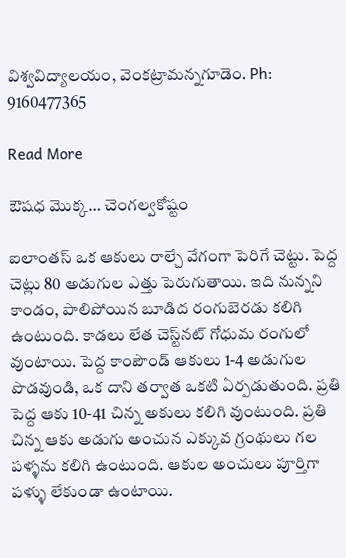విశ్వవిద్యాలయం, వెంకట్రామన్నగూడెం. Ph: 9160477365

Read More

ఔషధ మొక్క… చెంగల్వకోష్టం

ఐలాంతస్ ఒక ఆకులు రాల్చే వేగంగా పెరిగే చెట్టు. పెద్ద చెట్లు 80 అడుగుల ఎత్తు పెరుగుతాయి. ఇది నున్నని కాండం, పాలిపోయిన బూడిద రంగుబెరడు కలిగి ఉంటుంది. కాడలు లేత చెస్ట్‌నట్ గోధుమ రంగులో వుంటాయి. పెద్ద కాంపౌండ్ ఆకులు 1-4 అడుగుల పొడవుండి, ఒక దాని తర్వాత ఒకటి ఏర్పడుతుంది. ప్రతి పెద్ద ఆకు 10-41 చిన్న అకులు కలిగి వుంటుంది. ప్రతి చిన్న ఆకు అడుగు అంచున ఎక్కువ గ్రంథులు గల పళ్ళను కలిగి ఉంటుంది. ఆకుల అంచులు పూర్తిగా పళ్ళు లేకుండా ఉంటాయి.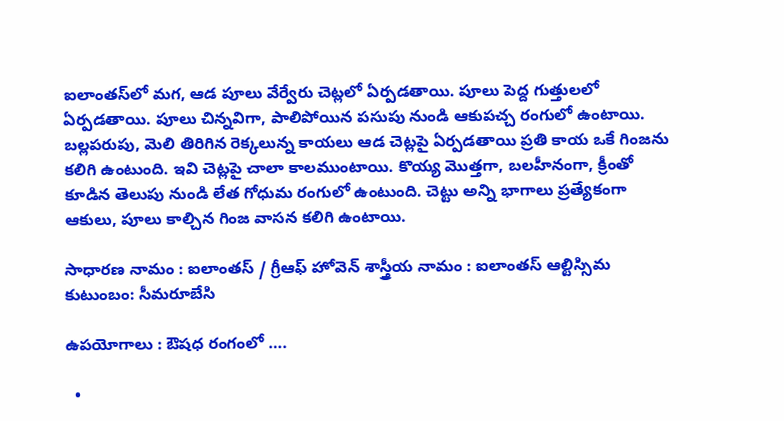ఐలాంతస్‌లో మగ, ఆడ పూలు వేర్వేరు చెట్లలో ఏర్పడతాయి. పూలు పెద్ద గుత్తులలో ఏర్పడతాయి. పూలు చిన్నవిగా, పాలిపోయిన పసుపు నుండి ఆకుపచ్చ రంగులో ఉంటాయి. బల్లపరుపు, మెలి తిరిగిన రెక్కలున్న కాయలు ఆడ చెట్లపై ఏర్పడతాయి ప్రతి కాయ ఒకే గింజను కలిగి ఉంటుంది. ఇవి చెట్లపై చాలా కాలముంటాయి. కొయ్య మొత్తగా, బలహీనంగా, క్రీంతో కూడిన తెలుపు నుండి లేత గోధుమ రంగులో ఉంటుంది. చెట్టు అన్ని భాగాలు ప్రత్యేకంగా ఆకులు, పూలు కాల్చిన గింజ వాసన కలిగి ఉంటాయి.

సాధారణ నామం : ఐలాంతస్ / గ్రీఆఫ్ హోవెన్ శాస్త్రీయ నామం : ఐలాంతస్ ఆల్టిస్సిమ కుటుంబం: సీమరూబేసి

ఉపయోగాలు : ఔషధ రంగంలో ….

  •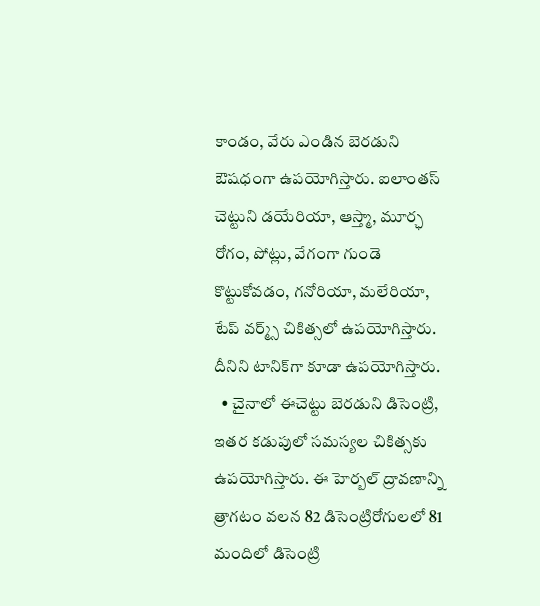కాండం, వేరు ఎండిన బెరడుని ఔషధంగా ఉపయోగిస్తారు. ఐలాంతస్ చెట్టుని డయేరియా, ఆస్త్మా, మూర్ఛ రోగం, పోట్లు, వేగంగా గుండె కొట్టుకోవడం, గనోరియా, మలేరియా, టేప్ వర్మ్స్ చికిత్సలో ఉపయోగిస్తారు. దీనిని టానిక్‌గా కూడా ఉపయోగిస్తారు.
  • చైనాలో ఈచెట్టు బెరడుని డిసెంట్రి, ఇతర కడుపులో సమస్యల చికిత్సకు ఉపయోగిస్తారు. ఈ హెర్బల్ ద్రావణాన్ని త్రాగటం వలన 82 డిసెంట్రిరోగులలో 81 మందిలో డిసెంట్రి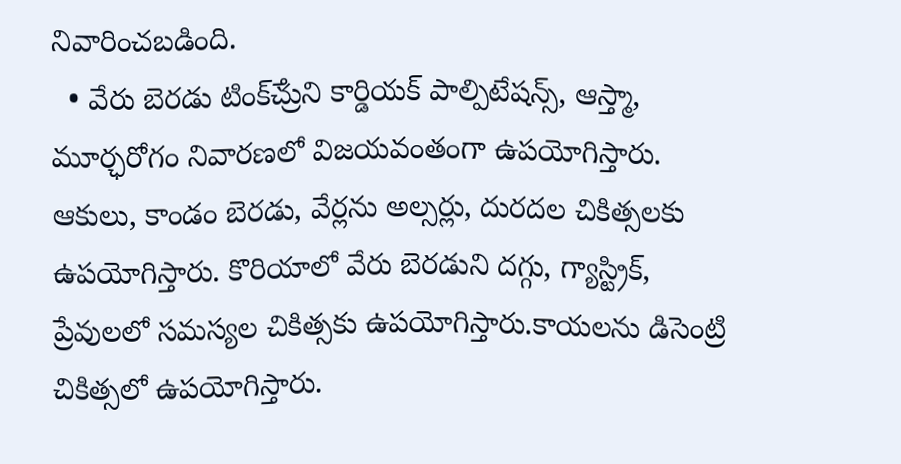నివారించబడింది.
  • వేరు బెరడు టింక్ౘ్రుని కార్డియక్ పాల్పిటేషన్స్, ఆస్త్మా, మూర్ఛరోగం నివారణలో విజయవంతంగా ఉపయోగిస్తారు. ఆకులు, కాండం బెరడు, వేర్లను అల్సర్లు, దురదల చికిత్సలకు ఉపయోగిస్తారు. కొరియాలో వేరు బెరడుని దగ్గు, గ్యాస్ట్రిక్, ప్రేవులలో సమస్యల చికిత్సకు ఉపయోగిస్తారు.కాయలను డిసెంట్రి చికిత్సలో ఉపయోగిస్తారు.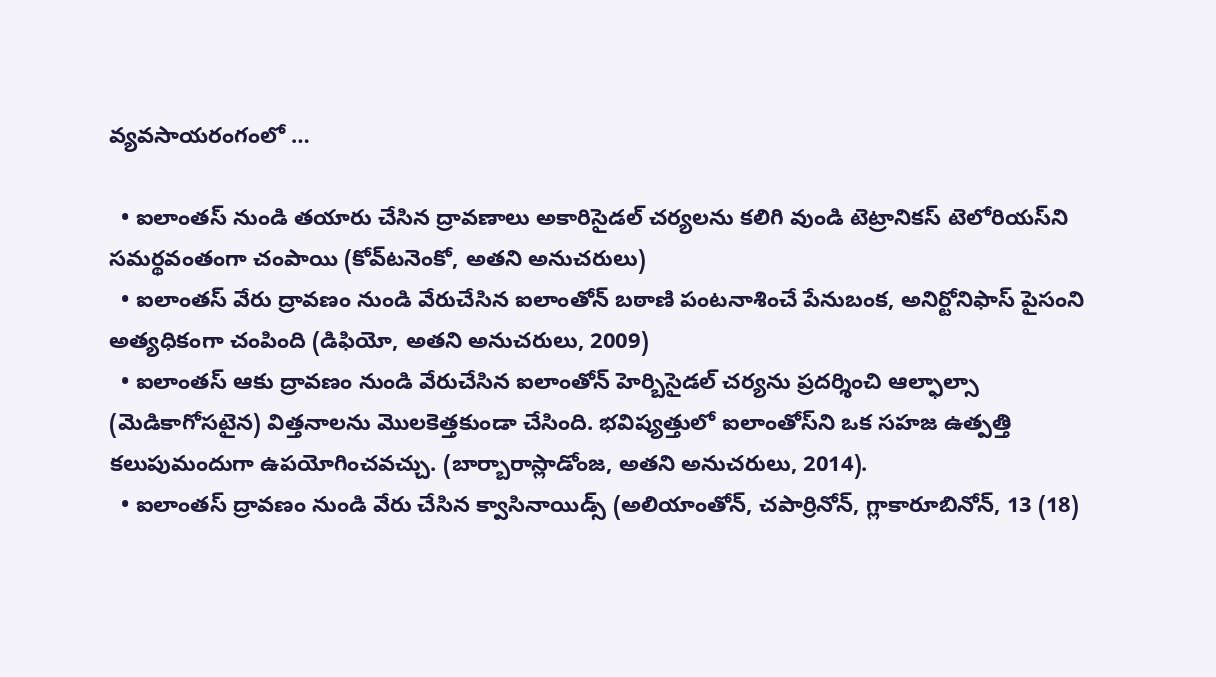వ్యవసాయరంగంలో …

  • ఐలాంతస్ నుండి తయారు చేసిన ద్రావణాలు అకారిసైడల్ చర్యలను కలిగి వుండి టెట్రానికస్ టెలోరియస్‌ని సమర్థవంతంగా చంపాయి (కోవ్‌టనెంకో, అతని అనుచరులు)
  • ఐలాంతస్ వేరు ద్రావణం నుండి వేరుచేసిన ఐలాంతోన్ బఠాణి పంటనాశించే పేనుబంక, అనిర్టోనిఫాస్ పైసంని అత్యధికంగా చంపింది (డిఫియో, అతని అనుచరులు, 2009)
  • ఐలాంతస్ ఆకు ద్రావణం నుండి వేరుచేసిన ఐలాంతోన్ హెర్బిసైడల్ చర్యను ప్రదర్శించి ఆల్ఫాల్సా (మెడికాగోసటైన) విత్తనాలను మొలకెత్తకుండా చేసింది. భవిష్యత్తులో ఐలాంతోస్‌ని ఒక సహజ ఉత్పత్తి కలుపుమందుగా ఉపయోగించవచ్చు. (బార్బారాస్లాడోంజ, అతని అనుచరులు, 2014).
  • ఐలాంతస్ ద్రావణం నుండి వేరు చేసిన క్వాసినాయిడ్స్ (అలియాంతోన్, చపార్రినోన్, గ్లాకారూబినోన్, 13 (18)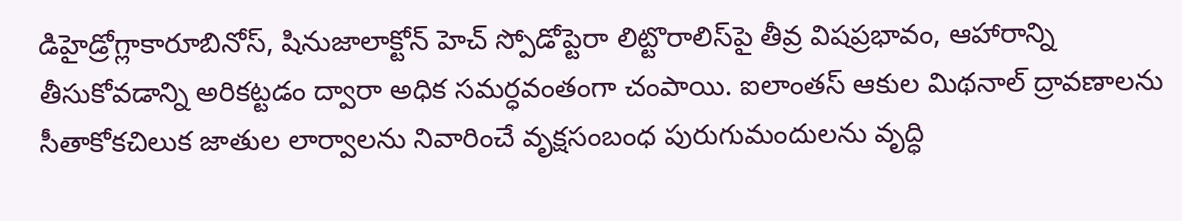డిహైడ్రోగ్లాకారూబినోస్, షినుజాలాక్టోన్ హెచ్ స్పోడోప్టెరా లిట్టొరాలిస్‌పై తీవ్ర విషప్రభావం, ఆహారాన్ని తీసుకోవడాన్ని అరికట్టడం ద్వారా అధిక సమర్ధవంతంగా చంపాయి. ఐలాంతస్ ఆకుల మిథనాల్ ద్రావణాలను సీతాకోకచిలుక జాతుల లార్వాలను నివారించే వృక్షసంబంధ పురుగుమందులను వృద్ధి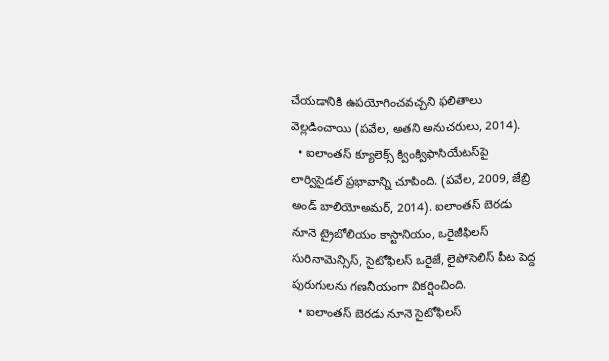చేయడానికి ఉపయోగించవచ్చని ఫలితాలు వెల్లడించాయి (పవేల, అతని అనుచరులు, 2014).
  • ఐలాంతస్ క్యూలెక్స్ క్వింక్విఫాసియేటస్‌పై లార్విసైడల్ ప్రభావాన్ని చూపింది. (పవేల, 2009, జేబ్రి అండ్ బాలియోఅమర్, 2014). ఐలాంతస్ బెరడు నూనె ట్రైబోలియం కాస్టానియం, ఒరైజీఫిలస్ సురినామెన్సిస్, సైటోఫిలస్ ఒరైజే, లైపోసెలిస్ పీట పెద్ద పురుగులను గణనీయంగా వికర్షించింది.
  • ఐలాంతస్ బెరడు నూనె సైటోఫిలస్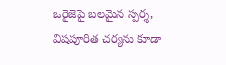ఒరైజెపై బలమైన స్పర్శ, విషపూరిత చర్యను కూడా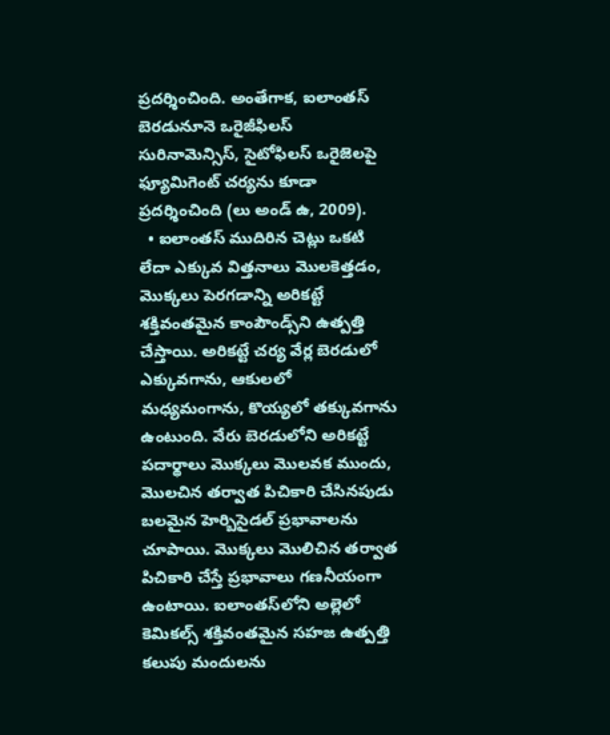ప్రదర్శించింది. అంతేగాక, ఐలాంతస్ బెరడునూనె ఒరైజీఫిలస్ సురినామెన్సిస్, సైటోఫిలస్ ఒరైజెలపై ఫ్యూమిగెంట్ చర్యను కూడా ప్రదర్శించింది (లు అండ్ ఉ, 2009).
  • ఐలాంతస్ ముదిరిన చెట్లు ఒకటి లేదా ఎక్కువ విత్తనాలు మొలకెత్తడం, మొక్కలు పెరగడాన్ని అరికట్టే శక్తివంతమైన కాంపౌండ్స్‌ని ఉత్పత్తి చేస్తాయి. అరికట్టే చర్య వేర్ల బెరడులో ఎక్కువగాను, ఆకులలో మధ్యమంగాను, కొయ్యలో తక్కువగాను ఉంటుంది. వేరు బెరడులోని అరికట్టే పదార్థాలు మొక్కలు మొలవక ముందు, మొలచిన తర్వాత పిచికారి చేసినపుడు బలమైన హెర్బిసైడల్ ప్రభావాలను చూపాయి. మొక్కలు మొలిచిన తర్వాత పిచికారి చేస్తే ప్రభావాలు గణనీయంగా ఉంటాయి. ఐలాంతస్‌లోని అల్లెలో కెమికల్స్ శక్తివంతమైన సహజ ఉత్పత్తి కలుపు మందులను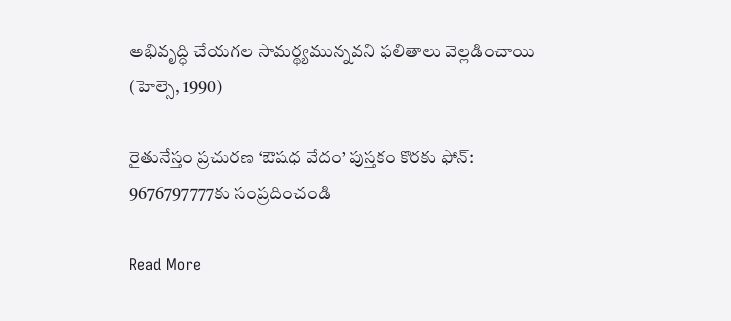అభివృద్ధి చేయగల సామర్థ్యమున్నవని ఫలితాలు వెల్లడించాయి (హెల్సె, 1990)

రైతునేస్తం ప్రచురణ ‘ఔషధ వేదం’ పుస్తకం కొరకు ఫోన్: 9676797777కు సంప్రదించండి

Read More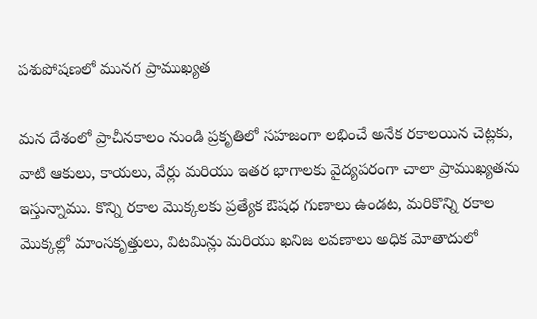పశుపోషణలో మునగ ప్రాముఖ్యత

మన దేశంలో ప్రాచీనకాలం నుండి ప్రకృతిలో సహజంగా లభించే అనేక రకాలయిన చెట్లకు, వాటి ఆకులు, కాయలు, వేర్లు మరియు ఇతర భాగాలకు వైద్యపరంగా చాలా ప్రాముఖ్యతను ఇస్తున్నాము. కొన్ని రకాల మొక్కలకు ప్రత్యేక ఔషధ గుణాలు ఉండట, మరికొన్ని రకాల మొక్కల్లో మాంసకృత్తులు, విటమిన్లు మరియు ఖనిజ లవణాలు అధిక మోతాదులో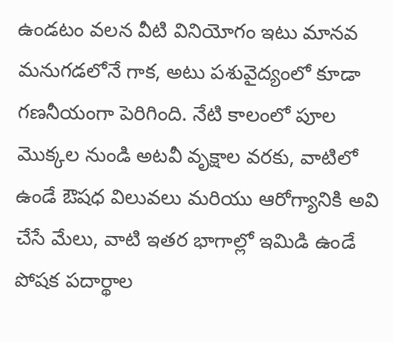ఉండటం వలన వీటి వినియోగం ఇటు మానవ మనుగడలోనే గాక, అటు పశువైద్యంలో కూడా గణనీయంగా పెరిగింది. నేటి కాలంలో పూల మొక్కల నుండి అటవీ వృక్షాల వరకు, వాటిలో ఉండే ఔషధ విలువలు మరియు ఆరోగ్యానికి అవి చేసే మేలు, వాటి ఇతర భాగాల్లో ఇమిడి ఉండే పోషక పదార్థాల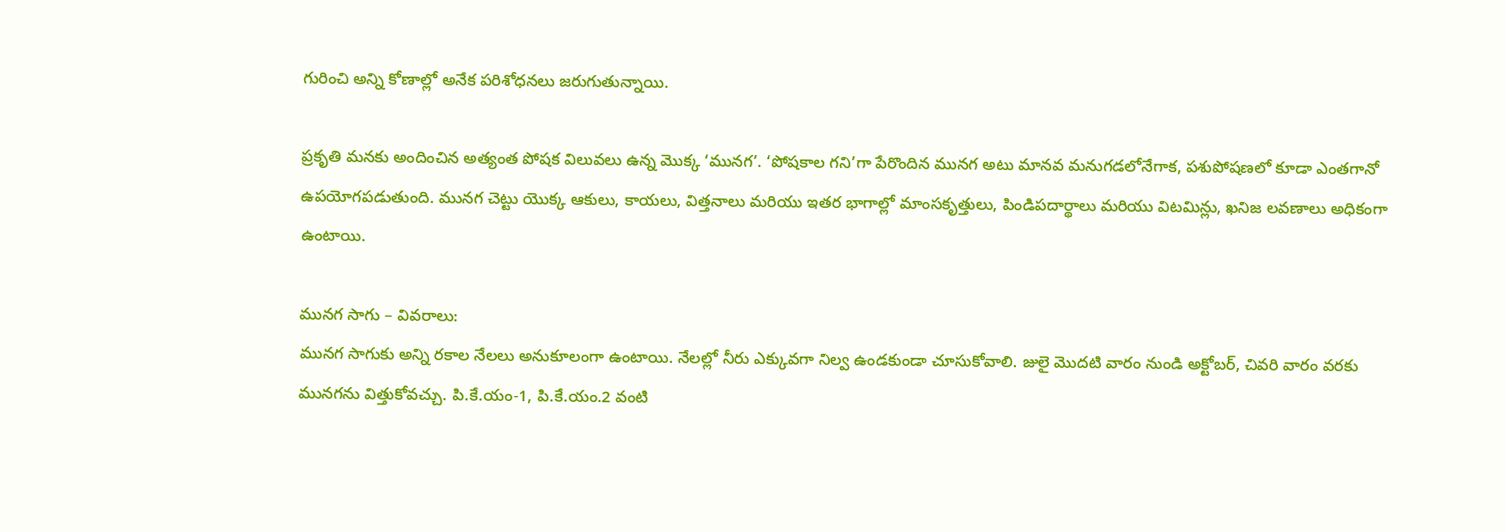గురించి అన్ని కోణాల్లో అనేక పరిశోధనలు జరుగుతున్నాయి.

ప్రకృతి మనకు అందించిన అత్యంత పోషక విలువలు ఉన్న మొక్క ‘మునగ’. ‘పోషకాల గని’గా పేరొందిన మునగ అటు మానవ మనుగడలోనేగాక, పశుపోషణలో కూడా ఎంతగానో ఉపయోగపడుతుంది. మునగ చెట్టు యొక్క ఆకులు, కాయలు, విత్తనాలు మరియు ఇతర భాగాల్లో మాంసకృత్తులు, పిండిపదార్థాలు మరియు విటమిన్లు, ఖనిజ లవణాలు అధికంగా ఉంటాయి.

మునగ సాగు – వివరాలు:
మునగ సాగుకు అన్ని రకాల నేలలు అనుకూలంగా ఉంటాయి. నేలల్లో నీరు ఎక్కువగా నిల్వ ఉండకుండా చూసుకోవాలి. జులై మొదటి వారం నుండి అక్టోబర్, చివరి వారం వరకు మునగను విత్తుకోవచ్చు. పి.కే.యం-1, పి.కే.యం.2 వంటి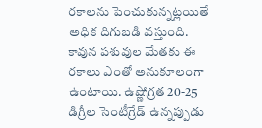రకాలను పెంచుకున్నట్లయితే అధిక దిగుబడి వస్తుంది. కావున పశువుల మేతకు ఈ రకాలు ఎంతో అనుకూలంగా ఉంటాయి. ఉష్ణోగ్రత 20-25 డిగ్రీల సెంటీగ్రేడ్ ఉన్నప్పుడు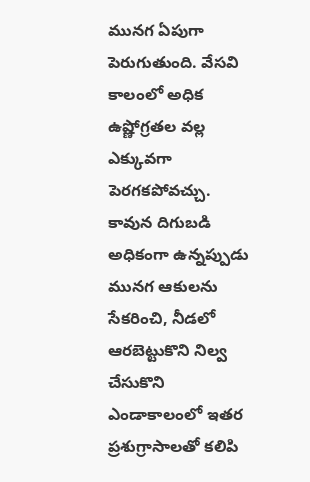మునగ ఏపుగా పెరుగుతుంది. వేసవి కాలంలో అధిక ఉష్ణోగ్రతల వల్ల ఎక్కువగా పెరగకపోవచ్చు. కావున దిగుబడి అధికంగా ఉన్నప్పుడు మునగ ఆకులను సేకరించి, నీడలో ఆరబెట్టుకొని నిల్వ చేసుకొని ఎండాకాలంలో ఇతర ప్రశుగ్రాసాలతో కలిపి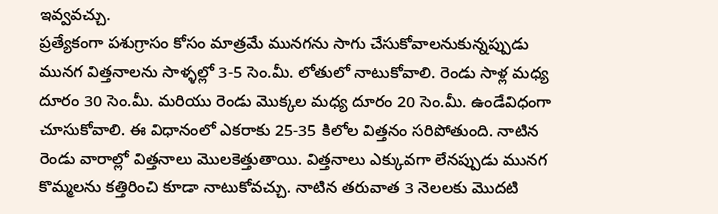ఇవ్వవచ్చు.
ప్రత్యేకంగా పశుగ్రాసం కోసం మాత్రమే మునగను సాగు చేసుకోవాలనుకున్నప్పుడు మునగ విత్తనాలను సాళ్ళల్లో 3-5 సెం.మీ. లోతులో నాటుకోవాలి. రెండు సాళ్ల మధ్య దూరం 30 సెం.మీ. మరియు రెండు మొక్కల మధ్య దూరం 20 సెం.మీ. ఉండేవిధంగా చూసుకోవాలి. ఈ విధానంలో ఎకరాకు 25-35 కిలోల విత్తనం సరిపోతుంది. నాటిన రెండు వారాల్లో విత్తనాలు మొలకెత్తుతాయి. విత్తనాలు ఎక్కువగా లేనప్పుడు మునగ కొమ్మలను కత్తిరించి కూడా నాటుకోవచ్చు. నాటిన తరువాత 3 నెలలకు మొదటి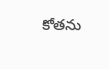కోతను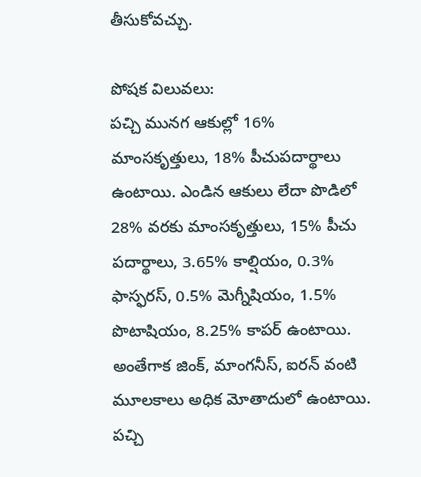తీసుకోవచ్చు.

పోషక విలువలు:
పచ్చి మునగ ఆకుల్లో 16% మాంసకృత్తులు, 18% పీచుపదార్థాలు ఉంటాయి. ఎండిన ఆకులు లేదా పొడిలో 28% వరకు మాంసకృత్తులు, 15% పీచు పదార్థాలు, 3.65% కాల్షియం, 0.3% ఫాస్ఫరస్, 0.5% మెగ్నీషియం, 1.5% పొటాషియం, 8.25% కాపర్ ఉంటాయి. అంతేగాక జింక్, మాంగనీస్, ఐరన్ వంటి మూలకాలు అధిక మోతాదులో ఉంటాయి. పచ్చి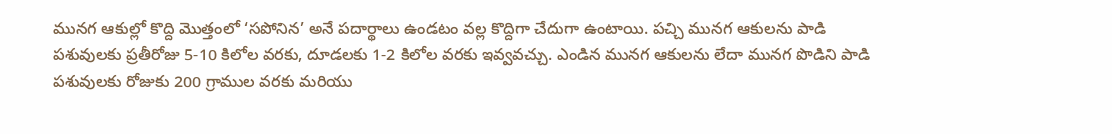మునగ ఆకుల్లో కొద్ది మొత్తంలో ‘సపోనిన’ అనే పదార్థాలు ఉండటం వల్ల కొద్దిగా చేదుగా ఉంటాయి. పచ్చి మునగ ఆకులను పాడి పశువులకు ప్రతీరోజు 5-10 కిలోల వరకు, దూడలకు 1-2 కిలోల వరకు ఇవ్వవచ్చు. ఎండిన మునగ ఆకులను లేదా మునగ పొడిని పాడి పశువులకు రోజుకు 200 గ్రాముల వరకు మరియు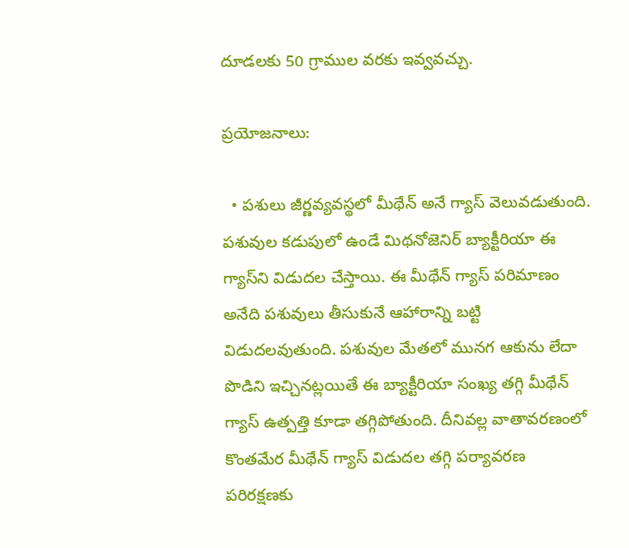దూడలకు 50 గ్రాముల వరకు ఇవ్వవచ్చు.

ప్రయోజనాలు:

  • పశులు జీర్ణవ్యవస్థలో మీథేన్ అనే గ్యాస్ వెలువడుతుంది. పశువుల కడుపులో ఉండే మిథనోజెనిర్ బ్యాక్టీరియా ఈ గ్యాస్‌ని విడుదల చేస్తాయి. ఈ మీథేన్ గ్యాస్ పరిమాణం అనేది పశువులు తీసుకునే ఆహారాన్ని బట్టి విడుదలవుతుంది. పశువుల మేతలో మునగ ఆకును లేదా పొడిని ఇచ్చినట్లయితే ఈ బ్యాక్టీరియా సంఖ్య తగ్గి మీథేన్ గ్యాస్ ఉత్పత్తి కూడా తగ్గిపోతుంది. దీనివల్ల వాతావరణంలో కొంతమేర మీథేన్ గ్యాస్ విడుదల తగ్గి పర్యావరణ పరిరక్షణకు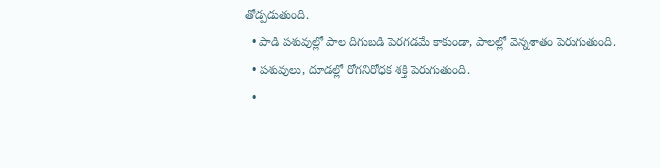తోడ్పడుతుంది.
  • పాడి పశువుల్లో పాల దిగుబడి పెరగడమే కాకుండా, పాలల్లో వెన్నశాతం పెరుగుతుంది.
  • పశువులు, దూడల్లో రోగనిరోధక శక్తి పెరుగుతుంది.
  •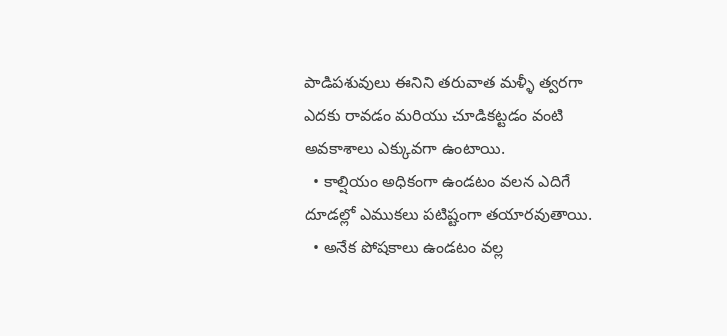పాడిపశువులు ఈనిని తరువాత మళ్ళీ త్వరగా ఎదకు రావడం మరియు చూడికట్టడం వంటి అవకాశాలు ఎక్కువగా ఉంటాయి.
  • కాల్షియం అధికంగా ఉండటం వలన ఎదిగే దూడల్లో ఎముకలు పటిష్టంగా తయారవుతాయి.
  • అనేక పోషకాలు ఉండటం వల్ల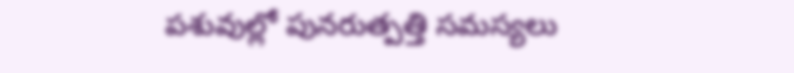పశువుల్లో పునరుత్పత్తి సమస్యలు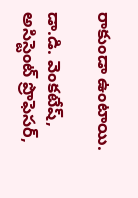రాకుండా ఉంటాయి.

డా.డి. వెంకటేష్, అసిస్టెంట్ ప్రొఫెసర్,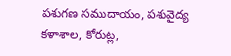పశుగణ సముదాయం, పశువైద్య కళాశాల, కోరుట్ల,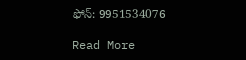ఫోన్: 9951534076

Read More